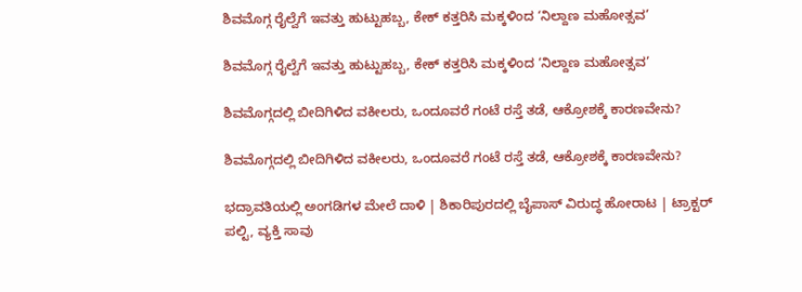ಶಿವಮೊಗ್ಗ ರೈಲ್ವೆಗೆ ಇವತ್ತು ಹುಟ್ಟುಹಬ್ಬ, ಕೇಕ್‌ ಕತ್ತರಿಸಿ ಮಕ್ಕಳಿಂದ ‘ನಿಲ್ದಾಣ ಮಹೋತ್ಸವ’

ಶಿವಮೊಗ್ಗ ರೈಲ್ವೆಗೆ ಇವತ್ತು ಹುಟ್ಟುಹಬ್ಬ, ಕೇಕ್‌ ಕತ್ತರಿಸಿ ಮಕ್ಕಳಿಂದ ‘ನಿಲ್ದಾಣ ಮಹೋತ್ಸವ’

ಶಿವಮೊಗ್ಗದಲ್ಲಿ ಬೀದಿಗಿಳಿದ ವಕೀಲರು, ಒಂದೂವರೆ ಗಂಟೆ ರಸ್ತೆ ತಡೆ, ಆಕ್ರೋಶಕ್ಕೆ ಕಾರಣವೇನು?

ಶಿವಮೊಗ್ಗದಲ್ಲಿ ಬೀದಿಗಿಳಿದ ವಕೀಲರು, ಒಂದೂವರೆ ಗಂಟೆ ರಸ್ತೆ ತಡೆ, ಆಕ್ರೋಶಕ್ಕೆ ಕಾರಣವೇನು?

ಭದ್ರಾವತಿಯಲ್ಲಿ ಅಂಗಡಿಗಳ ಮೇಲೆ ದಾಳಿ | ಶಿಕಾರಿಪುರದಲ್ಲಿ ಬೈಪಾಸ್‌ ವಿರುದ್ಧ ಹೋರಾಟ | ಟ್ರಾಕ್ಟರ್‌ ಪಲ್ಟಿ, ವ್ಯಕ್ತಿ ಸಾವು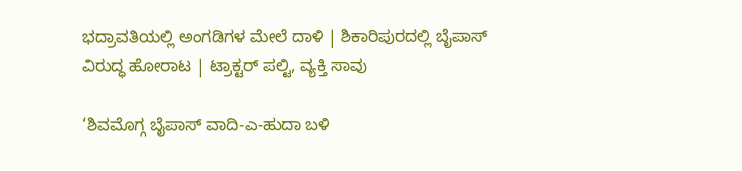ಭದ್ರಾವತಿಯಲ್ಲಿ ಅಂಗಡಿಗಳ ಮೇಲೆ ದಾಳಿ | ಶಿಕಾರಿಪುರದಲ್ಲಿ ಬೈಪಾಸ್‌ ವಿರುದ್ಧ ಹೋರಾಟ | ಟ್ರಾಕ್ಟರ್‌ ಪಲ್ಟಿ, ವ್ಯಕ್ತಿ ಸಾವು

‘ಶಿವಮೊಗ್ಗ ಬೈಪಾಸ್‌ ವಾದಿ-ಎ-ಹುದಾ ಬಳಿ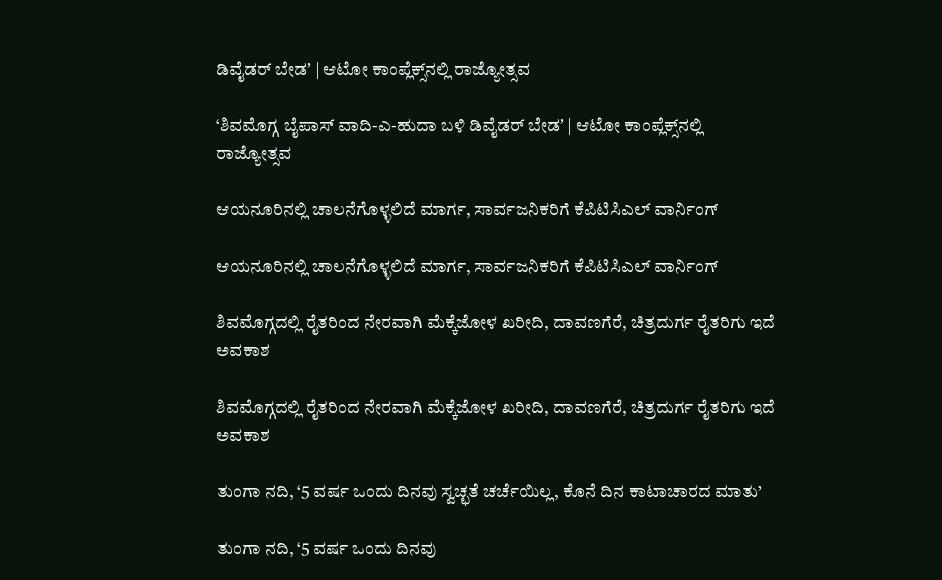ಡಿವೈಡರ್‌ ಬೇಡʼ | ಆಟೋ ಕಾಂಪ್ಲೆಕ್ಸ್‌ನಲ್ಲಿ ರಾಜ್ಯೋತ್ಸವ

‘ಶಿವಮೊಗ್ಗ ಬೈಪಾಸ್‌ ವಾದಿ-ಎ-ಹುದಾ ಬಳಿ ಡಿವೈಡರ್‌ ಬೇಡʼ | ಆಟೋ ಕಾಂಪ್ಲೆಕ್ಸ್‌ನಲ್ಲಿ ರಾಜ್ಯೋತ್ಸವ

ಆಯನೂರಿನಲ್ಲಿ ಚಾಲನೆಗೊಳ್ಳಲಿದೆ ಮಾರ್ಗ, ಸಾರ್ವಜನಿಕರಿಗೆ ಕೆಪಿಟಿಸಿಎಲ್‌ ವಾರ್ನಿಂಗ್‌

ಆಯನೂರಿನಲ್ಲಿ ಚಾಲನೆಗೊಳ್ಳಲಿದೆ ಮಾರ್ಗ, ಸಾರ್ವಜನಿಕರಿಗೆ ಕೆಪಿಟಿಸಿಎಲ್‌ ವಾರ್ನಿಂಗ್‌

ಶಿವಮೊಗ್ಗದಲ್ಲಿ ರೈತರಿಂದ ನೇರವಾಗಿ ಮೆಕ್ಕೆಜೋಳ ಖರೀದಿ, ದಾವಣಗೆರೆ, ಚಿತ್ರದುರ್ಗ ರೈತರಿಗು ಇದೆ ಅವಕಾಶ

ಶಿವಮೊಗ್ಗದಲ್ಲಿ ರೈತರಿಂದ ನೇರವಾಗಿ ಮೆಕ್ಕೆಜೋಳ ಖರೀದಿ, ದಾವಣಗೆರೆ, ಚಿತ್ರದುರ್ಗ ರೈತರಿಗು ಇದೆ ಅವಕಾಶ

ತುಂಗಾ ನದಿ, ‘5 ವರ್ಷ ಒಂದು ದಿನವು ಸ್ವಚ್ಛತೆ ಚರ್ಚೆಯಿಲ್ಲ, ಕೊನೆ ದಿನ ಕಾಟಾಚಾರದ ಮಾತು’

ತುಂಗಾ ನದಿ, ‘5 ವರ್ಷ ಒಂದು ದಿನವು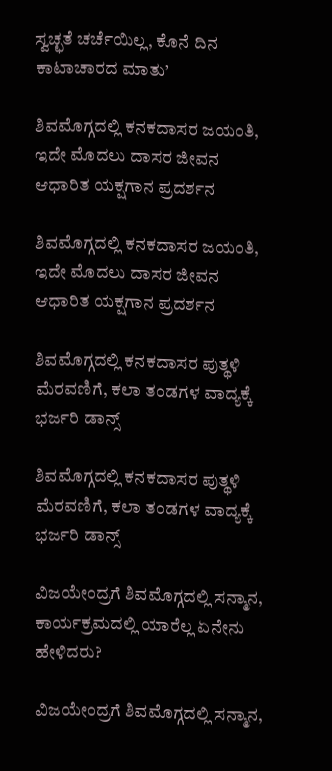ಸ್ವಚ್ಛತೆ ಚರ್ಚೆಯಿಲ್ಲ, ಕೊನೆ ದಿನ ಕಾಟಾಚಾರದ ಮಾತು’

ಶಿವಮೊಗ್ಗದಲ್ಲಿ ಕನಕದಾಸರ ಜಯಂತಿ, ಇದೇ ಮೊದಲು ದಾಸರ ಜೀವನ ಆಧಾರಿತ ಯಕ್ಷಗಾನ ಪ್ರದರ್ಶನ

ಶಿವಮೊಗ್ಗದಲ್ಲಿ ಕನಕದಾಸರ ಜಯಂತಿ, ಇದೇ ಮೊದಲು ದಾಸರ ಜೀವನ ಆಧಾರಿತ ಯಕ್ಷಗಾನ ಪ್ರದರ್ಶನ

ಶಿವಮೊಗ್ಗದಲ್ಲಿ ಕನಕದಾಸರ ಪುತ್ಥಳಿ ಮೆರವಣಿಗೆ, ಕಲಾ ತಂಡಗಳ ವಾದ್ಯಕ್ಕೆ ಭರ್ಜರಿ ಡಾನ್ಸ್

ಶಿವಮೊಗ್ಗದಲ್ಲಿ ಕನಕದಾಸರ ಪುತ್ಥಳಿ ಮೆರವಣಿಗೆ, ಕಲಾ ತಂಡಗಳ ವಾದ್ಯಕ್ಕೆ ಭರ್ಜರಿ ಡಾನ್ಸ್

ವಿಜಯೇಂದ್ರಗೆ ಶಿವಮೊಗ್ಗದಲ್ಲಿ ಸನ್ಮಾನ, ಕಾರ್ಯಕ್ರಮದಲ್ಲಿ ಯಾರೆಲ್ಲ ಏನೇನು ಹೇಳಿದರು?

ವಿಜಯೇಂದ್ರಗೆ ಶಿವಮೊಗ್ಗದಲ್ಲಿ ಸನ್ಮಾನ,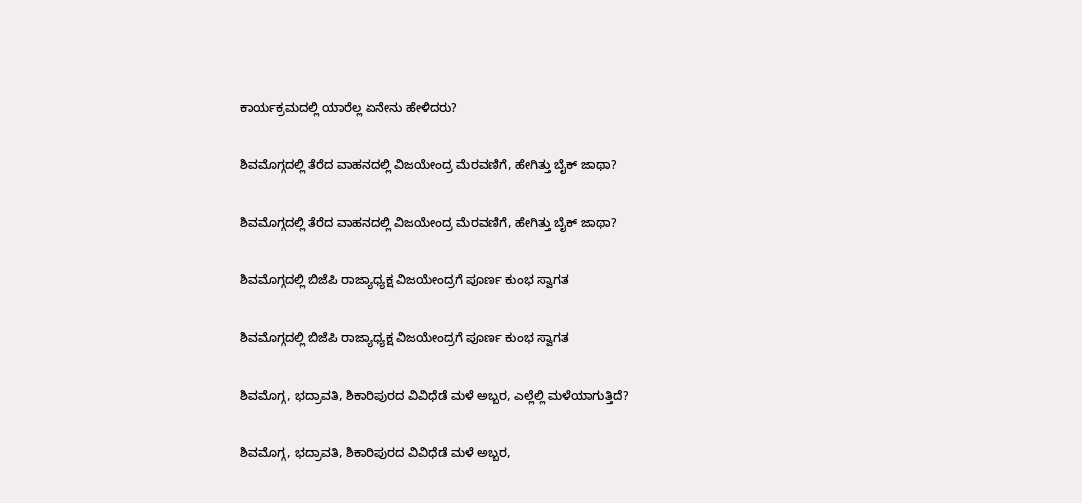ಕಾರ್ಯಕ್ರಮದಲ್ಲಿ ಯಾರೆಲ್ಲ ಏನೇನು ಹೇಳಿದರು?

ಶಿವಮೊಗ್ಗದಲ್ಲಿ ತೆರೆದ ವಾಹನದಲ್ಲಿ ವಿಜಯೇಂದ್ರ ಮೆರವಣಿಗೆ, ಹೇಗಿತ್ತು ಬೈಕ್ ಜಾಥಾ?

ಶಿವಮೊಗ್ಗದಲ್ಲಿ ತೆರೆದ ವಾಹನದಲ್ಲಿ ವಿಜಯೇಂದ್ರ ಮೆರವಣಿಗೆ, ಹೇಗಿತ್ತು ಬೈಕ್ ಜಾಥಾ?

ಶಿವಮೊಗ್ಗದಲ್ಲಿ ಬಿಜೆಪಿ ರಾಜ್ಯಾಧ್ಯಕ್ಷ ವಿಜಯೇಂದ್ರಗೆ ಪೂರ್ಣ ಕುಂಭ ಸ್ವಾಗತ

ಶಿವಮೊಗ್ಗದಲ್ಲಿ ಬಿಜೆಪಿ ರಾಜ್ಯಾಧ್ಯಕ್ಷ ವಿಜಯೇಂದ್ರಗೆ ಪೂರ್ಣ ಕುಂಭ ಸ್ವಾಗತ

ಶಿವಮೊಗ್ಗ, ಭದ್ರಾವತಿ, ಶಿಕಾರಿಪುರದ ವಿವಿಧೆಡೆ ಮಳೆ ಅಬ್ಬರ, ಎಲ್ಲೆಲ್ಲಿ ಮಳೆಯಾಗುತ್ತಿದೆ?

ಶಿವಮೊಗ್ಗ, ಭದ್ರಾವತಿ, ಶಿಕಾರಿಪುರದ ವಿವಿಧೆಡೆ ಮಳೆ ಅಬ್ಬರ,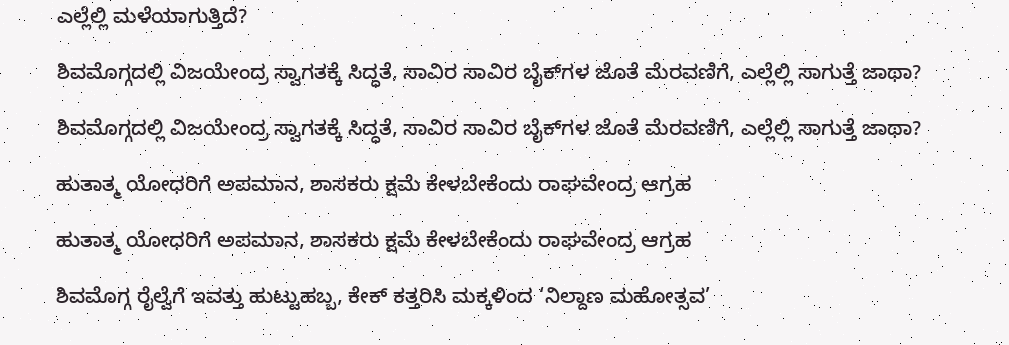ಎಲ್ಲೆಲ್ಲಿ ಮಳೆಯಾಗುತ್ತಿದೆ?

ಶಿವಮೊಗ್ಗದಲ್ಲಿ ವಿಜಯೇಂದ್ರ ಸ್ವಾಗತಕ್ಕೆ ಸಿದ್ಧತೆ, ಸಾವಿರ ಸಾವಿರ ಬೈಕ್‌ಗಳ ಜೊತೆ ಮೆರವಣಿಗೆ, ಎಲ್ಲೆಲ್ಲಿ ಸಾಗುತ್ತೆ ಜಾಥಾ?

ಶಿವಮೊಗ್ಗದಲ್ಲಿ ವಿಜಯೇಂದ್ರ ಸ್ವಾಗತಕ್ಕೆ ಸಿದ್ಧತೆ, ಸಾವಿರ ಸಾವಿರ ಬೈಕ್‌ಗಳ ಜೊತೆ ಮೆರವಣಿಗೆ, ಎಲ್ಲೆಲ್ಲಿ ಸಾಗುತ್ತೆ ಜಾಥಾ?

ಹುತಾತ್ಮ ಯೋಧರಿಗೆ ಅಪಮಾನ, ಶಾಸಕರು ಕ್ಷಮೆ ಕೇಳಬೇಕೆಂದು ರಾಘವೇಂದ್ರ ಆಗ್ರಹ

ಹುತಾತ್ಮ ಯೋಧರಿಗೆ ಅಪಮಾನ, ಶಾಸಕರು ಕ್ಷಮೆ ಕೇಳಬೇಕೆಂದು ರಾಘವೇಂದ್ರ ಆಗ್ರಹ

ಶಿವಮೊಗ್ಗ ರೈಲ್ವೆಗೆ ಇವತ್ತು ಹುಟ್ಟುಹಬ್ಬ, ಕೇಕ್‌ ಕತ್ತರಿಸಿ ಮಕ್ಕಳಿಂದ ‘ನಿಲ್ದಾಣ ಮಹೋತ್ಸವ’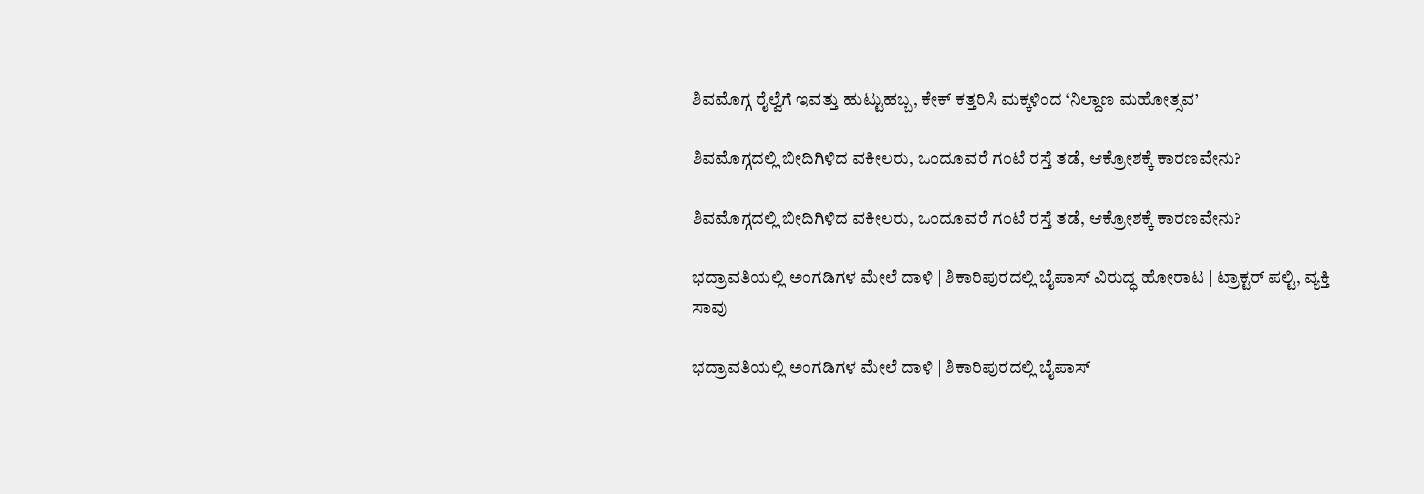ಶಿವಮೊಗ್ಗ ರೈಲ್ವೆಗೆ ಇವತ್ತು ಹುಟ್ಟುಹಬ್ಬ, ಕೇಕ್‌ ಕತ್ತರಿಸಿ ಮಕ್ಕಳಿಂದ ‘ನಿಲ್ದಾಣ ಮಹೋತ್ಸವ’

ಶಿವಮೊಗ್ಗದಲ್ಲಿ ಬೀದಿಗಿಳಿದ ವಕೀಲರು, ಒಂದೂವರೆ ಗಂಟೆ ರಸ್ತೆ ತಡೆ, ಆಕ್ರೋಶಕ್ಕೆ ಕಾರಣವೇನು?

ಶಿವಮೊಗ್ಗದಲ್ಲಿ ಬೀದಿಗಿಳಿದ ವಕೀಲರು, ಒಂದೂವರೆ ಗಂಟೆ ರಸ್ತೆ ತಡೆ, ಆಕ್ರೋಶಕ್ಕೆ ಕಾರಣವೇನು?

ಭದ್ರಾವತಿಯಲ್ಲಿ ಅಂಗಡಿಗಳ ಮೇಲೆ ದಾಳಿ | ಶಿಕಾರಿಪುರದಲ್ಲಿ ಬೈಪಾಸ್‌ ವಿರುದ್ಧ ಹೋರಾಟ | ಟ್ರಾಕ್ಟರ್‌ ಪಲ್ಟಿ, ವ್ಯಕ್ತಿ ಸಾವು

ಭದ್ರಾವತಿಯಲ್ಲಿ ಅಂಗಡಿಗಳ ಮೇಲೆ ದಾಳಿ | ಶಿಕಾರಿಪುರದಲ್ಲಿ ಬೈಪಾಸ್‌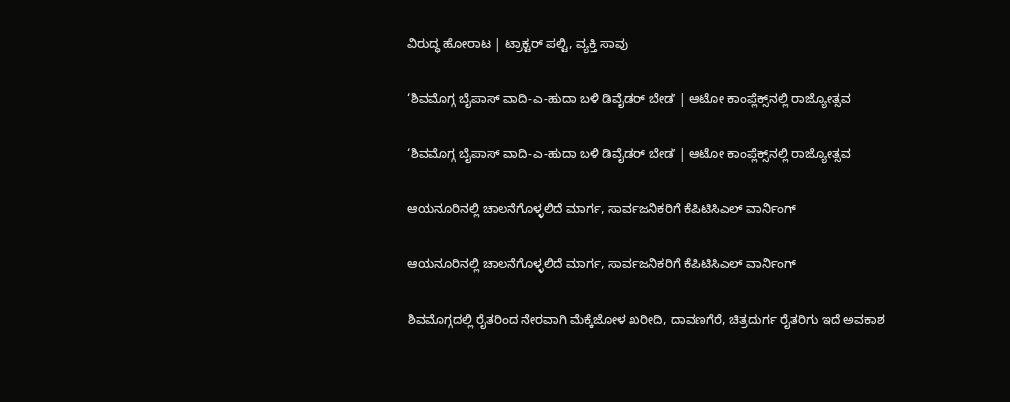ವಿರುದ್ಧ ಹೋರಾಟ | ಟ್ರಾಕ್ಟರ್‌ ಪಲ್ಟಿ, ವ್ಯಕ್ತಿ ಸಾವು

‘ಶಿವಮೊಗ್ಗ ಬೈಪಾಸ್‌ ವಾದಿ-ಎ-ಹುದಾ ಬಳಿ ಡಿವೈಡರ್‌ ಬೇಡʼ | ಆಟೋ ಕಾಂಪ್ಲೆಕ್ಸ್‌ನಲ್ಲಿ ರಾಜ್ಯೋತ್ಸವ

‘ಶಿವಮೊಗ್ಗ ಬೈಪಾಸ್‌ ವಾದಿ-ಎ-ಹುದಾ ಬಳಿ ಡಿವೈಡರ್‌ ಬೇಡʼ | ಆಟೋ ಕಾಂಪ್ಲೆಕ್ಸ್‌ನಲ್ಲಿ ರಾಜ್ಯೋತ್ಸವ

ಆಯನೂರಿನಲ್ಲಿ ಚಾಲನೆಗೊಳ್ಳಲಿದೆ ಮಾರ್ಗ, ಸಾರ್ವಜನಿಕರಿಗೆ ಕೆಪಿಟಿಸಿಎಲ್‌ ವಾರ್ನಿಂಗ್‌

ಆಯನೂರಿನಲ್ಲಿ ಚಾಲನೆಗೊಳ್ಳಲಿದೆ ಮಾರ್ಗ, ಸಾರ್ವಜನಿಕರಿಗೆ ಕೆಪಿಟಿಸಿಎಲ್‌ ವಾರ್ನಿಂಗ್‌

ಶಿವಮೊಗ್ಗದಲ್ಲಿ ರೈತರಿಂದ ನೇರವಾಗಿ ಮೆಕ್ಕೆಜೋಳ ಖರೀದಿ, ದಾವಣಗೆರೆ, ಚಿತ್ರದುರ್ಗ ರೈತರಿಗು ಇದೆ ಅವಕಾಶ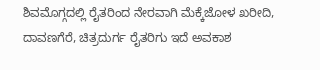ಶಿವಮೊಗ್ಗದಲ್ಲಿ ರೈತರಿಂದ ನೇರವಾಗಿ ಮೆಕ್ಕೆಜೋಳ ಖರೀದಿ, ದಾವಣಗೆರೆ, ಚಿತ್ರದುರ್ಗ ರೈತರಿಗು ಇದೆ ಅವಕಾಶ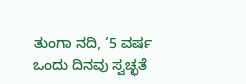ತುಂಗಾ ನದಿ, ‘5 ವರ್ಷ ಒಂದು ದಿನವು ಸ್ವಚ್ಛತೆ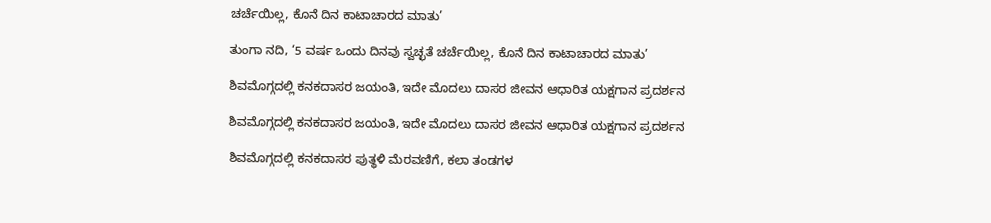ಚರ್ಚೆಯಿಲ್ಲ, ಕೊನೆ ದಿನ ಕಾಟಾಚಾರದ ಮಾತು’

ತುಂಗಾ ನದಿ, ‘5 ವರ್ಷ ಒಂದು ದಿನವು ಸ್ವಚ್ಛತೆ ಚರ್ಚೆಯಿಲ್ಲ, ಕೊನೆ ದಿನ ಕಾಟಾಚಾರದ ಮಾತು’

ಶಿವಮೊಗ್ಗದಲ್ಲಿ ಕನಕದಾಸರ ಜಯಂತಿ, ಇದೇ ಮೊದಲು ದಾಸರ ಜೀವನ ಆಧಾರಿತ ಯಕ್ಷಗಾನ ಪ್ರದರ್ಶನ

ಶಿವಮೊಗ್ಗದಲ್ಲಿ ಕನಕದಾಸರ ಜಯಂತಿ, ಇದೇ ಮೊದಲು ದಾಸರ ಜೀವನ ಆಧಾರಿತ ಯಕ್ಷಗಾನ ಪ್ರದರ್ಶನ

ಶಿವಮೊಗ್ಗದಲ್ಲಿ ಕನಕದಾಸರ ಪುತ್ಥಳಿ ಮೆರವಣಿಗೆ, ಕಲಾ ತಂಡಗಳ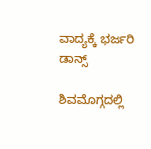ವಾದ್ಯಕ್ಕೆ ಭರ್ಜರಿ ಡಾನ್ಸ್

ಶಿವಮೊಗ್ಗದಲ್ಲಿ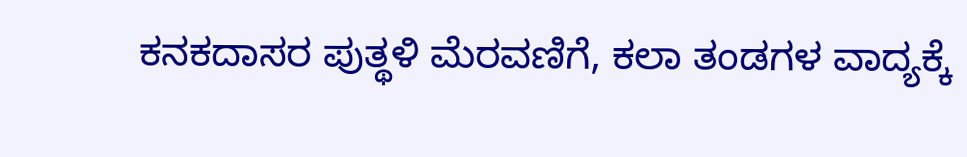ಕನಕದಾಸರ ಪುತ್ಥಳಿ ಮೆರವಣಿಗೆ, ಕಲಾ ತಂಡಗಳ ವಾದ್ಯಕ್ಕೆ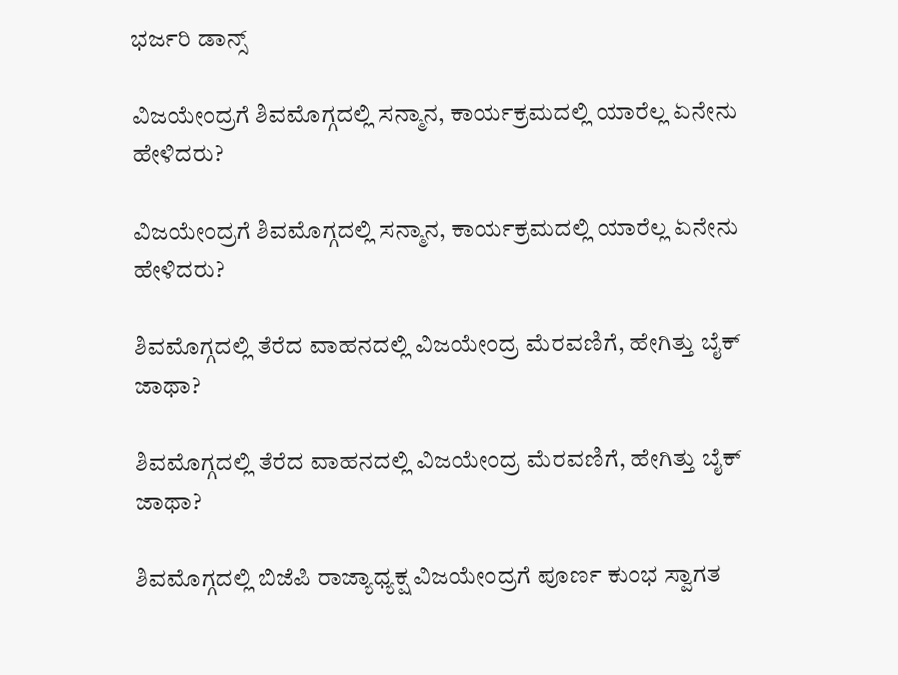ಭರ್ಜರಿ ಡಾನ್ಸ್

ವಿಜಯೇಂದ್ರಗೆ ಶಿವಮೊಗ್ಗದಲ್ಲಿ ಸನ್ಮಾನ, ಕಾರ್ಯಕ್ರಮದಲ್ಲಿ ಯಾರೆಲ್ಲ ಏನೇನು ಹೇಳಿದರು?

ವಿಜಯೇಂದ್ರಗೆ ಶಿವಮೊಗ್ಗದಲ್ಲಿ ಸನ್ಮಾನ, ಕಾರ್ಯಕ್ರಮದಲ್ಲಿ ಯಾರೆಲ್ಲ ಏನೇನು ಹೇಳಿದರು?

ಶಿವಮೊಗ್ಗದಲ್ಲಿ ತೆರೆದ ವಾಹನದಲ್ಲಿ ವಿಜಯೇಂದ್ರ ಮೆರವಣಿಗೆ, ಹೇಗಿತ್ತು ಬೈಕ್ ಜಾಥಾ?

ಶಿವಮೊಗ್ಗದಲ್ಲಿ ತೆರೆದ ವಾಹನದಲ್ಲಿ ವಿಜಯೇಂದ್ರ ಮೆರವಣಿಗೆ, ಹೇಗಿತ್ತು ಬೈಕ್ ಜಾಥಾ?

ಶಿವಮೊಗ್ಗದಲ್ಲಿ ಬಿಜೆಪಿ ರಾಜ್ಯಾಧ್ಯಕ್ಷ ವಿಜಯೇಂದ್ರಗೆ ಪೂರ್ಣ ಕುಂಭ ಸ್ವಾಗತ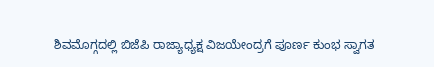ಶಿವಮೊಗ್ಗದಲ್ಲಿ ಬಿಜೆಪಿ ರಾಜ್ಯಾಧ್ಯಕ್ಷ ವಿಜಯೇಂದ್ರಗೆ ಪೂರ್ಣ ಕುಂಭ ಸ್ವಾಗತ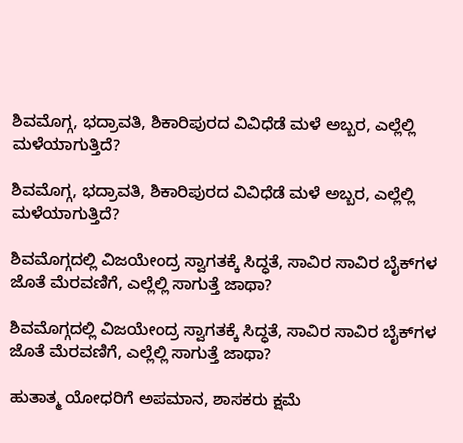ಶಿವಮೊಗ್ಗ, ಭದ್ರಾವತಿ, ಶಿಕಾರಿಪುರದ ವಿವಿಧೆಡೆ ಮಳೆ ಅಬ್ಬರ, ಎಲ್ಲೆಲ್ಲಿ ಮಳೆಯಾಗುತ್ತಿದೆ?

ಶಿವಮೊಗ್ಗ, ಭದ್ರಾವತಿ, ಶಿಕಾರಿಪುರದ ವಿವಿಧೆಡೆ ಮಳೆ ಅಬ್ಬರ, ಎಲ್ಲೆಲ್ಲಿ ಮಳೆಯಾಗುತ್ತಿದೆ?

ಶಿವಮೊಗ್ಗದಲ್ಲಿ ವಿಜಯೇಂದ್ರ ಸ್ವಾಗತಕ್ಕೆ ಸಿದ್ಧತೆ, ಸಾವಿರ ಸಾವಿರ ಬೈಕ್‌ಗಳ ಜೊತೆ ಮೆರವಣಿಗೆ, ಎಲ್ಲೆಲ್ಲಿ ಸಾಗುತ್ತೆ ಜಾಥಾ?

ಶಿವಮೊಗ್ಗದಲ್ಲಿ ವಿಜಯೇಂದ್ರ ಸ್ವಾಗತಕ್ಕೆ ಸಿದ್ಧತೆ, ಸಾವಿರ ಸಾವಿರ ಬೈಕ್‌ಗಳ ಜೊತೆ ಮೆರವಣಿಗೆ, ಎಲ್ಲೆಲ್ಲಿ ಸಾಗುತ್ತೆ ಜಾಥಾ?

ಹುತಾತ್ಮ ಯೋಧರಿಗೆ ಅಪಮಾನ, ಶಾಸಕರು ಕ್ಷಮೆ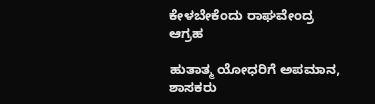ಕೇಳಬೇಕೆಂದು ರಾಘವೇಂದ್ರ ಆಗ್ರಹ

ಹುತಾತ್ಮ ಯೋಧರಿಗೆ ಅಪಮಾನ, ಶಾಸಕರು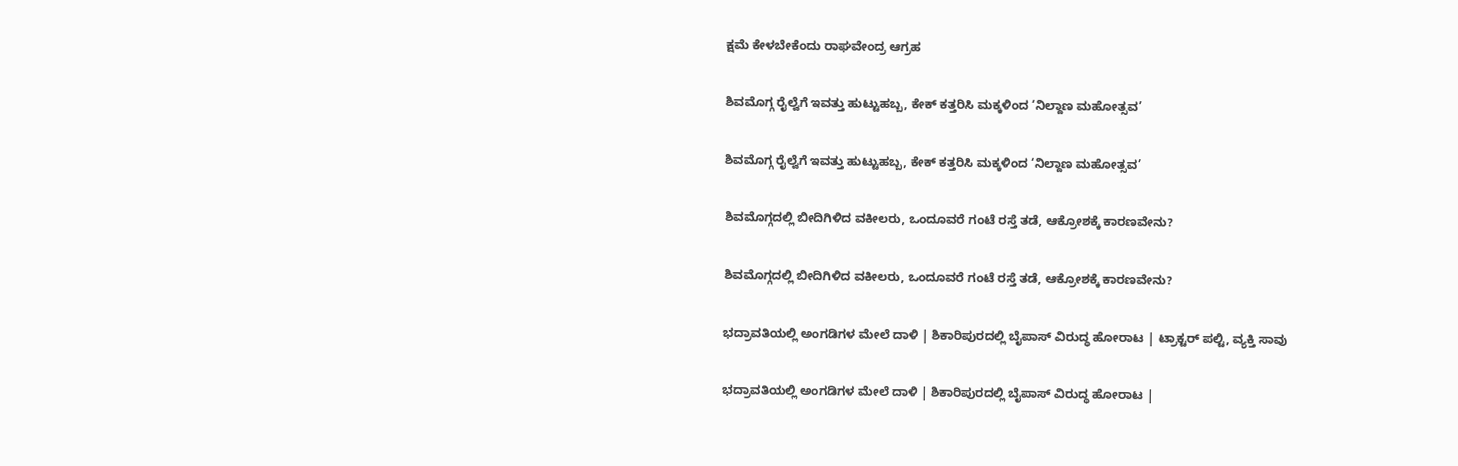ಕ್ಷಮೆ ಕೇಳಬೇಕೆಂದು ರಾಘವೇಂದ್ರ ಆಗ್ರಹ

ಶಿವಮೊಗ್ಗ ರೈಲ್ವೆಗೆ ಇವತ್ತು ಹುಟ್ಟುಹಬ್ಬ, ಕೇಕ್‌ ಕತ್ತರಿಸಿ ಮಕ್ಕಳಿಂದ ‘ನಿಲ್ದಾಣ ಮಹೋತ್ಸವ’

ಶಿವಮೊಗ್ಗ ರೈಲ್ವೆಗೆ ಇವತ್ತು ಹುಟ್ಟುಹಬ್ಬ, ಕೇಕ್‌ ಕತ್ತರಿಸಿ ಮಕ್ಕಳಿಂದ ‘ನಿಲ್ದಾಣ ಮಹೋತ್ಸವ’

ಶಿವಮೊಗ್ಗದಲ್ಲಿ ಬೀದಿಗಿಳಿದ ವಕೀಲರು, ಒಂದೂವರೆ ಗಂಟೆ ರಸ್ತೆ ತಡೆ, ಆಕ್ರೋಶಕ್ಕೆ ಕಾರಣವೇನು?

ಶಿವಮೊಗ್ಗದಲ್ಲಿ ಬೀದಿಗಿಳಿದ ವಕೀಲರು, ಒಂದೂವರೆ ಗಂಟೆ ರಸ್ತೆ ತಡೆ, ಆಕ್ರೋಶಕ್ಕೆ ಕಾರಣವೇನು?

ಭದ್ರಾವತಿಯಲ್ಲಿ ಅಂಗಡಿಗಳ ಮೇಲೆ ದಾಳಿ | ಶಿಕಾರಿಪುರದಲ್ಲಿ ಬೈಪಾಸ್‌ ವಿರುದ್ಧ ಹೋರಾಟ | ಟ್ರಾಕ್ಟರ್‌ ಪಲ್ಟಿ, ವ್ಯಕ್ತಿ ಸಾವು

ಭದ್ರಾವತಿಯಲ್ಲಿ ಅಂಗಡಿಗಳ ಮೇಲೆ ದಾಳಿ | ಶಿಕಾರಿಪುರದಲ್ಲಿ ಬೈಪಾಸ್‌ ವಿರುದ್ಧ ಹೋರಾಟ |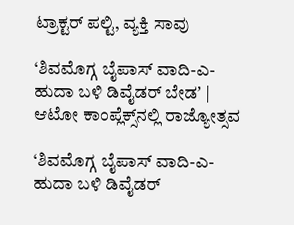ಟ್ರಾಕ್ಟರ್‌ ಪಲ್ಟಿ, ವ್ಯಕ್ತಿ ಸಾವು

‘ಶಿವಮೊಗ್ಗ ಬೈಪಾಸ್‌ ವಾದಿ-ಎ-ಹುದಾ ಬಳಿ ಡಿವೈಡರ್‌ ಬೇಡʼ | ಆಟೋ ಕಾಂಪ್ಲೆಕ್ಸ್‌ನಲ್ಲಿ ರಾಜ್ಯೋತ್ಸವ

‘ಶಿವಮೊಗ್ಗ ಬೈಪಾಸ್‌ ವಾದಿ-ಎ-ಹುದಾ ಬಳಿ ಡಿವೈಡರ್‌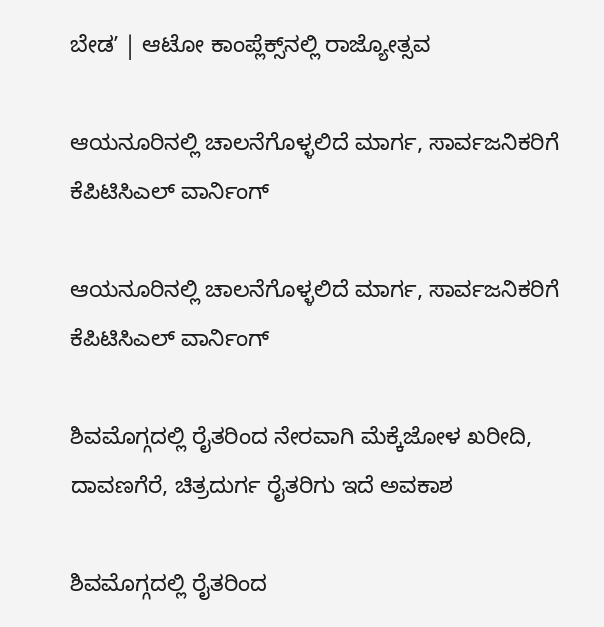ಬೇಡʼ | ಆಟೋ ಕಾಂಪ್ಲೆಕ್ಸ್‌ನಲ್ಲಿ ರಾಜ್ಯೋತ್ಸವ

ಆಯನೂರಿನಲ್ಲಿ ಚಾಲನೆಗೊಳ್ಳಲಿದೆ ಮಾರ್ಗ, ಸಾರ್ವಜನಿಕರಿಗೆ ಕೆಪಿಟಿಸಿಎಲ್‌ ವಾರ್ನಿಂಗ್‌

ಆಯನೂರಿನಲ್ಲಿ ಚಾಲನೆಗೊಳ್ಳಲಿದೆ ಮಾರ್ಗ, ಸಾರ್ವಜನಿಕರಿಗೆ ಕೆಪಿಟಿಸಿಎಲ್‌ ವಾರ್ನಿಂಗ್‌

ಶಿವಮೊಗ್ಗದಲ್ಲಿ ರೈತರಿಂದ ನೇರವಾಗಿ ಮೆಕ್ಕೆಜೋಳ ಖರೀದಿ, ದಾವಣಗೆರೆ, ಚಿತ್ರದುರ್ಗ ರೈತರಿಗು ಇದೆ ಅವಕಾಶ

ಶಿವಮೊಗ್ಗದಲ್ಲಿ ರೈತರಿಂದ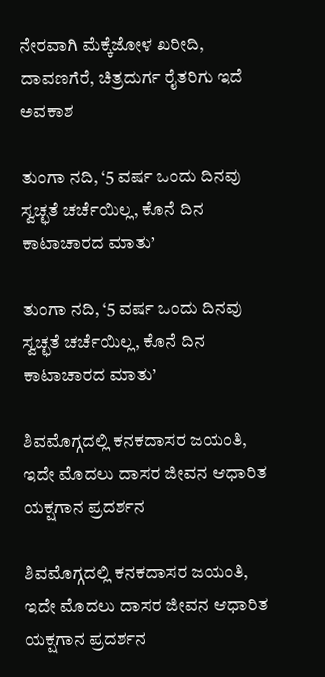ನೇರವಾಗಿ ಮೆಕ್ಕೆಜೋಳ ಖರೀದಿ, ದಾವಣಗೆರೆ, ಚಿತ್ರದುರ್ಗ ರೈತರಿಗು ಇದೆ ಅವಕಾಶ

ತುಂಗಾ ನದಿ, ‘5 ವರ್ಷ ಒಂದು ದಿನವು ಸ್ವಚ್ಛತೆ ಚರ್ಚೆಯಿಲ್ಲ, ಕೊನೆ ದಿನ ಕಾಟಾಚಾರದ ಮಾತು’

ತುಂಗಾ ನದಿ, ‘5 ವರ್ಷ ಒಂದು ದಿನವು ಸ್ವಚ್ಛತೆ ಚರ್ಚೆಯಿಲ್ಲ, ಕೊನೆ ದಿನ ಕಾಟಾಚಾರದ ಮಾತು’

ಶಿವಮೊಗ್ಗದಲ್ಲಿ ಕನಕದಾಸರ ಜಯಂತಿ, ಇದೇ ಮೊದಲು ದಾಸರ ಜೀವನ ಆಧಾರಿತ ಯಕ್ಷಗಾನ ಪ್ರದರ್ಶನ

ಶಿವಮೊಗ್ಗದಲ್ಲಿ ಕನಕದಾಸರ ಜಯಂತಿ, ಇದೇ ಮೊದಲು ದಾಸರ ಜೀವನ ಆಧಾರಿತ ಯಕ್ಷಗಾನ ಪ್ರದರ್ಶನ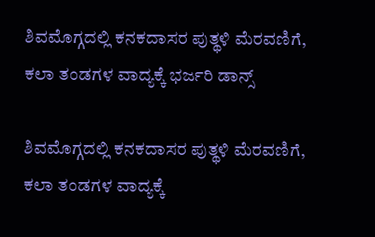ಶಿವಮೊಗ್ಗದಲ್ಲಿ ಕನಕದಾಸರ ಪುತ್ಥಳಿ ಮೆರವಣಿಗೆ, ಕಲಾ ತಂಡಗಳ ವಾದ್ಯಕ್ಕೆ ಭರ್ಜರಿ ಡಾನ್ಸ್

ಶಿವಮೊಗ್ಗದಲ್ಲಿ ಕನಕದಾಸರ ಪುತ್ಥಳಿ ಮೆರವಣಿಗೆ, ಕಲಾ ತಂಡಗಳ ವಾದ್ಯಕ್ಕೆ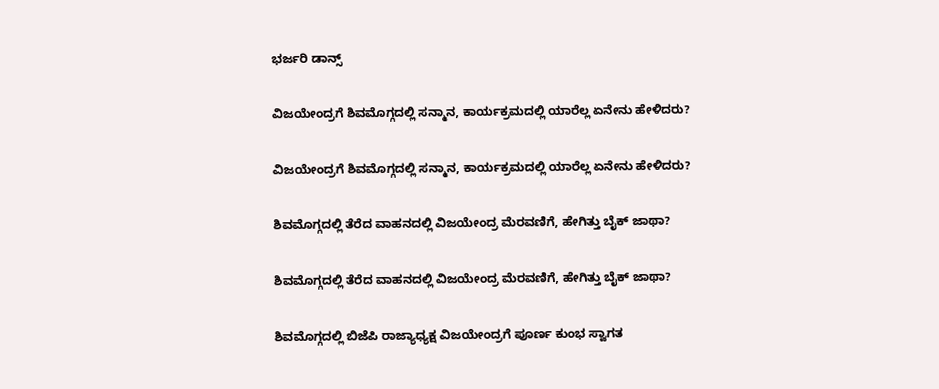ಭರ್ಜರಿ ಡಾನ್ಸ್

ವಿಜಯೇಂದ್ರಗೆ ಶಿವಮೊಗ್ಗದಲ್ಲಿ ಸನ್ಮಾನ, ಕಾರ್ಯಕ್ರಮದಲ್ಲಿ ಯಾರೆಲ್ಲ ಏನೇನು ಹೇಳಿದರು?

ವಿಜಯೇಂದ್ರಗೆ ಶಿವಮೊಗ್ಗದಲ್ಲಿ ಸನ್ಮಾನ, ಕಾರ್ಯಕ್ರಮದಲ್ಲಿ ಯಾರೆಲ್ಲ ಏನೇನು ಹೇಳಿದರು?

ಶಿವಮೊಗ್ಗದಲ್ಲಿ ತೆರೆದ ವಾಹನದಲ್ಲಿ ವಿಜಯೇಂದ್ರ ಮೆರವಣಿಗೆ, ಹೇಗಿತ್ತು ಬೈಕ್ ಜಾಥಾ?

ಶಿವಮೊಗ್ಗದಲ್ಲಿ ತೆರೆದ ವಾಹನದಲ್ಲಿ ವಿಜಯೇಂದ್ರ ಮೆರವಣಿಗೆ, ಹೇಗಿತ್ತು ಬೈಕ್ ಜಾಥಾ?

ಶಿವಮೊಗ್ಗದಲ್ಲಿ ಬಿಜೆಪಿ ರಾಜ್ಯಾಧ್ಯಕ್ಷ ವಿಜಯೇಂದ್ರಗೆ ಪೂರ್ಣ ಕುಂಭ ಸ್ವಾಗತ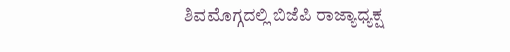ಶಿವಮೊಗ್ಗದಲ್ಲಿ ಬಿಜೆಪಿ ರಾಜ್ಯಾಧ್ಯಕ್ಷ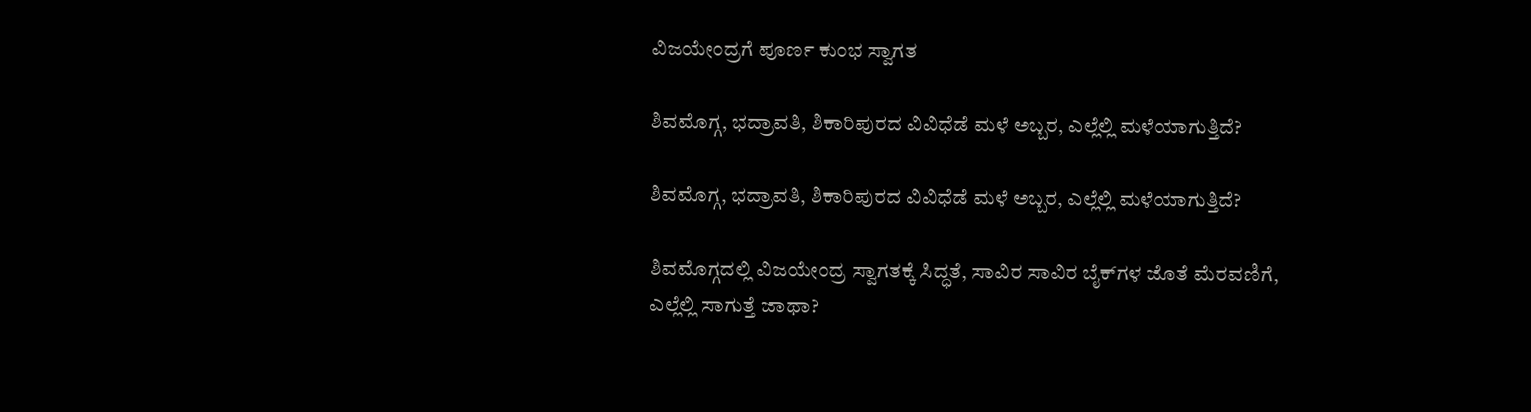ವಿಜಯೇಂದ್ರಗೆ ಪೂರ್ಣ ಕುಂಭ ಸ್ವಾಗತ

ಶಿವಮೊಗ್ಗ, ಭದ್ರಾವತಿ, ಶಿಕಾರಿಪುರದ ವಿವಿಧೆಡೆ ಮಳೆ ಅಬ್ಬರ, ಎಲ್ಲೆಲ್ಲಿ ಮಳೆಯಾಗುತ್ತಿದೆ?

ಶಿವಮೊಗ್ಗ, ಭದ್ರಾವತಿ, ಶಿಕಾರಿಪುರದ ವಿವಿಧೆಡೆ ಮಳೆ ಅಬ್ಬರ, ಎಲ್ಲೆಲ್ಲಿ ಮಳೆಯಾಗುತ್ತಿದೆ?

ಶಿವಮೊಗ್ಗದಲ್ಲಿ ವಿಜಯೇಂದ್ರ ಸ್ವಾಗತಕ್ಕೆ ಸಿದ್ಧತೆ, ಸಾವಿರ ಸಾವಿರ ಬೈಕ್‌ಗಳ ಜೊತೆ ಮೆರವಣಿಗೆ, ಎಲ್ಲೆಲ್ಲಿ ಸಾಗುತ್ತೆ ಜಾಥಾ?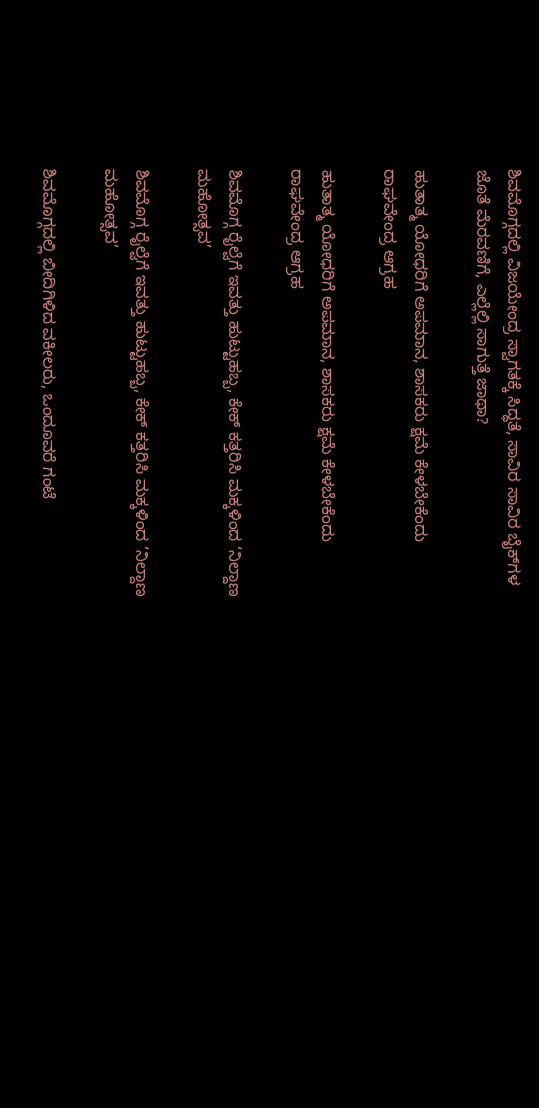ಶಿವಮೊಗ್ಗದಲ್ಲಿ ವಿಜಯೇಂದ್ರ ಸ್ವಾಗತಕ್ಕೆ ಸಿದ್ಧತೆ, ಸಾವಿರ ಸಾವಿರ ಬೈಕ್‌ಗಳ ಜೊತೆ ಮೆರವಣಿಗೆ, ಎಲ್ಲೆಲ್ಲಿ ಸಾಗುತ್ತೆ ಜಾಥಾ?

ಹುತಾತ್ಮ ಯೋಧರಿಗೆ ಅಪಮಾನ, ಶಾಸಕರು ಕ್ಷಮೆ ಕೇಳಬೇಕೆಂದು ರಾಘವೇಂದ್ರ ಆಗ್ರಹ

ಹುತಾತ್ಮ ಯೋಧರಿಗೆ ಅಪಮಾನ, ಶಾಸಕರು ಕ್ಷಮೆ ಕೇಳಬೇಕೆಂದು ರಾಘವೇಂದ್ರ ಆಗ್ರಹ

ಶಿವಮೊಗ್ಗ ರೈಲ್ವೆಗೆ ಇವತ್ತು ಹುಟ್ಟುಹಬ್ಬ, ಕೇಕ್‌ ಕತ್ತರಿಸಿ ಮಕ್ಕಳಿಂದ ‘ನಿಲ್ದಾಣ ಮಹೋತ್ಸವ’

ಶಿವಮೊಗ್ಗ ರೈಲ್ವೆಗೆ ಇವತ್ತು ಹುಟ್ಟುಹಬ್ಬ, ಕೇಕ್‌ ಕತ್ತರಿಸಿ ಮಕ್ಕಳಿಂದ ‘ನಿಲ್ದಾಣ ಮಹೋತ್ಸವ’

ಶಿವಮೊಗ್ಗದಲ್ಲಿ ಬೀದಿಗಿಳಿದ ವಕೀಲರು, ಒಂದೂವರೆ ಗಂಟೆ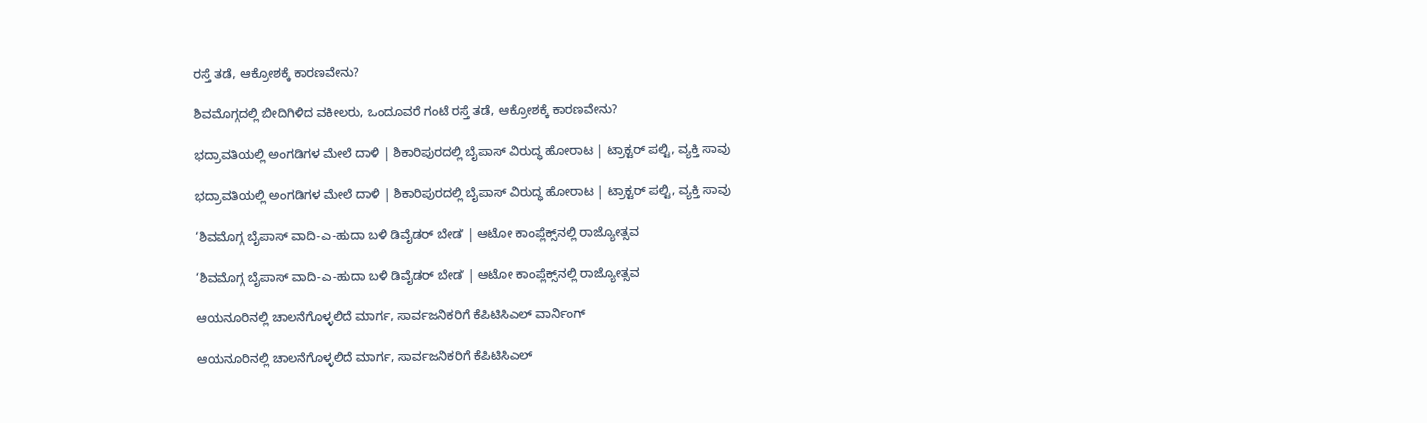ರಸ್ತೆ ತಡೆ, ಆಕ್ರೋಶಕ್ಕೆ ಕಾರಣವೇನು?

ಶಿವಮೊಗ್ಗದಲ್ಲಿ ಬೀದಿಗಿಳಿದ ವಕೀಲರು, ಒಂದೂವರೆ ಗಂಟೆ ರಸ್ತೆ ತಡೆ, ಆಕ್ರೋಶಕ್ಕೆ ಕಾರಣವೇನು?

ಭದ್ರಾವತಿಯಲ್ಲಿ ಅಂಗಡಿಗಳ ಮೇಲೆ ದಾಳಿ | ಶಿಕಾರಿಪುರದಲ್ಲಿ ಬೈಪಾಸ್‌ ವಿರುದ್ಧ ಹೋರಾಟ | ಟ್ರಾಕ್ಟರ್‌ ಪಲ್ಟಿ, ವ್ಯಕ್ತಿ ಸಾವು

ಭದ್ರಾವತಿಯಲ್ಲಿ ಅಂಗಡಿಗಳ ಮೇಲೆ ದಾಳಿ | ಶಿಕಾರಿಪುರದಲ್ಲಿ ಬೈಪಾಸ್‌ ವಿರುದ್ಧ ಹೋರಾಟ | ಟ್ರಾಕ್ಟರ್‌ ಪಲ್ಟಿ, ವ್ಯಕ್ತಿ ಸಾವು

‘ಶಿವಮೊಗ್ಗ ಬೈಪಾಸ್‌ ವಾದಿ-ಎ-ಹುದಾ ಬಳಿ ಡಿವೈಡರ್‌ ಬೇಡʼ | ಆಟೋ ಕಾಂಪ್ಲೆಕ್ಸ್‌ನಲ್ಲಿ ರಾಜ್ಯೋತ್ಸವ

‘ಶಿವಮೊಗ್ಗ ಬೈಪಾಸ್‌ ವಾದಿ-ಎ-ಹುದಾ ಬಳಿ ಡಿವೈಡರ್‌ ಬೇಡʼ | ಆಟೋ ಕಾಂಪ್ಲೆಕ್ಸ್‌ನಲ್ಲಿ ರಾಜ್ಯೋತ್ಸವ

ಆಯನೂರಿನಲ್ಲಿ ಚಾಲನೆಗೊಳ್ಳಲಿದೆ ಮಾರ್ಗ, ಸಾರ್ವಜನಿಕರಿಗೆ ಕೆಪಿಟಿಸಿಎಲ್‌ ವಾರ್ನಿಂಗ್‌

ಆಯನೂರಿನಲ್ಲಿ ಚಾಲನೆಗೊಳ್ಳಲಿದೆ ಮಾರ್ಗ, ಸಾರ್ವಜನಿಕರಿಗೆ ಕೆಪಿಟಿಸಿಎಲ್‌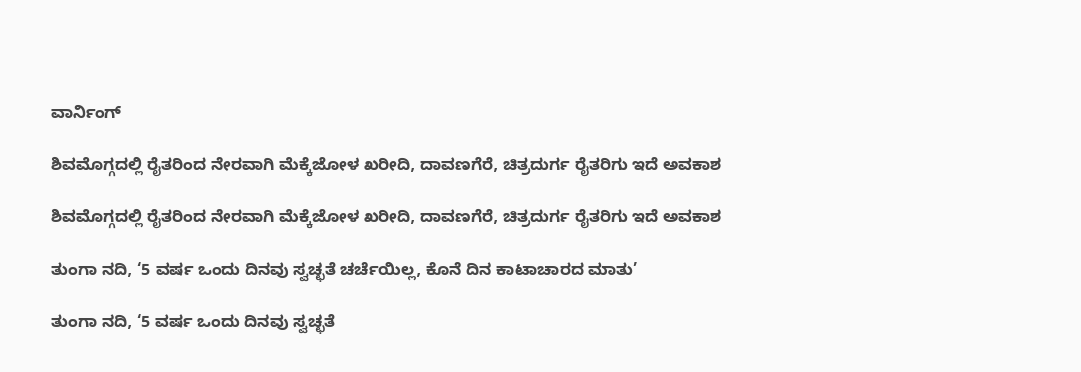ವಾರ್ನಿಂಗ್‌

ಶಿವಮೊಗ್ಗದಲ್ಲಿ ರೈತರಿಂದ ನೇರವಾಗಿ ಮೆಕ್ಕೆಜೋಳ ಖರೀದಿ, ದಾವಣಗೆರೆ, ಚಿತ್ರದುರ್ಗ ರೈತರಿಗು ಇದೆ ಅವಕಾಶ

ಶಿವಮೊಗ್ಗದಲ್ಲಿ ರೈತರಿಂದ ನೇರವಾಗಿ ಮೆಕ್ಕೆಜೋಳ ಖರೀದಿ, ದಾವಣಗೆರೆ, ಚಿತ್ರದುರ್ಗ ರೈತರಿಗು ಇದೆ ಅವಕಾಶ

ತುಂಗಾ ನದಿ, ‘5 ವರ್ಷ ಒಂದು ದಿನವು ಸ್ವಚ್ಛತೆ ಚರ್ಚೆಯಿಲ್ಲ, ಕೊನೆ ದಿನ ಕಾಟಾಚಾರದ ಮಾತು’

ತುಂಗಾ ನದಿ, ‘5 ವರ್ಷ ಒಂದು ದಿನವು ಸ್ವಚ್ಛತೆ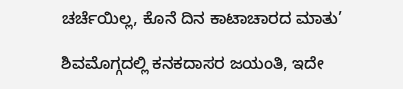ಚರ್ಚೆಯಿಲ್ಲ, ಕೊನೆ ದಿನ ಕಾಟಾಚಾರದ ಮಾತು’

ಶಿವಮೊಗ್ಗದಲ್ಲಿ ಕನಕದಾಸರ ಜಯಂತಿ, ಇದೇ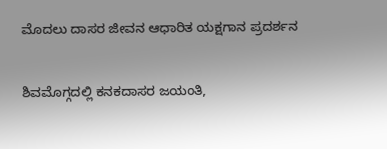ಮೊದಲು ದಾಸರ ಜೀವನ ಆಧಾರಿತ ಯಕ್ಷಗಾನ ಪ್ರದರ್ಶನ

ಶಿವಮೊಗ್ಗದಲ್ಲಿ ಕನಕದಾಸರ ಜಯಂತಿ,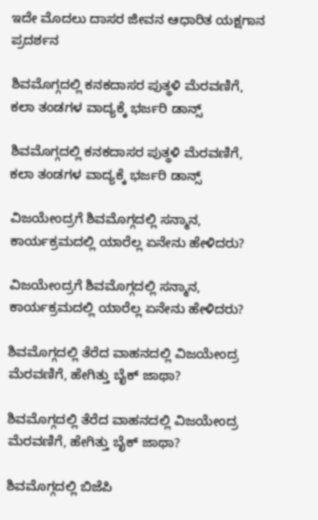ಇದೇ ಮೊದಲು ದಾಸರ ಜೀವನ ಆಧಾರಿತ ಯಕ್ಷಗಾನ ಪ್ರದರ್ಶನ

ಶಿವಮೊಗ್ಗದಲ್ಲಿ ಕನಕದಾಸರ ಪುತ್ಥಳಿ ಮೆರವಣಿಗೆ, ಕಲಾ ತಂಡಗಳ ವಾದ್ಯಕ್ಕೆ ಭರ್ಜರಿ ಡಾನ್ಸ್

ಶಿವಮೊಗ್ಗದಲ್ಲಿ ಕನಕದಾಸರ ಪುತ್ಥಳಿ ಮೆರವಣಿಗೆ, ಕಲಾ ತಂಡಗಳ ವಾದ್ಯಕ್ಕೆ ಭರ್ಜರಿ ಡಾನ್ಸ್

ವಿಜಯೇಂದ್ರಗೆ ಶಿವಮೊಗ್ಗದಲ್ಲಿ ಸನ್ಮಾನ, ಕಾರ್ಯಕ್ರಮದಲ್ಲಿ ಯಾರೆಲ್ಲ ಏನೇನು ಹೇಳಿದರು?

ವಿಜಯೇಂದ್ರಗೆ ಶಿವಮೊಗ್ಗದಲ್ಲಿ ಸನ್ಮಾನ, ಕಾರ್ಯಕ್ರಮದಲ್ಲಿ ಯಾರೆಲ್ಲ ಏನೇನು ಹೇಳಿದರು?

ಶಿವಮೊಗ್ಗದಲ್ಲಿ ತೆರೆದ ವಾಹನದಲ್ಲಿ ವಿಜಯೇಂದ್ರ ಮೆರವಣಿಗೆ, ಹೇಗಿತ್ತು ಬೈಕ್ ಜಾಥಾ?

ಶಿವಮೊಗ್ಗದಲ್ಲಿ ತೆರೆದ ವಾಹನದಲ್ಲಿ ವಿಜಯೇಂದ್ರ ಮೆರವಣಿಗೆ, ಹೇಗಿತ್ತು ಬೈಕ್ ಜಾಥಾ?

ಶಿವಮೊಗ್ಗದಲ್ಲಿ ಬಿಜೆಪಿ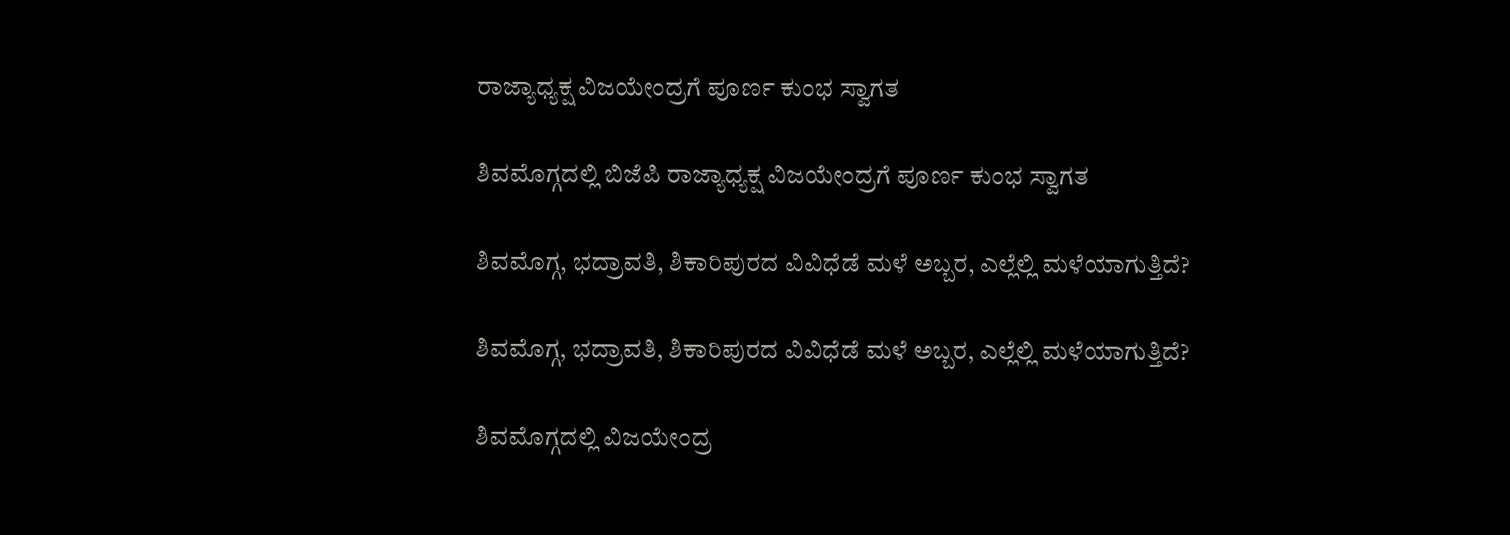ರಾಜ್ಯಾಧ್ಯಕ್ಷ ವಿಜಯೇಂದ್ರಗೆ ಪೂರ್ಣ ಕುಂಭ ಸ್ವಾಗತ

ಶಿವಮೊಗ್ಗದಲ್ಲಿ ಬಿಜೆಪಿ ರಾಜ್ಯಾಧ್ಯಕ್ಷ ವಿಜಯೇಂದ್ರಗೆ ಪೂರ್ಣ ಕುಂಭ ಸ್ವಾಗತ

ಶಿವಮೊಗ್ಗ, ಭದ್ರಾವತಿ, ಶಿಕಾರಿಪುರದ ವಿವಿಧೆಡೆ ಮಳೆ ಅಬ್ಬರ, ಎಲ್ಲೆಲ್ಲಿ ಮಳೆಯಾಗುತ್ತಿದೆ?

ಶಿವಮೊಗ್ಗ, ಭದ್ರಾವತಿ, ಶಿಕಾರಿಪುರದ ವಿವಿಧೆಡೆ ಮಳೆ ಅಬ್ಬರ, ಎಲ್ಲೆಲ್ಲಿ ಮಳೆಯಾಗುತ್ತಿದೆ?

ಶಿವಮೊಗ್ಗದಲ್ಲಿ ವಿಜಯೇಂದ್ರ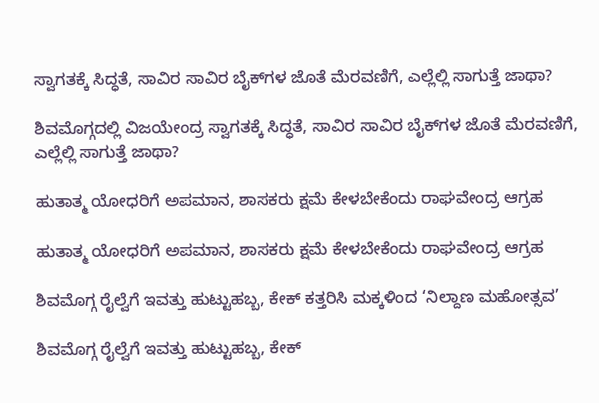ಸ್ವಾಗತಕ್ಕೆ ಸಿದ್ಧತೆ, ಸಾವಿರ ಸಾವಿರ ಬೈಕ್‌ಗಳ ಜೊತೆ ಮೆರವಣಿಗೆ, ಎಲ್ಲೆಲ್ಲಿ ಸಾಗುತ್ತೆ ಜಾಥಾ?

ಶಿವಮೊಗ್ಗದಲ್ಲಿ ವಿಜಯೇಂದ್ರ ಸ್ವಾಗತಕ್ಕೆ ಸಿದ್ಧತೆ, ಸಾವಿರ ಸಾವಿರ ಬೈಕ್‌ಗಳ ಜೊತೆ ಮೆರವಣಿಗೆ, ಎಲ್ಲೆಲ್ಲಿ ಸಾಗುತ್ತೆ ಜಾಥಾ?

ಹುತಾತ್ಮ ಯೋಧರಿಗೆ ಅಪಮಾನ, ಶಾಸಕರು ಕ್ಷಮೆ ಕೇಳಬೇಕೆಂದು ರಾಘವೇಂದ್ರ ಆಗ್ರಹ

ಹುತಾತ್ಮ ಯೋಧರಿಗೆ ಅಪಮಾನ, ಶಾಸಕರು ಕ್ಷಮೆ ಕೇಳಬೇಕೆಂದು ರಾಘವೇಂದ್ರ ಆಗ್ರಹ

ಶಿವಮೊಗ್ಗ ರೈಲ್ವೆಗೆ ಇವತ್ತು ಹುಟ್ಟುಹಬ್ಬ, ಕೇಕ್‌ ಕತ್ತರಿಸಿ ಮಕ್ಕಳಿಂದ ‘ನಿಲ್ದಾಣ ಮಹೋತ್ಸವ’

ಶಿವಮೊಗ್ಗ ರೈಲ್ವೆಗೆ ಇವತ್ತು ಹುಟ್ಟುಹಬ್ಬ, ಕೇಕ್‌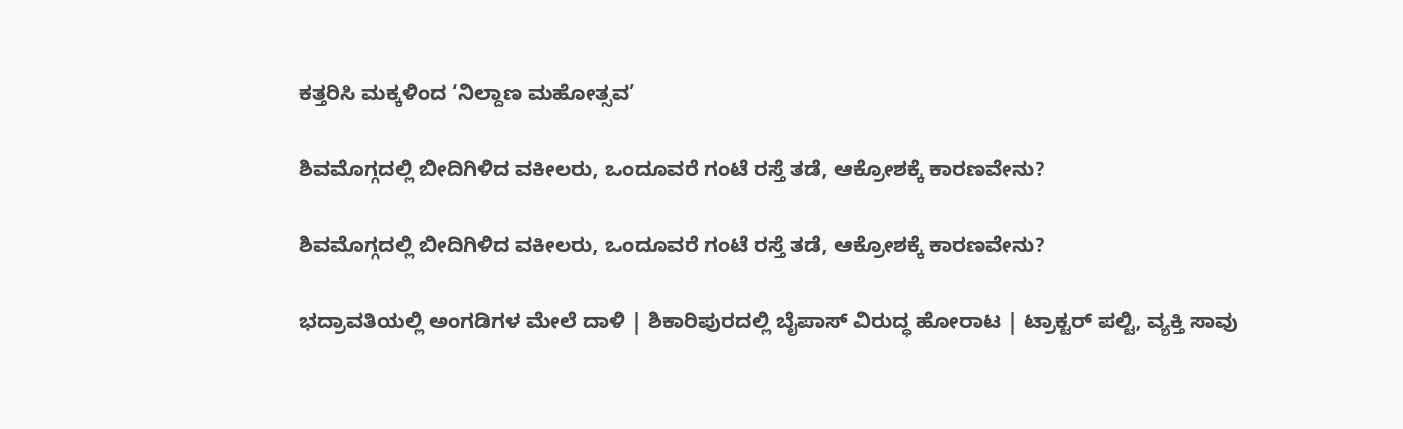ಕತ್ತರಿಸಿ ಮಕ್ಕಳಿಂದ ‘ನಿಲ್ದಾಣ ಮಹೋತ್ಸವ’

ಶಿವಮೊಗ್ಗದಲ್ಲಿ ಬೀದಿಗಿಳಿದ ವಕೀಲರು, ಒಂದೂವರೆ ಗಂಟೆ ರಸ್ತೆ ತಡೆ, ಆಕ್ರೋಶಕ್ಕೆ ಕಾರಣವೇನು?

ಶಿವಮೊಗ್ಗದಲ್ಲಿ ಬೀದಿಗಿಳಿದ ವಕೀಲರು, ಒಂದೂವರೆ ಗಂಟೆ ರಸ್ತೆ ತಡೆ, ಆಕ್ರೋಶಕ್ಕೆ ಕಾರಣವೇನು?

ಭದ್ರಾವತಿಯಲ್ಲಿ ಅಂಗಡಿಗಳ ಮೇಲೆ ದಾಳಿ | ಶಿಕಾರಿಪುರದಲ್ಲಿ ಬೈಪಾಸ್‌ ವಿರುದ್ಧ ಹೋರಾಟ | ಟ್ರಾಕ್ಟರ್‌ ಪಲ್ಟಿ, ವ್ಯಕ್ತಿ ಸಾವು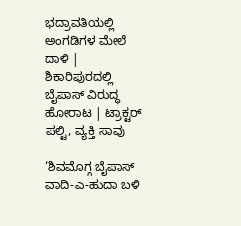ಭದ್ರಾವತಿಯಲ್ಲಿ ಅಂಗಡಿಗಳ ಮೇಲೆ ದಾಳಿ | ಶಿಕಾರಿಪುರದಲ್ಲಿ ಬೈಪಾಸ್‌ ವಿರುದ್ಧ ಹೋರಾಟ | ಟ್ರಾಕ್ಟರ್‌ ಪಲ್ಟಿ, ವ್ಯಕ್ತಿ ಸಾವು

‘ಶಿವಮೊಗ್ಗ ಬೈಪಾಸ್‌ ವಾದಿ-ಎ-ಹುದಾ ಬಳಿ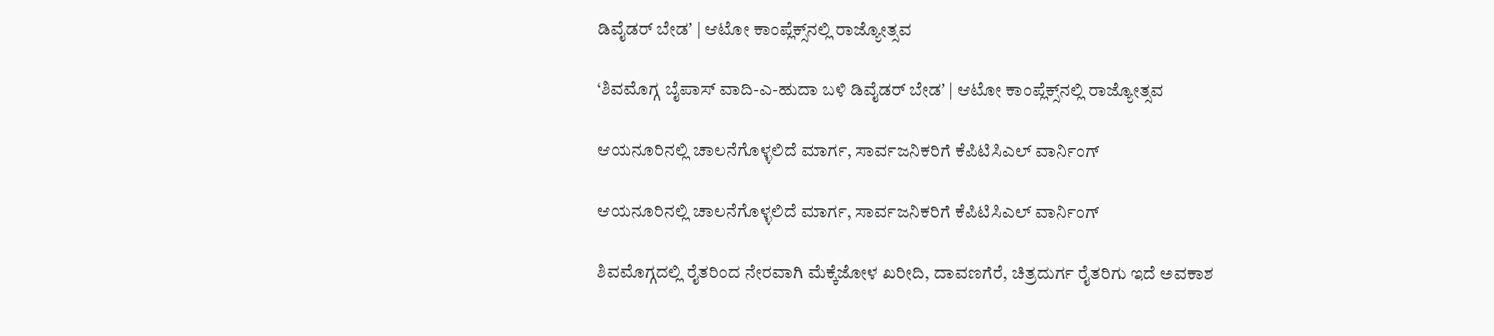ಡಿವೈಡರ್‌ ಬೇಡʼ | ಆಟೋ ಕಾಂಪ್ಲೆಕ್ಸ್‌ನಲ್ಲಿ ರಾಜ್ಯೋತ್ಸವ

‘ಶಿವಮೊಗ್ಗ ಬೈಪಾಸ್‌ ವಾದಿ-ಎ-ಹುದಾ ಬಳಿ ಡಿವೈಡರ್‌ ಬೇಡʼ | ಆಟೋ ಕಾಂಪ್ಲೆಕ್ಸ್‌ನಲ್ಲಿ ರಾಜ್ಯೋತ್ಸವ

ಆಯನೂರಿನಲ್ಲಿ ಚಾಲನೆಗೊಳ್ಳಲಿದೆ ಮಾರ್ಗ, ಸಾರ್ವಜನಿಕರಿಗೆ ಕೆಪಿಟಿಸಿಎಲ್‌ ವಾರ್ನಿಂಗ್‌

ಆಯನೂರಿನಲ್ಲಿ ಚಾಲನೆಗೊಳ್ಳಲಿದೆ ಮಾರ್ಗ, ಸಾರ್ವಜನಿಕರಿಗೆ ಕೆಪಿಟಿಸಿಎಲ್‌ ವಾರ್ನಿಂಗ್‌

ಶಿವಮೊಗ್ಗದಲ್ಲಿ ರೈತರಿಂದ ನೇರವಾಗಿ ಮೆಕ್ಕೆಜೋಳ ಖರೀದಿ, ದಾವಣಗೆರೆ, ಚಿತ್ರದುರ್ಗ ರೈತರಿಗು ಇದೆ ಅವಕಾಶ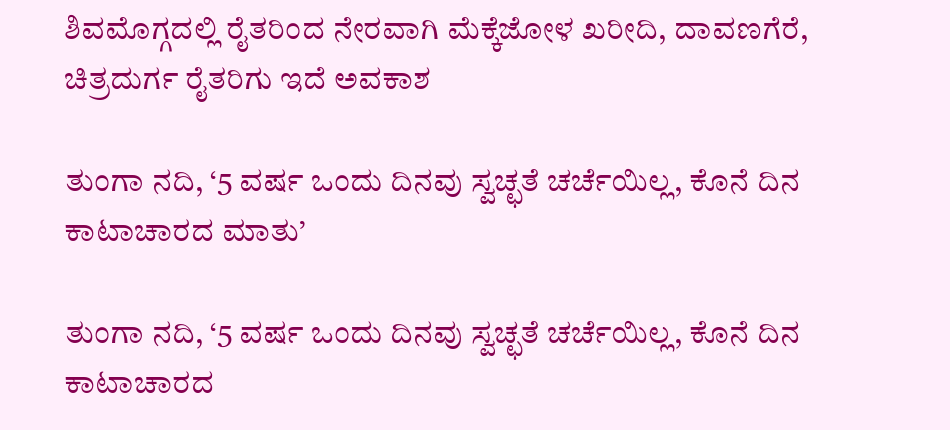ಶಿವಮೊಗ್ಗದಲ್ಲಿ ರೈತರಿಂದ ನೇರವಾಗಿ ಮೆಕ್ಕೆಜೋಳ ಖರೀದಿ, ದಾವಣಗೆರೆ, ಚಿತ್ರದುರ್ಗ ರೈತರಿಗು ಇದೆ ಅವಕಾಶ

ತುಂಗಾ ನದಿ, ‘5 ವರ್ಷ ಒಂದು ದಿನವು ಸ್ವಚ್ಛತೆ ಚರ್ಚೆಯಿಲ್ಲ, ಕೊನೆ ದಿನ ಕಾಟಾಚಾರದ ಮಾತು’

ತುಂಗಾ ನದಿ, ‘5 ವರ್ಷ ಒಂದು ದಿನವು ಸ್ವಚ್ಛತೆ ಚರ್ಚೆಯಿಲ್ಲ, ಕೊನೆ ದಿನ ಕಾಟಾಚಾರದ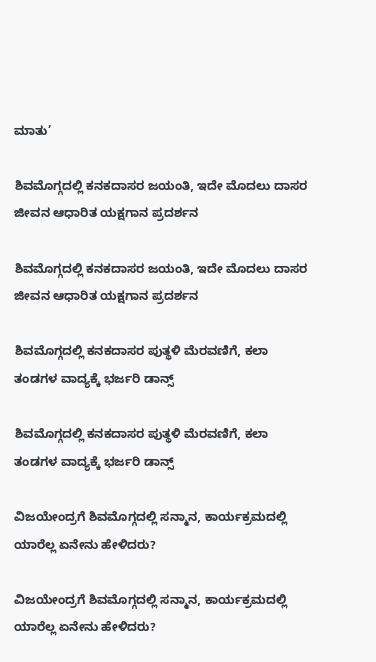ಮಾತು’

ಶಿವಮೊಗ್ಗದಲ್ಲಿ ಕನಕದಾಸರ ಜಯಂತಿ, ಇದೇ ಮೊದಲು ದಾಸರ ಜೀವನ ಆಧಾರಿತ ಯಕ್ಷಗಾನ ಪ್ರದರ್ಶನ

ಶಿವಮೊಗ್ಗದಲ್ಲಿ ಕನಕದಾಸರ ಜಯಂತಿ, ಇದೇ ಮೊದಲು ದಾಸರ ಜೀವನ ಆಧಾರಿತ ಯಕ್ಷಗಾನ ಪ್ರದರ್ಶನ

ಶಿವಮೊಗ್ಗದಲ್ಲಿ ಕನಕದಾಸರ ಪುತ್ಥಳಿ ಮೆರವಣಿಗೆ, ಕಲಾ ತಂಡಗಳ ವಾದ್ಯಕ್ಕೆ ಭರ್ಜರಿ ಡಾನ್ಸ್

ಶಿವಮೊಗ್ಗದಲ್ಲಿ ಕನಕದಾಸರ ಪುತ್ಥಳಿ ಮೆರವಣಿಗೆ, ಕಲಾ ತಂಡಗಳ ವಾದ್ಯಕ್ಕೆ ಭರ್ಜರಿ ಡಾನ್ಸ್

ವಿಜಯೇಂದ್ರಗೆ ಶಿವಮೊಗ್ಗದಲ್ಲಿ ಸನ್ಮಾನ, ಕಾರ್ಯಕ್ರಮದಲ್ಲಿ ಯಾರೆಲ್ಲ ಏನೇನು ಹೇಳಿದರು?

ವಿಜಯೇಂದ್ರಗೆ ಶಿವಮೊಗ್ಗದಲ್ಲಿ ಸನ್ಮಾನ, ಕಾರ್ಯಕ್ರಮದಲ್ಲಿ ಯಾರೆಲ್ಲ ಏನೇನು ಹೇಳಿದರು?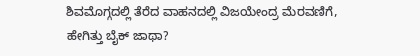ಶಿವಮೊಗ್ಗದಲ್ಲಿ ತೆರೆದ ವಾಹನದಲ್ಲಿ ವಿಜಯೇಂದ್ರ ಮೆರವಣಿಗೆ, ಹೇಗಿತ್ತು ಬೈಕ್ ಜಾಥಾ?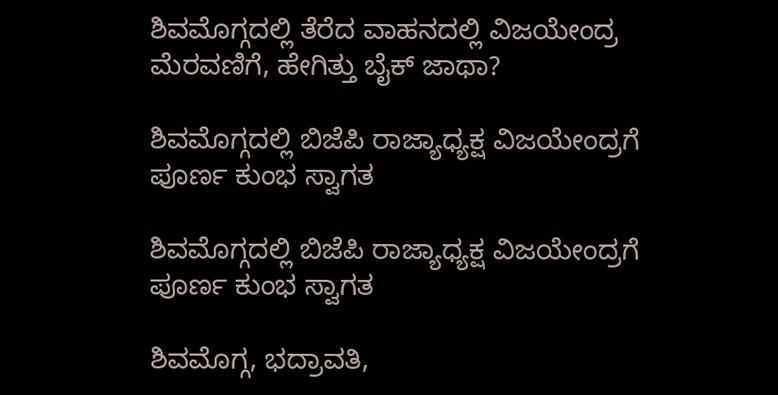ಶಿವಮೊಗ್ಗದಲ್ಲಿ ತೆರೆದ ವಾಹನದಲ್ಲಿ ವಿಜಯೇಂದ್ರ ಮೆರವಣಿಗೆ, ಹೇಗಿತ್ತು ಬೈಕ್ ಜಾಥಾ?

ಶಿವಮೊಗ್ಗದಲ್ಲಿ ಬಿಜೆಪಿ ರಾಜ್ಯಾಧ್ಯಕ್ಷ ವಿಜಯೇಂದ್ರಗೆ ಪೂರ್ಣ ಕುಂಭ ಸ್ವಾಗತ

ಶಿವಮೊಗ್ಗದಲ್ಲಿ ಬಿಜೆಪಿ ರಾಜ್ಯಾಧ್ಯಕ್ಷ ವಿಜಯೇಂದ್ರಗೆ ಪೂರ್ಣ ಕುಂಭ ಸ್ವಾಗತ

ಶಿವಮೊಗ್ಗ, ಭದ್ರಾವತಿ,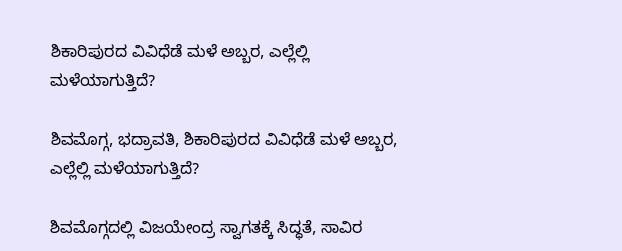ಶಿಕಾರಿಪುರದ ವಿವಿಧೆಡೆ ಮಳೆ ಅಬ್ಬರ, ಎಲ್ಲೆಲ್ಲಿ ಮಳೆಯಾಗುತ್ತಿದೆ?

ಶಿವಮೊಗ್ಗ, ಭದ್ರಾವತಿ, ಶಿಕಾರಿಪುರದ ವಿವಿಧೆಡೆ ಮಳೆ ಅಬ್ಬರ, ಎಲ್ಲೆಲ್ಲಿ ಮಳೆಯಾಗುತ್ತಿದೆ?

ಶಿವಮೊಗ್ಗದಲ್ಲಿ ವಿಜಯೇಂದ್ರ ಸ್ವಾಗತಕ್ಕೆ ಸಿದ್ಧತೆ, ಸಾವಿರ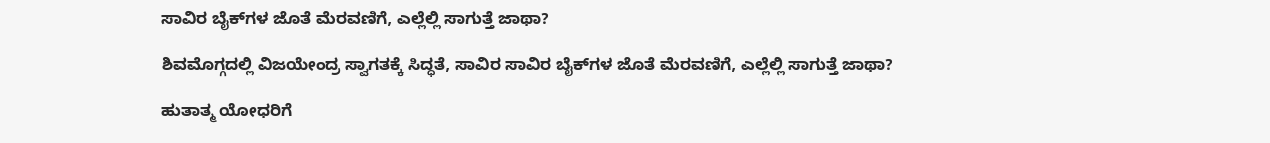ಸಾವಿರ ಬೈಕ್‌ಗಳ ಜೊತೆ ಮೆರವಣಿಗೆ, ಎಲ್ಲೆಲ್ಲಿ ಸಾಗುತ್ತೆ ಜಾಥಾ?

ಶಿವಮೊಗ್ಗದಲ್ಲಿ ವಿಜಯೇಂದ್ರ ಸ್ವಾಗತಕ್ಕೆ ಸಿದ್ಧತೆ, ಸಾವಿರ ಸಾವಿರ ಬೈಕ್‌ಗಳ ಜೊತೆ ಮೆರವಣಿಗೆ, ಎಲ್ಲೆಲ್ಲಿ ಸಾಗುತ್ತೆ ಜಾಥಾ?

ಹುತಾತ್ಮ ಯೋಧರಿಗೆ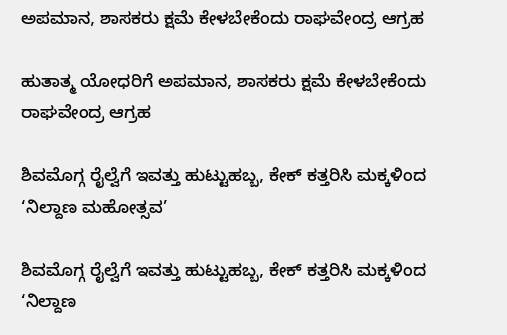ಅಪಮಾನ, ಶಾಸಕರು ಕ್ಷಮೆ ಕೇಳಬೇಕೆಂದು ರಾಘವೇಂದ್ರ ಆಗ್ರಹ

ಹುತಾತ್ಮ ಯೋಧರಿಗೆ ಅಪಮಾನ, ಶಾಸಕರು ಕ್ಷಮೆ ಕೇಳಬೇಕೆಂದು ರಾಘವೇಂದ್ರ ಆಗ್ರಹ

ಶಿವಮೊಗ್ಗ ರೈಲ್ವೆಗೆ ಇವತ್ತು ಹುಟ್ಟುಹಬ್ಬ, ಕೇಕ್‌ ಕತ್ತರಿಸಿ ಮಕ್ಕಳಿಂದ ‘ನಿಲ್ದಾಣ ಮಹೋತ್ಸವ’

ಶಿವಮೊಗ್ಗ ರೈಲ್ವೆಗೆ ಇವತ್ತು ಹುಟ್ಟುಹಬ್ಬ, ಕೇಕ್‌ ಕತ್ತರಿಸಿ ಮಕ್ಕಳಿಂದ ‘ನಿಲ್ದಾಣ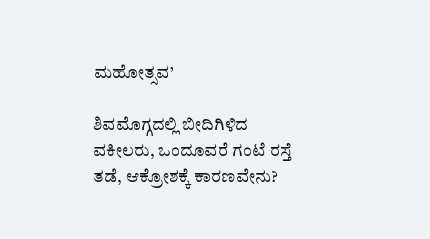ಮಹೋತ್ಸವ’

ಶಿವಮೊಗ್ಗದಲ್ಲಿ ಬೀದಿಗಿಳಿದ ವಕೀಲರು, ಒಂದೂವರೆ ಗಂಟೆ ರಸ್ತೆ ತಡೆ, ಆಕ್ರೋಶಕ್ಕೆ ಕಾರಣವೇನು?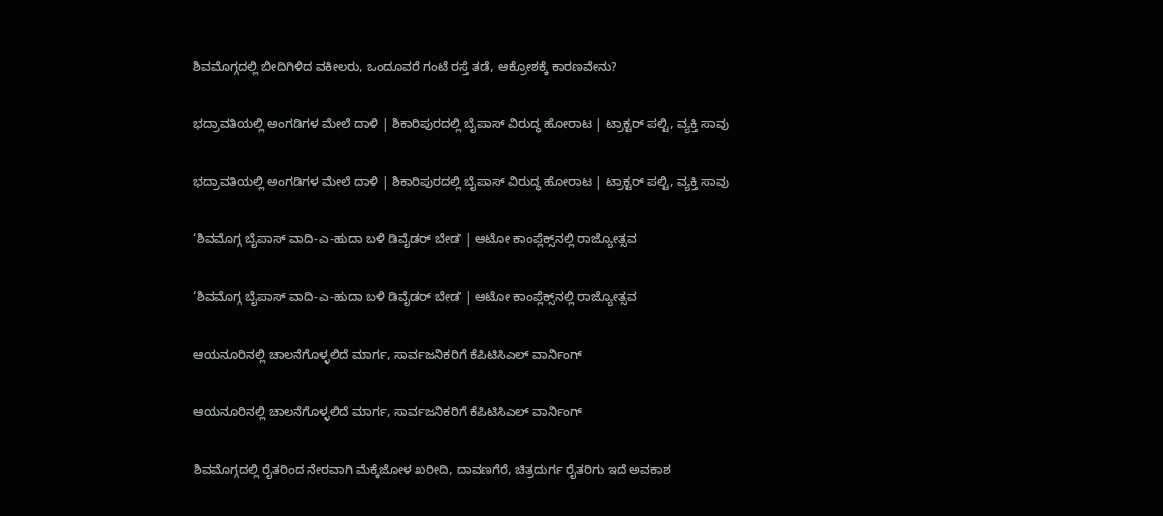ಶಿವಮೊಗ್ಗದಲ್ಲಿ ಬೀದಿಗಿಳಿದ ವಕೀಲರು, ಒಂದೂವರೆ ಗಂಟೆ ರಸ್ತೆ ತಡೆ, ಆಕ್ರೋಶಕ್ಕೆ ಕಾರಣವೇನು?

ಭದ್ರಾವತಿಯಲ್ಲಿ ಅಂಗಡಿಗಳ ಮೇಲೆ ದಾಳಿ | ಶಿಕಾರಿಪುರದಲ್ಲಿ ಬೈಪಾಸ್‌ ವಿರುದ್ಧ ಹೋರಾಟ | ಟ್ರಾಕ್ಟರ್‌ ಪಲ್ಟಿ, ವ್ಯಕ್ತಿ ಸಾವು

ಭದ್ರಾವತಿಯಲ್ಲಿ ಅಂಗಡಿಗಳ ಮೇಲೆ ದಾಳಿ | ಶಿಕಾರಿಪುರದಲ್ಲಿ ಬೈಪಾಸ್‌ ವಿರುದ್ಧ ಹೋರಾಟ | ಟ್ರಾಕ್ಟರ್‌ ಪಲ್ಟಿ, ವ್ಯಕ್ತಿ ಸಾವು

‘ಶಿವಮೊಗ್ಗ ಬೈಪಾಸ್‌ ವಾದಿ-ಎ-ಹುದಾ ಬಳಿ ಡಿವೈಡರ್‌ ಬೇಡʼ | ಆಟೋ ಕಾಂಪ್ಲೆಕ್ಸ್‌ನಲ್ಲಿ ರಾಜ್ಯೋತ್ಸವ

‘ಶಿವಮೊಗ್ಗ ಬೈಪಾಸ್‌ ವಾದಿ-ಎ-ಹುದಾ ಬಳಿ ಡಿವೈಡರ್‌ ಬೇಡʼ | ಆಟೋ ಕಾಂಪ್ಲೆಕ್ಸ್‌ನಲ್ಲಿ ರಾಜ್ಯೋತ್ಸವ

ಆಯನೂರಿನಲ್ಲಿ ಚಾಲನೆಗೊಳ್ಳಲಿದೆ ಮಾರ್ಗ, ಸಾರ್ವಜನಿಕರಿಗೆ ಕೆಪಿಟಿಸಿಎಲ್‌ ವಾರ್ನಿಂಗ್‌

ಆಯನೂರಿನಲ್ಲಿ ಚಾಲನೆಗೊಳ್ಳಲಿದೆ ಮಾರ್ಗ, ಸಾರ್ವಜನಿಕರಿಗೆ ಕೆಪಿಟಿಸಿಎಲ್‌ ವಾರ್ನಿಂಗ್‌

ಶಿವಮೊಗ್ಗದಲ್ಲಿ ರೈತರಿಂದ ನೇರವಾಗಿ ಮೆಕ್ಕೆಜೋಳ ಖರೀದಿ, ದಾವಣಗೆರೆ, ಚಿತ್ರದುರ್ಗ ರೈತರಿಗು ಇದೆ ಅವಕಾಶ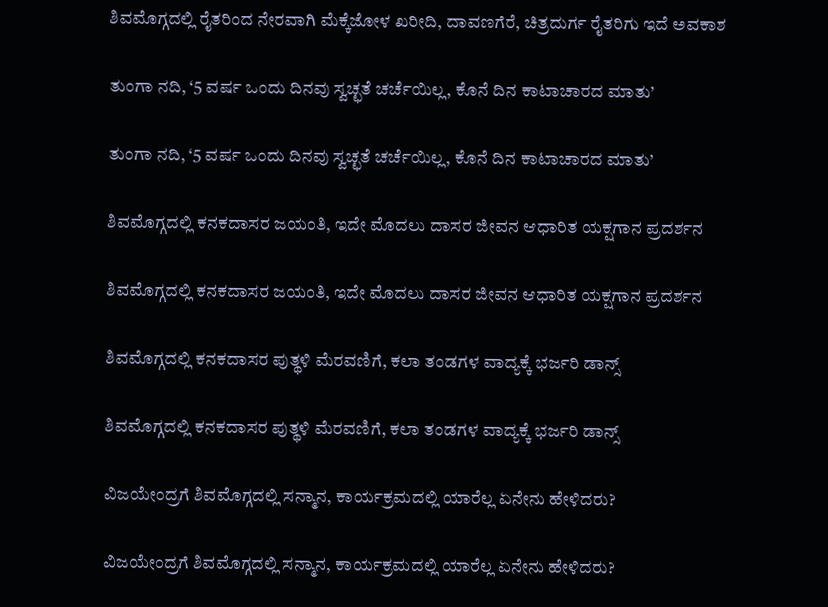ಶಿವಮೊಗ್ಗದಲ್ಲಿ ರೈತರಿಂದ ನೇರವಾಗಿ ಮೆಕ್ಕೆಜೋಳ ಖರೀದಿ, ದಾವಣಗೆರೆ, ಚಿತ್ರದುರ್ಗ ರೈತರಿಗು ಇದೆ ಅವಕಾಶ

ತುಂಗಾ ನದಿ, ‘5 ವರ್ಷ ಒಂದು ದಿನವು ಸ್ವಚ್ಛತೆ ಚರ್ಚೆಯಿಲ್ಲ, ಕೊನೆ ದಿನ ಕಾಟಾಚಾರದ ಮಾತು’

ತುಂಗಾ ನದಿ, ‘5 ವರ್ಷ ಒಂದು ದಿನವು ಸ್ವಚ್ಛತೆ ಚರ್ಚೆಯಿಲ್ಲ, ಕೊನೆ ದಿನ ಕಾಟಾಚಾರದ ಮಾತು’

ಶಿವಮೊಗ್ಗದಲ್ಲಿ ಕನಕದಾಸರ ಜಯಂತಿ, ಇದೇ ಮೊದಲು ದಾಸರ ಜೀವನ ಆಧಾರಿತ ಯಕ್ಷಗಾನ ಪ್ರದರ್ಶನ

ಶಿವಮೊಗ್ಗದಲ್ಲಿ ಕನಕದಾಸರ ಜಯಂತಿ, ಇದೇ ಮೊದಲು ದಾಸರ ಜೀವನ ಆಧಾರಿತ ಯಕ್ಷಗಾನ ಪ್ರದರ್ಶನ

ಶಿವಮೊಗ್ಗದಲ್ಲಿ ಕನಕದಾಸರ ಪುತ್ಥಳಿ ಮೆರವಣಿಗೆ, ಕಲಾ ತಂಡಗಳ ವಾದ್ಯಕ್ಕೆ ಭರ್ಜರಿ ಡಾನ್ಸ್

ಶಿವಮೊಗ್ಗದಲ್ಲಿ ಕನಕದಾಸರ ಪುತ್ಥಳಿ ಮೆರವಣಿಗೆ, ಕಲಾ ತಂಡಗಳ ವಾದ್ಯಕ್ಕೆ ಭರ್ಜರಿ ಡಾನ್ಸ್

ವಿಜಯೇಂದ್ರಗೆ ಶಿವಮೊಗ್ಗದಲ್ಲಿ ಸನ್ಮಾನ, ಕಾರ್ಯಕ್ರಮದಲ್ಲಿ ಯಾರೆಲ್ಲ ಏನೇನು ಹೇಳಿದರು?

ವಿಜಯೇಂದ್ರಗೆ ಶಿವಮೊಗ್ಗದಲ್ಲಿ ಸನ್ಮಾನ, ಕಾರ್ಯಕ್ರಮದಲ್ಲಿ ಯಾರೆಲ್ಲ ಏನೇನು ಹೇಳಿದರು?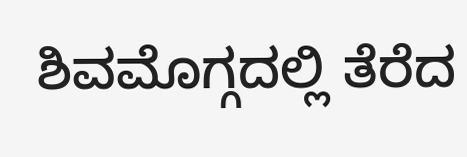ಶಿವಮೊಗ್ಗದಲ್ಲಿ ತೆರೆದ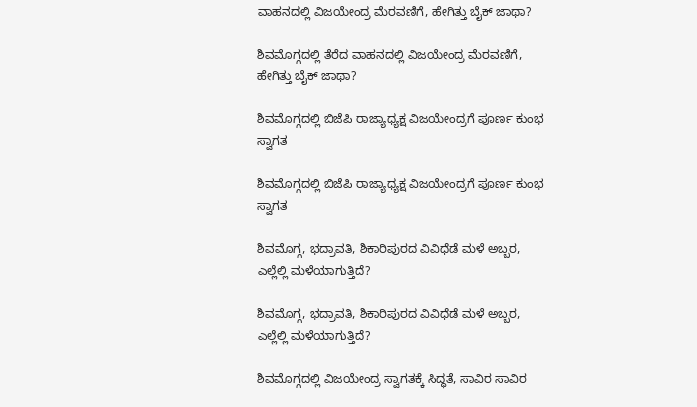ವಾಹನದಲ್ಲಿ ವಿಜಯೇಂದ್ರ ಮೆರವಣಿಗೆ, ಹೇಗಿತ್ತು ಬೈಕ್ ಜಾಥಾ?

ಶಿವಮೊಗ್ಗದಲ್ಲಿ ತೆರೆದ ವಾಹನದಲ್ಲಿ ವಿಜಯೇಂದ್ರ ಮೆರವಣಿಗೆ, ಹೇಗಿತ್ತು ಬೈಕ್ ಜಾಥಾ?

ಶಿವಮೊಗ್ಗದಲ್ಲಿ ಬಿಜೆಪಿ ರಾಜ್ಯಾಧ್ಯಕ್ಷ ವಿಜಯೇಂದ್ರಗೆ ಪೂರ್ಣ ಕುಂಭ ಸ್ವಾಗತ

ಶಿವಮೊಗ್ಗದಲ್ಲಿ ಬಿಜೆಪಿ ರಾಜ್ಯಾಧ್ಯಕ್ಷ ವಿಜಯೇಂದ್ರಗೆ ಪೂರ್ಣ ಕುಂಭ ಸ್ವಾಗತ

ಶಿವಮೊಗ್ಗ, ಭದ್ರಾವತಿ, ಶಿಕಾರಿಪುರದ ವಿವಿಧೆಡೆ ಮಳೆ ಅಬ್ಬರ, ಎಲ್ಲೆಲ್ಲಿ ಮಳೆಯಾಗುತ್ತಿದೆ?

ಶಿವಮೊಗ್ಗ, ಭದ್ರಾವತಿ, ಶಿಕಾರಿಪುರದ ವಿವಿಧೆಡೆ ಮಳೆ ಅಬ್ಬರ, ಎಲ್ಲೆಲ್ಲಿ ಮಳೆಯಾಗುತ್ತಿದೆ?

ಶಿವಮೊಗ್ಗದಲ್ಲಿ ವಿಜಯೇಂದ್ರ ಸ್ವಾಗತಕ್ಕೆ ಸಿದ್ಧತೆ, ಸಾವಿರ ಸಾವಿರ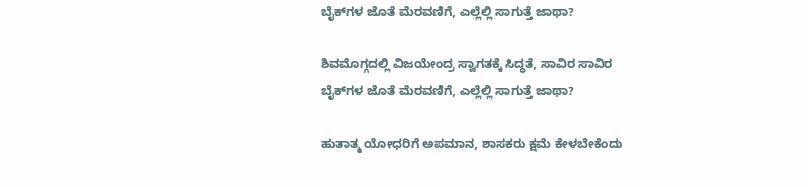ಬೈಕ್‌ಗಳ ಜೊತೆ ಮೆರವಣಿಗೆ, ಎಲ್ಲೆಲ್ಲಿ ಸಾಗುತ್ತೆ ಜಾಥಾ?

ಶಿವಮೊಗ್ಗದಲ್ಲಿ ವಿಜಯೇಂದ್ರ ಸ್ವಾಗತಕ್ಕೆ ಸಿದ್ಧತೆ, ಸಾವಿರ ಸಾವಿರ ಬೈಕ್‌ಗಳ ಜೊತೆ ಮೆರವಣಿಗೆ, ಎಲ್ಲೆಲ್ಲಿ ಸಾಗುತ್ತೆ ಜಾಥಾ?

ಹುತಾತ್ಮ ಯೋಧರಿಗೆ ಅಪಮಾನ, ಶಾಸಕರು ಕ್ಷಮೆ ಕೇಳಬೇಕೆಂದು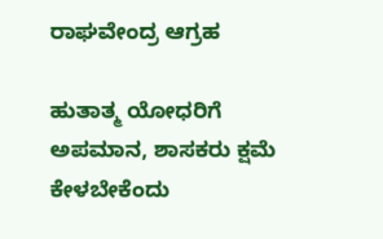ರಾಘವೇಂದ್ರ ಆಗ್ರಹ

ಹುತಾತ್ಮ ಯೋಧರಿಗೆ ಅಪಮಾನ, ಶಾಸಕರು ಕ್ಷಮೆ ಕೇಳಬೇಕೆಂದು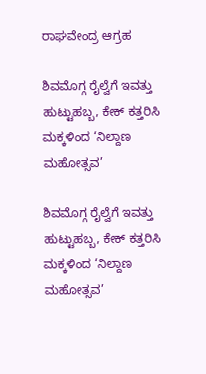ರಾಘವೇಂದ್ರ ಆಗ್ರಹ

ಶಿವಮೊಗ್ಗ ರೈಲ್ವೆಗೆ ಇವತ್ತು ಹುಟ್ಟುಹಬ್ಬ, ಕೇಕ್‌ ಕತ್ತರಿಸಿ ಮಕ್ಕಳಿಂದ ‘ನಿಲ್ದಾಣ ಮಹೋತ್ಸವ’

ಶಿವಮೊಗ್ಗ ರೈಲ್ವೆಗೆ ಇವತ್ತು ಹುಟ್ಟುಹಬ್ಬ, ಕೇಕ್‌ ಕತ್ತರಿಸಿ ಮಕ್ಕಳಿಂದ ‘ನಿಲ್ದಾಣ ಮಹೋತ್ಸವ’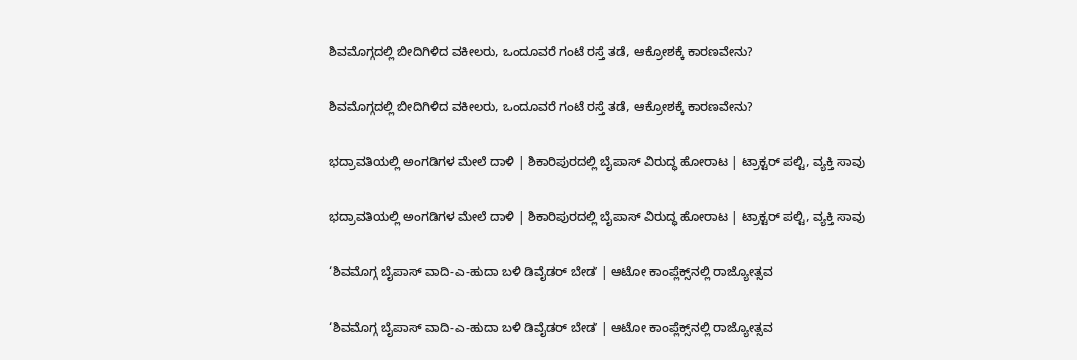ಶಿವಮೊಗ್ಗದಲ್ಲಿ ಬೀದಿಗಿಳಿದ ವಕೀಲರು, ಒಂದೂವರೆ ಗಂಟೆ ರಸ್ತೆ ತಡೆ, ಆಕ್ರೋಶಕ್ಕೆ ಕಾರಣವೇನು?

ಶಿವಮೊಗ್ಗದಲ್ಲಿ ಬೀದಿಗಿಳಿದ ವಕೀಲರು, ಒಂದೂವರೆ ಗಂಟೆ ರಸ್ತೆ ತಡೆ, ಆಕ್ರೋಶಕ್ಕೆ ಕಾರಣವೇನು?

ಭದ್ರಾವತಿಯಲ್ಲಿ ಅಂಗಡಿಗಳ ಮೇಲೆ ದಾಳಿ | ಶಿಕಾರಿಪುರದಲ್ಲಿ ಬೈಪಾಸ್‌ ವಿರುದ್ಧ ಹೋರಾಟ | ಟ್ರಾಕ್ಟರ್‌ ಪಲ್ಟಿ, ವ್ಯಕ್ತಿ ಸಾವು

ಭದ್ರಾವತಿಯಲ್ಲಿ ಅಂಗಡಿಗಳ ಮೇಲೆ ದಾಳಿ | ಶಿಕಾರಿಪುರದಲ್ಲಿ ಬೈಪಾಸ್‌ ವಿರುದ್ಧ ಹೋರಾಟ | ಟ್ರಾಕ್ಟರ್‌ ಪಲ್ಟಿ, ವ್ಯಕ್ತಿ ಸಾವು

‘ಶಿವಮೊಗ್ಗ ಬೈಪಾಸ್‌ ವಾದಿ-ಎ-ಹುದಾ ಬಳಿ ಡಿವೈಡರ್‌ ಬೇಡʼ | ಆಟೋ ಕಾಂಪ್ಲೆಕ್ಸ್‌ನಲ್ಲಿ ರಾಜ್ಯೋತ್ಸವ

‘ಶಿವಮೊಗ್ಗ ಬೈಪಾಸ್‌ ವಾದಿ-ಎ-ಹುದಾ ಬಳಿ ಡಿವೈಡರ್‌ ಬೇಡʼ | ಆಟೋ ಕಾಂಪ್ಲೆಕ್ಸ್‌ನಲ್ಲಿ ರಾಜ್ಯೋತ್ಸವ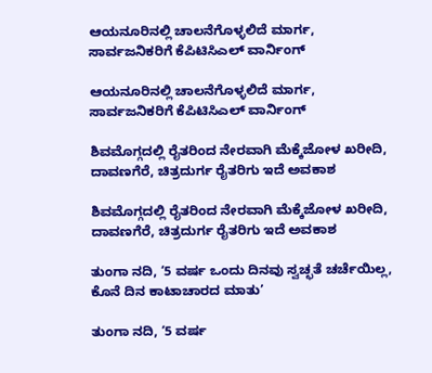ಆಯನೂರಿನಲ್ಲಿ ಚಾಲನೆಗೊಳ್ಳಲಿದೆ ಮಾರ್ಗ, ಸಾರ್ವಜನಿಕರಿಗೆ ಕೆಪಿಟಿಸಿಎಲ್‌ ವಾರ್ನಿಂಗ್‌

ಆಯನೂರಿನಲ್ಲಿ ಚಾಲನೆಗೊಳ್ಳಲಿದೆ ಮಾರ್ಗ, ಸಾರ್ವಜನಿಕರಿಗೆ ಕೆಪಿಟಿಸಿಎಲ್‌ ವಾರ್ನಿಂಗ್‌

ಶಿವಮೊಗ್ಗದಲ್ಲಿ ರೈತರಿಂದ ನೇರವಾಗಿ ಮೆಕ್ಕೆಜೋಳ ಖರೀದಿ, ದಾವಣಗೆರೆ, ಚಿತ್ರದುರ್ಗ ರೈತರಿಗು ಇದೆ ಅವಕಾಶ

ಶಿವಮೊಗ್ಗದಲ್ಲಿ ರೈತರಿಂದ ನೇರವಾಗಿ ಮೆಕ್ಕೆಜೋಳ ಖರೀದಿ, ದಾವಣಗೆರೆ, ಚಿತ್ರದುರ್ಗ ರೈತರಿಗು ಇದೆ ಅವಕಾಶ

ತುಂಗಾ ನದಿ, ‘5 ವರ್ಷ ಒಂದು ದಿನವು ಸ್ವಚ್ಛತೆ ಚರ್ಚೆಯಿಲ್ಲ, ಕೊನೆ ದಿನ ಕಾಟಾಚಾರದ ಮಾತು’

ತುಂಗಾ ನದಿ, ‘5 ವರ್ಷ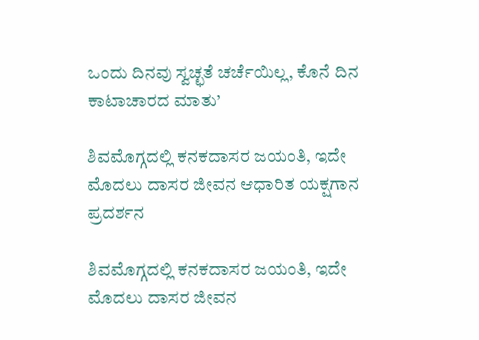ಒಂದು ದಿನವು ಸ್ವಚ್ಛತೆ ಚರ್ಚೆಯಿಲ್ಲ, ಕೊನೆ ದಿನ ಕಾಟಾಚಾರದ ಮಾತು’

ಶಿವಮೊಗ್ಗದಲ್ಲಿ ಕನಕದಾಸರ ಜಯಂತಿ, ಇದೇ ಮೊದಲು ದಾಸರ ಜೀವನ ಆಧಾರಿತ ಯಕ್ಷಗಾನ ಪ್ರದರ್ಶನ

ಶಿವಮೊಗ್ಗದಲ್ಲಿ ಕನಕದಾಸರ ಜಯಂತಿ, ಇದೇ ಮೊದಲು ದಾಸರ ಜೀವನ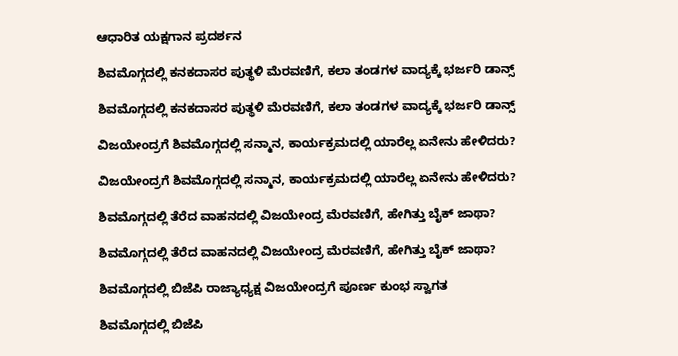ಆಧಾರಿತ ಯಕ್ಷಗಾನ ಪ್ರದರ್ಶನ

ಶಿವಮೊಗ್ಗದಲ್ಲಿ ಕನಕದಾಸರ ಪುತ್ಥಳಿ ಮೆರವಣಿಗೆ, ಕಲಾ ತಂಡಗಳ ವಾದ್ಯಕ್ಕೆ ಭರ್ಜರಿ ಡಾನ್ಸ್

ಶಿವಮೊಗ್ಗದಲ್ಲಿ ಕನಕದಾಸರ ಪುತ್ಥಳಿ ಮೆರವಣಿಗೆ, ಕಲಾ ತಂಡಗಳ ವಾದ್ಯಕ್ಕೆ ಭರ್ಜರಿ ಡಾನ್ಸ್

ವಿಜಯೇಂದ್ರಗೆ ಶಿವಮೊಗ್ಗದಲ್ಲಿ ಸನ್ಮಾನ, ಕಾರ್ಯಕ್ರಮದಲ್ಲಿ ಯಾರೆಲ್ಲ ಏನೇನು ಹೇಳಿದರು?

ವಿಜಯೇಂದ್ರಗೆ ಶಿವಮೊಗ್ಗದಲ್ಲಿ ಸನ್ಮಾನ, ಕಾರ್ಯಕ್ರಮದಲ್ಲಿ ಯಾರೆಲ್ಲ ಏನೇನು ಹೇಳಿದರು?

ಶಿವಮೊಗ್ಗದಲ್ಲಿ ತೆರೆದ ವಾಹನದಲ್ಲಿ ವಿಜಯೇಂದ್ರ ಮೆರವಣಿಗೆ, ಹೇಗಿತ್ತು ಬೈಕ್ ಜಾಥಾ?

ಶಿವಮೊಗ್ಗದಲ್ಲಿ ತೆರೆದ ವಾಹನದಲ್ಲಿ ವಿಜಯೇಂದ್ರ ಮೆರವಣಿಗೆ, ಹೇಗಿತ್ತು ಬೈಕ್ ಜಾಥಾ?

ಶಿವಮೊಗ್ಗದಲ್ಲಿ ಬಿಜೆಪಿ ರಾಜ್ಯಾಧ್ಯಕ್ಷ ವಿಜಯೇಂದ್ರಗೆ ಪೂರ್ಣ ಕುಂಭ ಸ್ವಾಗತ

ಶಿವಮೊಗ್ಗದಲ್ಲಿ ಬಿಜೆಪಿ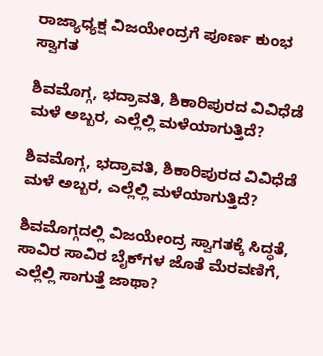ರಾಜ್ಯಾಧ್ಯಕ್ಷ ವಿಜಯೇಂದ್ರಗೆ ಪೂರ್ಣ ಕುಂಭ ಸ್ವಾಗತ

ಶಿವಮೊಗ್ಗ, ಭದ್ರಾವತಿ, ಶಿಕಾರಿಪುರದ ವಿವಿಧೆಡೆ ಮಳೆ ಅಬ್ಬರ, ಎಲ್ಲೆಲ್ಲಿ ಮಳೆಯಾಗುತ್ತಿದೆ?

ಶಿವಮೊಗ್ಗ, ಭದ್ರಾವತಿ, ಶಿಕಾರಿಪುರದ ವಿವಿಧೆಡೆ ಮಳೆ ಅಬ್ಬರ, ಎಲ್ಲೆಲ್ಲಿ ಮಳೆಯಾಗುತ್ತಿದೆ?

ಶಿವಮೊಗ್ಗದಲ್ಲಿ ವಿಜಯೇಂದ್ರ ಸ್ವಾಗತಕ್ಕೆ ಸಿದ್ಧತೆ, ಸಾವಿರ ಸಾವಿರ ಬೈಕ್‌ಗಳ ಜೊತೆ ಮೆರವಣಿಗೆ, ಎಲ್ಲೆಲ್ಲಿ ಸಾಗುತ್ತೆ ಜಾಥಾ?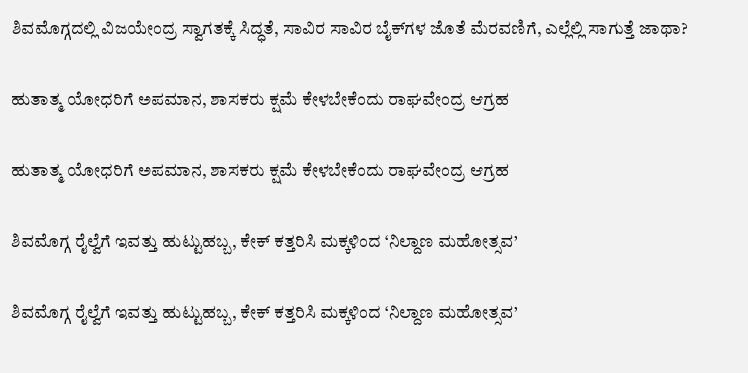ಶಿವಮೊಗ್ಗದಲ್ಲಿ ವಿಜಯೇಂದ್ರ ಸ್ವಾಗತಕ್ಕೆ ಸಿದ್ಧತೆ, ಸಾವಿರ ಸಾವಿರ ಬೈಕ್‌ಗಳ ಜೊತೆ ಮೆರವಣಿಗೆ, ಎಲ್ಲೆಲ್ಲಿ ಸಾಗುತ್ತೆ ಜಾಥಾ?

ಹುತಾತ್ಮ ಯೋಧರಿಗೆ ಅಪಮಾನ, ಶಾಸಕರು ಕ್ಷಮೆ ಕೇಳಬೇಕೆಂದು ರಾಘವೇಂದ್ರ ಆಗ್ರಹ

ಹುತಾತ್ಮ ಯೋಧರಿಗೆ ಅಪಮಾನ, ಶಾಸಕರು ಕ್ಷಮೆ ಕೇಳಬೇಕೆಂದು ರಾಘವೇಂದ್ರ ಆಗ್ರಹ

ಶಿವಮೊಗ್ಗ ರೈಲ್ವೆಗೆ ಇವತ್ತು ಹುಟ್ಟುಹಬ್ಬ, ಕೇಕ್‌ ಕತ್ತರಿಸಿ ಮಕ್ಕಳಿಂದ ‘ನಿಲ್ದಾಣ ಮಹೋತ್ಸವ’

ಶಿವಮೊಗ್ಗ ರೈಲ್ವೆಗೆ ಇವತ್ತು ಹುಟ್ಟುಹಬ್ಬ, ಕೇಕ್‌ ಕತ್ತರಿಸಿ ಮಕ್ಕಳಿಂದ ‘ನಿಲ್ದಾಣ ಮಹೋತ್ಸವ’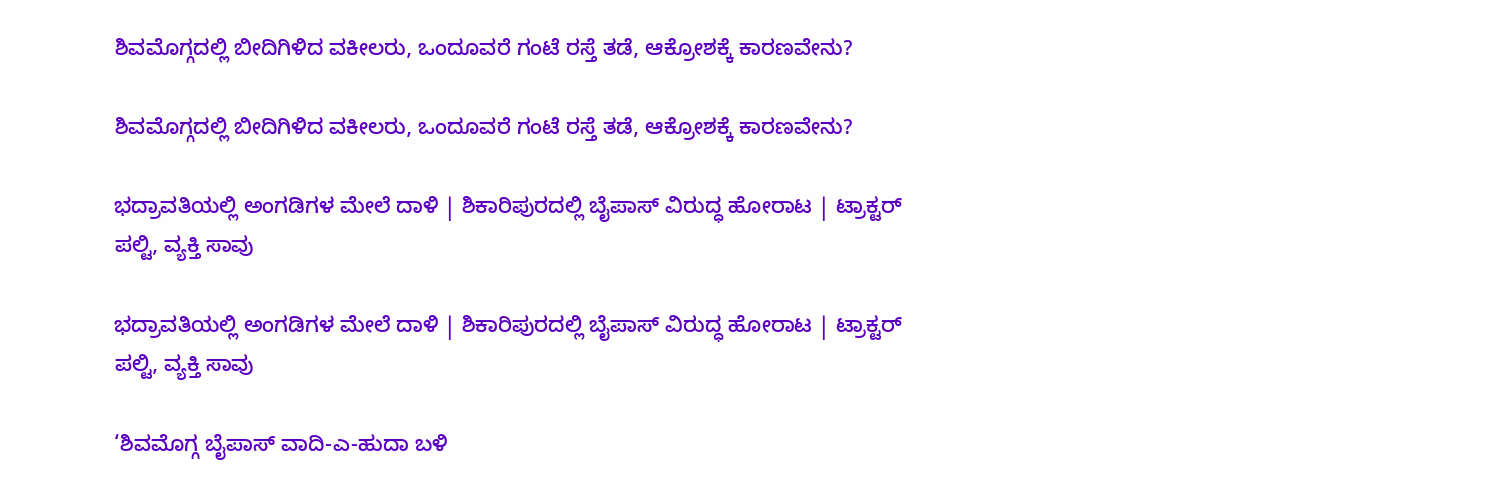ಶಿವಮೊಗ್ಗದಲ್ಲಿ ಬೀದಿಗಿಳಿದ ವಕೀಲರು, ಒಂದೂವರೆ ಗಂಟೆ ರಸ್ತೆ ತಡೆ, ಆಕ್ರೋಶಕ್ಕೆ ಕಾರಣವೇನು?

ಶಿವಮೊಗ್ಗದಲ್ಲಿ ಬೀದಿಗಿಳಿದ ವಕೀಲರು, ಒಂದೂವರೆ ಗಂಟೆ ರಸ್ತೆ ತಡೆ, ಆಕ್ರೋಶಕ್ಕೆ ಕಾರಣವೇನು?

ಭದ್ರಾವತಿಯಲ್ಲಿ ಅಂಗಡಿಗಳ ಮೇಲೆ ದಾಳಿ | ಶಿಕಾರಿಪುರದಲ್ಲಿ ಬೈಪಾಸ್‌ ವಿರುದ್ಧ ಹೋರಾಟ | ಟ್ರಾಕ್ಟರ್‌ ಪಲ್ಟಿ, ವ್ಯಕ್ತಿ ಸಾವು

ಭದ್ರಾವತಿಯಲ್ಲಿ ಅಂಗಡಿಗಳ ಮೇಲೆ ದಾಳಿ | ಶಿಕಾರಿಪುರದಲ್ಲಿ ಬೈಪಾಸ್‌ ವಿರುದ್ಧ ಹೋರಾಟ | ಟ್ರಾಕ್ಟರ್‌ ಪಲ್ಟಿ, ವ್ಯಕ್ತಿ ಸಾವು

‘ಶಿವಮೊಗ್ಗ ಬೈಪಾಸ್‌ ವಾದಿ-ಎ-ಹುದಾ ಬಳಿ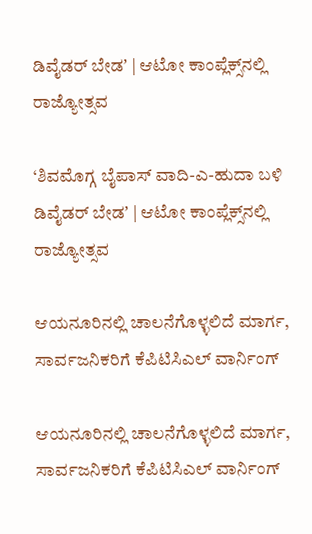ಡಿವೈಡರ್‌ ಬೇಡʼ | ಆಟೋ ಕಾಂಪ್ಲೆಕ್ಸ್‌ನಲ್ಲಿ ರಾಜ್ಯೋತ್ಸವ

‘ಶಿವಮೊಗ್ಗ ಬೈಪಾಸ್‌ ವಾದಿ-ಎ-ಹುದಾ ಬಳಿ ಡಿವೈಡರ್‌ ಬೇಡʼ | ಆಟೋ ಕಾಂಪ್ಲೆಕ್ಸ್‌ನಲ್ಲಿ ರಾಜ್ಯೋತ್ಸವ

ಆಯನೂರಿನಲ್ಲಿ ಚಾಲನೆಗೊಳ್ಳಲಿದೆ ಮಾರ್ಗ, ಸಾರ್ವಜನಿಕರಿಗೆ ಕೆಪಿಟಿಸಿಎಲ್‌ ವಾರ್ನಿಂಗ್‌

ಆಯನೂರಿನಲ್ಲಿ ಚಾಲನೆಗೊಳ್ಳಲಿದೆ ಮಾರ್ಗ, ಸಾರ್ವಜನಿಕರಿಗೆ ಕೆಪಿಟಿಸಿಎಲ್‌ ವಾರ್ನಿಂಗ್‌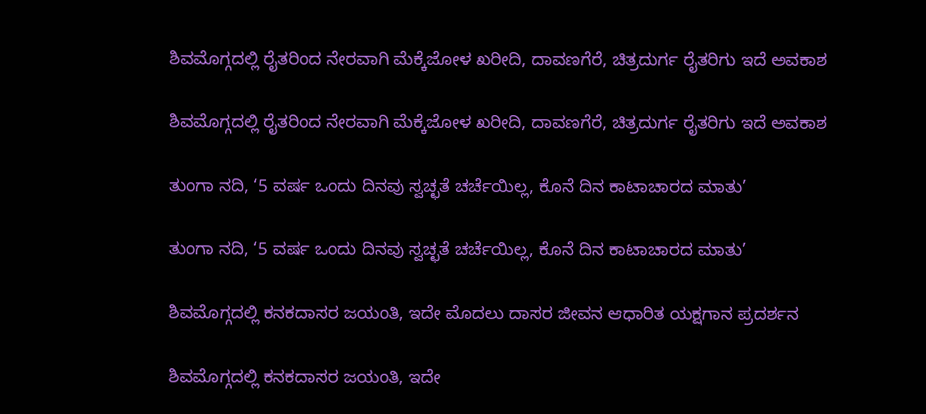ಶಿವಮೊಗ್ಗದಲ್ಲಿ ರೈತರಿಂದ ನೇರವಾಗಿ ಮೆಕ್ಕೆಜೋಳ ಖರೀದಿ, ದಾವಣಗೆರೆ, ಚಿತ್ರದುರ್ಗ ರೈತರಿಗು ಇದೆ ಅವಕಾಶ

ಶಿವಮೊಗ್ಗದಲ್ಲಿ ರೈತರಿಂದ ನೇರವಾಗಿ ಮೆಕ್ಕೆಜೋಳ ಖರೀದಿ, ದಾವಣಗೆರೆ, ಚಿತ್ರದುರ್ಗ ರೈತರಿಗು ಇದೆ ಅವಕಾಶ

ತುಂಗಾ ನದಿ, ‘5 ವರ್ಷ ಒಂದು ದಿನವು ಸ್ವಚ್ಛತೆ ಚರ್ಚೆಯಿಲ್ಲ, ಕೊನೆ ದಿನ ಕಾಟಾಚಾರದ ಮಾತು’

ತುಂಗಾ ನದಿ, ‘5 ವರ್ಷ ಒಂದು ದಿನವು ಸ್ವಚ್ಛತೆ ಚರ್ಚೆಯಿಲ್ಲ, ಕೊನೆ ದಿನ ಕಾಟಾಚಾರದ ಮಾತು’

ಶಿವಮೊಗ್ಗದಲ್ಲಿ ಕನಕದಾಸರ ಜಯಂತಿ, ಇದೇ ಮೊದಲು ದಾಸರ ಜೀವನ ಆಧಾರಿತ ಯಕ್ಷಗಾನ ಪ್ರದರ್ಶನ

ಶಿವಮೊಗ್ಗದಲ್ಲಿ ಕನಕದಾಸರ ಜಯಂತಿ, ಇದೇ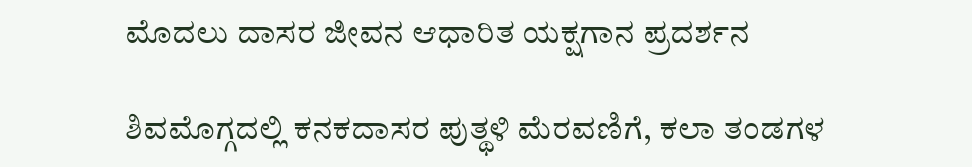ಮೊದಲು ದಾಸರ ಜೀವನ ಆಧಾರಿತ ಯಕ್ಷಗಾನ ಪ್ರದರ್ಶನ

ಶಿವಮೊಗ್ಗದಲ್ಲಿ ಕನಕದಾಸರ ಪುತ್ಥಳಿ ಮೆರವಣಿಗೆ, ಕಲಾ ತಂಡಗಳ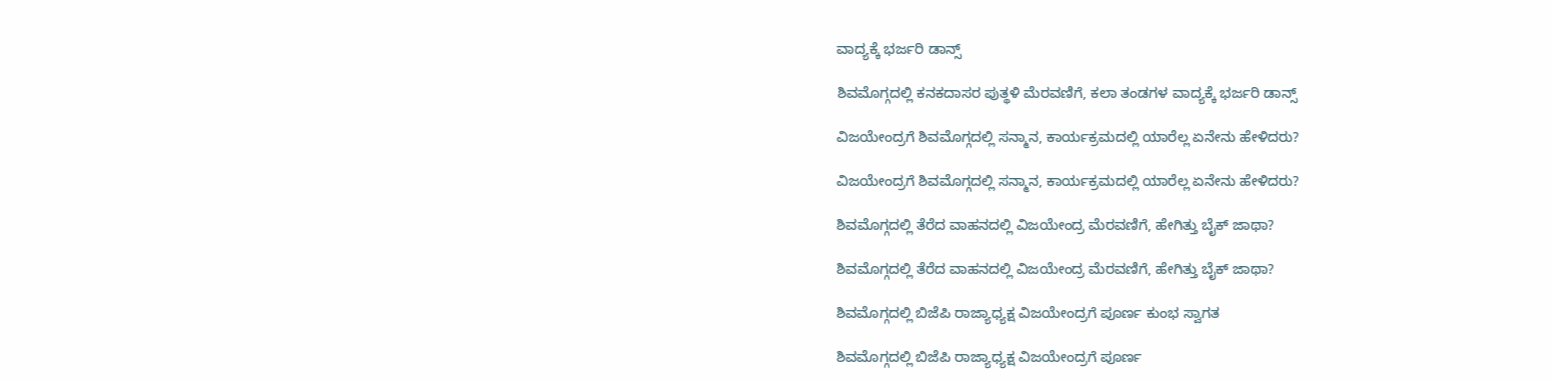ವಾದ್ಯಕ್ಕೆ ಭರ್ಜರಿ ಡಾನ್ಸ್

ಶಿವಮೊಗ್ಗದಲ್ಲಿ ಕನಕದಾಸರ ಪುತ್ಥಳಿ ಮೆರವಣಿಗೆ, ಕಲಾ ತಂಡಗಳ ವಾದ್ಯಕ್ಕೆ ಭರ್ಜರಿ ಡಾನ್ಸ್

ವಿಜಯೇಂದ್ರಗೆ ಶಿವಮೊಗ್ಗದಲ್ಲಿ ಸನ್ಮಾನ, ಕಾರ್ಯಕ್ರಮದಲ್ಲಿ ಯಾರೆಲ್ಲ ಏನೇನು ಹೇಳಿದರು?

ವಿಜಯೇಂದ್ರಗೆ ಶಿವಮೊಗ್ಗದಲ್ಲಿ ಸನ್ಮಾನ, ಕಾರ್ಯಕ್ರಮದಲ್ಲಿ ಯಾರೆಲ್ಲ ಏನೇನು ಹೇಳಿದರು?

ಶಿವಮೊಗ್ಗದಲ್ಲಿ ತೆರೆದ ವಾಹನದಲ್ಲಿ ವಿಜಯೇಂದ್ರ ಮೆರವಣಿಗೆ, ಹೇಗಿತ್ತು ಬೈಕ್ ಜಾಥಾ?

ಶಿವಮೊಗ್ಗದಲ್ಲಿ ತೆರೆದ ವಾಹನದಲ್ಲಿ ವಿಜಯೇಂದ್ರ ಮೆರವಣಿಗೆ, ಹೇಗಿತ್ತು ಬೈಕ್ ಜಾಥಾ?

ಶಿವಮೊಗ್ಗದಲ್ಲಿ ಬಿಜೆಪಿ ರಾಜ್ಯಾಧ್ಯಕ್ಷ ವಿಜಯೇಂದ್ರಗೆ ಪೂರ್ಣ ಕುಂಭ ಸ್ವಾಗತ

ಶಿವಮೊಗ್ಗದಲ್ಲಿ ಬಿಜೆಪಿ ರಾಜ್ಯಾಧ್ಯಕ್ಷ ವಿಜಯೇಂದ್ರಗೆ ಪೂರ್ಣ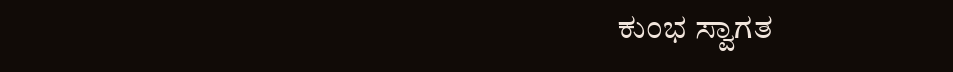ಕುಂಭ ಸ್ವಾಗತ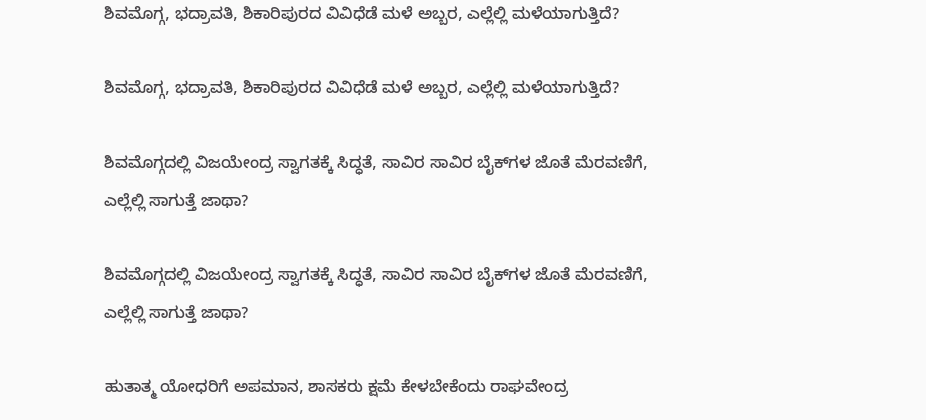ಶಿವಮೊಗ್ಗ, ಭದ್ರಾವತಿ, ಶಿಕಾರಿಪುರದ ವಿವಿಧೆಡೆ ಮಳೆ ಅಬ್ಬರ, ಎಲ್ಲೆಲ್ಲಿ ಮಳೆಯಾಗುತ್ತಿದೆ?

ಶಿವಮೊಗ್ಗ, ಭದ್ರಾವತಿ, ಶಿಕಾರಿಪುರದ ವಿವಿಧೆಡೆ ಮಳೆ ಅಬ್ಬರ, ಎಲ್ಲೆಲ್ಲಿ ಮಳೆಯಾಗುತ್ತಿದೆ?

ಶಿವಮೊಗ್ಗದಲ್ಲಿ ವಿಜಯೇಂದ್ರ ಸ್ವಾಗತಕ್ಕೆ ಸಿದ್ಧತೆ, ಸಾವಿರ ಸಾವಿರ ಬೈಕ್‌ಗಳ ಜೊತೆ ಮೆರವಣಿಗೆ, ಎಲ್ಲೆಲ್ಲಿ ಸಾಗುತ್ತೆ ಜಾಥಾ?

ಶಿವಮೊಗ್ಗದಲ್ಲಿ ವಿಜಯೇಂದ್ರ ಸ್ವಾಗತಕ್ಕೆ ಸಿದ್ಧತೆ, ಸಾವಿರ ಸಾವಿರ ಬೈಕ್‌ಗಳ ಜೊತೆ ಮೆರವಣಿಗೆ, ಎಲ್ಲೆಲ್ಲಿ ಸಾಗುತ್ತೆ ಜಾಥಾ?

ಹುತಾತ್ಮ ಯೋಧರಿಗೆ ಅಪಮಾನ, ಶಾಸಕರು ಕ್ಷಮೆ ಕೇಳಬೇಕೆಂದು ರಾಘವೇಂದ್ರ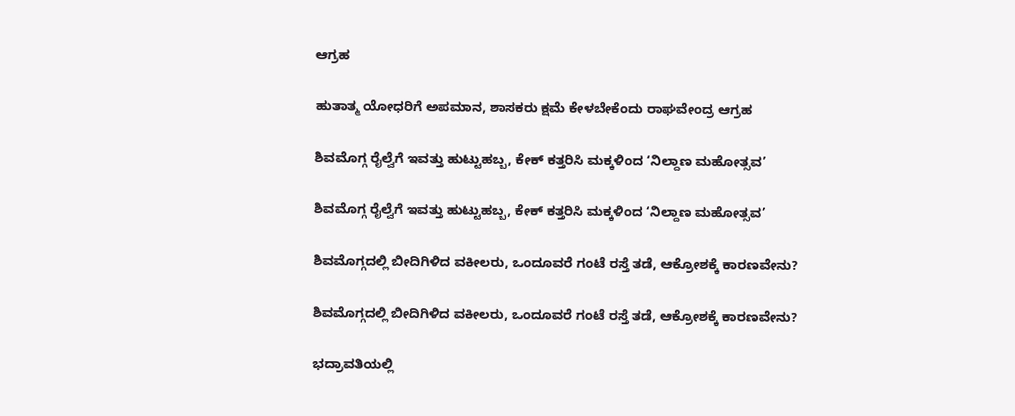ಆಗ್ರಹ

ಹುತಾತ್ಮ ಯೋಧರಿಗೆ ಅಪಮಾನ, ಶಾಸಕರು ಕ್ಷಮೆ ಕೇಳಬೇಕೆಂದು ರಾಘವೇಂದ್ರ ಆಗ್ರಹ

ಶಿವಮೊಗ್ಗ ರೈಲ್ವೆಗೆ ಇವತ್ತು ಹುಟ್ಟುಹಬ್ಬ, ಕೇಕ್‌ ಕತ್ತರಿಸಿ ಮಕ್ಕಳಿಂದ ‘ನಿಲ್ದಾಣ ಮಹೋತ್ಸವ’

ಶಿವಮೊಗ್ಗ ರೈಲ್ವೆಗೆ ಇವತ್ತು ಹುಟ್ಟುಹಬ್ಬ, ಕೇಕ್‌ ಕತ್ತರಿಸಿ ಮಕ್ಕಳಿಂದ ‘ನಿಲ್ದಾಣ ಮಹೋತ್ಸವ’

ಶಿವಮೊಗ್ಗದಲ್ಲಿ ಬೀದಿಗಿಳಿದ ವಕೀಲರು, ಒಂದೂವರೆ ಗಂಟೆ ರಸ್ತೆ ತಡೆ, ಆಕ್ರೋಶಕ್ಕೆ ಕಾರಣವೇನು?

ಶಿವಮೊಗ್ಗದಲ್ಲಿ ಬೀದಿಗಿಳಿದ ವಕೀಲರು, ಒಂದೂವರೆ ಗಂಟೆ ರಸ್ತೆ ತಡೆ, ಆಕ್ರೋಶಕ್ಕೆ ಕಾರಣವೇನು?

ಭದ್ರಾವತಿಯಲ್ಲಿ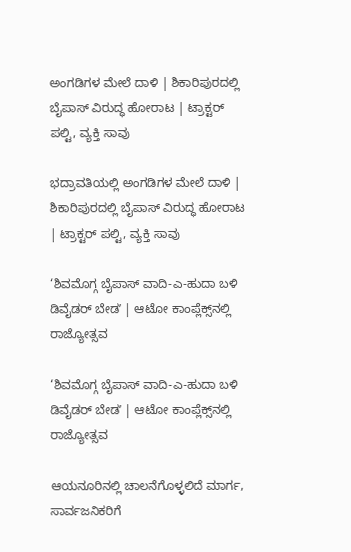ಅಂಗಡಿಗಳ ಮೇಲೆ ದಾಳಿ | ಶಿಕಾರಿಪುರದಲ್ಲಿ ಬೈಪಾಸ್‌ ವಿರುದ್ಧ ಹೋರಾಟ | ಟ್ರಾಕ್ಟರ್‌ ಪಲ್ಟಿ, ವ್ಯಕ್ತಿ ಸಾವು

ಭದ್ರಾವತಿಯಲ್ಲಿ ಅಂಗಡಿಗಳ ಮೇಲೆ ದಾಳಿ | ಶಿಕಾರಿಪುರದಲ್ಲಿ ಬೈಪಾಸ್‌ ವಿರುದ್ಧ ಹೋರಾಟ | ಟ್ರಾಕ್ಟರ್‌ ಪಲ್ಟಿ, ವ್ಯಕ್ತಿ ಸಾವು

‘ಶಿವಮೊಗ್ಗ ಬೈಪಾಸ್‌ ವಾದಿ-ಎ-ಹುದಾ ಬಳಿ ಡಿವೈಡರ್‌ ಬೇಡʼ | ಆಟೋ ಕಾಂಪ್ಲೆಕ್ಸ್‌ನಲ್ಲಿ ರಾಜ್ಯೋತ್ಸವ

‘ಶಿವಮೊಗ್ಗ ಬೈಪಾಸ್‌ ವಾದಿ-ಎ-ಹುದಾ ಬಳಿ ಡಿವೈಡರ್‌ ಬೇಡʼ | ಆಟೋ ಕಾಂಪ್ಲೆಕ್ಸ್‌ನಲ್ಲಿ ರಾಜ್ಯೋತ್ಸವ

ಆಯನೂರಿನಲ್ಲಿ ಚಾಲನೆಗೊಳ್ಳಲಿದೆ ಮಾರ್ಗ, ಸಾರ್ವಜನಿಕರಿಗೆ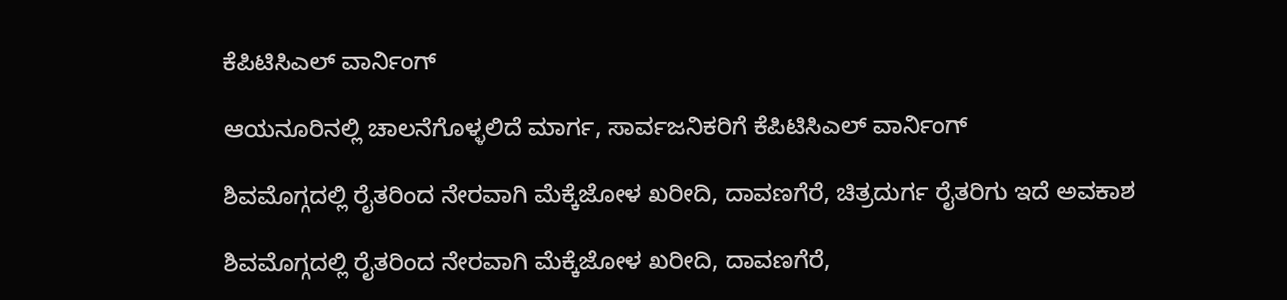ಕೆಪಿಟಿಸಿಎಲ್‌ ವಾರ್ನಿಂಗ್‌

ಆಯನೂರಿನಲ್ಲಿ ಚಾಲನೆಗೊಳ್ಳಲಿದೆ ಮಾರ್ಗ, ಸಾರ್ವಜನಿಕರಿಗೆ ಕೆಪಿಟಿಸಿಎಲ್‌ ವಾರ್ನಿಂಗ್‌

ಶಿವಮೊಗ್ಗದಲ್ಲಿ ರೈತರಿಂದ ನೇರವಾಗಿ ಮೆಕ್ಕೆಜೋಳ ಖರೀದಿ, ದಾವಣಗೆರೆ, ಚಿತ್ರದುರ್ಗ ರೈತರಿಗು ಇದೆ ಅವಕಾಶ

ಶಿವಮೊಗ್ಗದಲ್ಲಿ ರೈತರಿಂದ ನೇರವಾಗಿ ಮೆಕ್ಕೆಜೋಳ ಖರೀದಿ, ದಾವಣಗೆರೆ,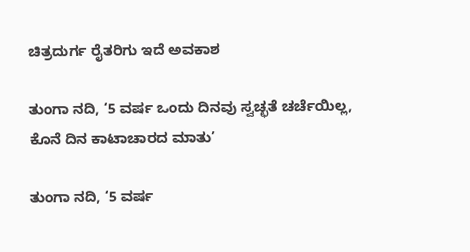ಚಿತ್ರದುರ್ಗ ರೈತರಿಗು ಇದೆ ಅವಕಾಶ

ತುಂಗಾ ನದಿ, ‘5 ವರ್ಷ ಒಂದು ದಿನವು ಸ್ವಚ್ಛತೆ ಚರ್ಚೆಯಿಲ್ಲ, ಕೊನೆ ದಿನ ಕಾಟಾಚಾರದ ಮಾತು’

ತುಂಗಾ ನದಿ, ‘5 ವರ್ಷ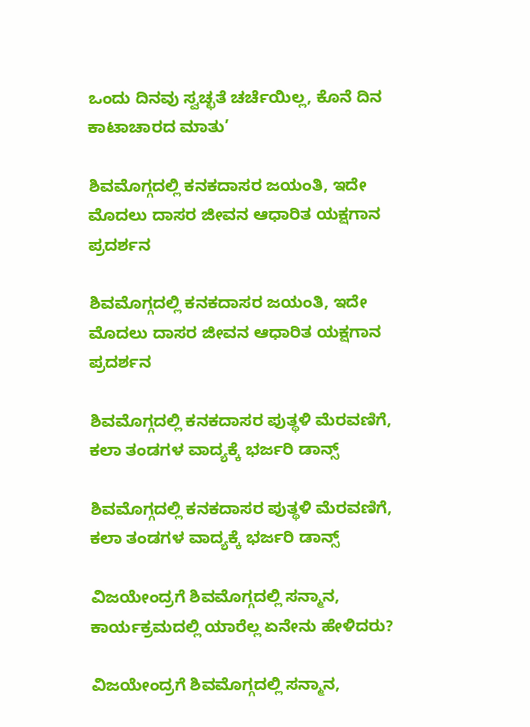ಒಂದು ದಿನವು ಸ್ವಚ್ಛತೆ ಚರ್ಚೆಯಿಲ್ಲ, ಕೊನೆ ದಿನ ಕಾಟಾಚಾರದ ಮಾತು’

ಶಿವಮೊಗ್ಗದಲ್ಲಿ ಕನಕದಾಸರ ಜಯಂತಿ, ಇದೇ ಮೊದಲು ದಾಸರ ಜೀವನ ಆಧಾರಿತ ಯಕ್ಷಗಾನ ಪ್ರದರ್ಶನ

ಶಿವಮೊಗ್ಗದಲ್ಲಿ ಕನಕದಾಸರ ಜಯಂತಿ, ಇದೇ ಮೊದಲು ದಾಸರ ಜೀವನ ಆಧಾರಿತ ಯಕ್ಷಗಾನ ಪ್ರದರ್ಶನ

ಶಿವಮೊಗ್ಗದಲ್ಲಿ ಕನಕದಾಸರ ಪುತ್ಥಳಿ ಮೆರವಣಿಗೆ, ಕಲಾ ತಂಡಗಳ ವಾದ್ಯಕ್ಕೆ ಭರ್ಜರಿ ಡಾನ್ಸ್

ಶಿವಮೊಗ್ಗದಲ್ಲಿ ಕನಕದಾಸರ ಪುತ್ಥಳಿ ಮೆರವಣಿಗೆ, ಕಲಾ ತಂಡಗಳ ವಾದ್ಯಕ್ಕೆ ಭರ್ಜರಿ ಡಾನ್ಸ್

ವಿಜಯೇಂದ್ರಗೆ ಶಿವಮೊಗ್ಗದಲ್ಲಿ ಸನ್ಮಾನ, ಕಾರ್ಯಕ್ರಮದಲ್ಲಿ ಯಾರೆಲ್ಲ ಏನೇನು ಹೇಳಿದರು?

ವಿಜಯೇಂದ್ರಗೆ ಶಿವಮೊಗ್ಗದಲ್ಲಿ ಸನ್ಮಾನ,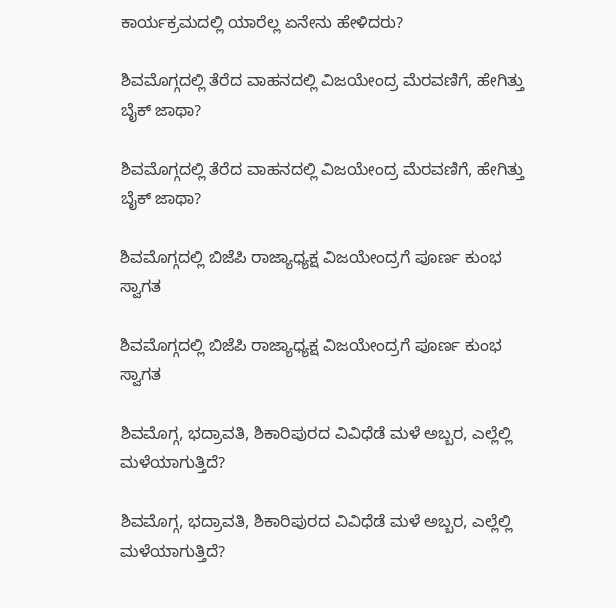ಕಾರ್ಯಕ್ರಮದಲ್ಲಿ ಯಾರೆಲ್ಲ ಏನೇನು ಹೇಳಿದರು?

ಶಿವಮೊಗ್ಗದಲ್ಲಿ ತೆರೆದ ವಾಹನದಲ್ಲಿ ವಿಜಯೇಂದ್ರ ಮೆರವಣಿಗೆ, ಹೇಗಿತ್ತು ಬೈಕ್ ಜಾಥಾ?

ಶಿವಮೊಗ್ಗದಲ್ಲಿ ತೆರೆದ ವಾಹನದಲ್ಲಿ ವಿಜಯೇಂದ್ರ ಮೆರವಣಿಗೆ, ಹೇಗಿತ್ತು ಬೈಕ್ ಜಾಥಾ?

ಶಿವಮೊಗ್ಗದಲ್ಲಿ ಬಿಜೆಪಿ ರಾಜ್ಯಾಧ್ಯಕ್ಷ ವಿಜಯೇಂದ್ರಗೆ ಪೂರ್ಣ ಕುಂಭ ಸ್ವಾಗತ

ಶಿವಮೊಗ್ಗದಲ್ಲಿ ಬಿಜೆಪಿ ರಾಜ್ಯಾಧ್ಯಕ್ಷ ವಿಜಯೇಂದ್ರಗೆ ಪೂರ್ಣ ಕುಂಭ ಸ್ವಾಗತ

ಶಿವಮೊಗ್ಗ, ಭದ್ರಾವತಿ, ಶಿಕಾರಿಪುರದ ವಿವಿಧೆಡೆ ಮಳೆ ಅಬ್ಬರ, ಎಲ್ಲೆಲ್ಲಿ ಮಳೆಯಾಗುತ್ತಿದೆ?

ಶಿವಮೊಗ್ಗ, ಭದ್ರಾವತಿ, ಶಿಕಾರಿಪುರದ ವಿವಿಧೆಡೆ ಮಳೆ ಅಬ್ಬರ, ಎಲ್ಲೆಲ್ಲಿ ಮಳೆಯಾಗುತ್ತಿದೆ?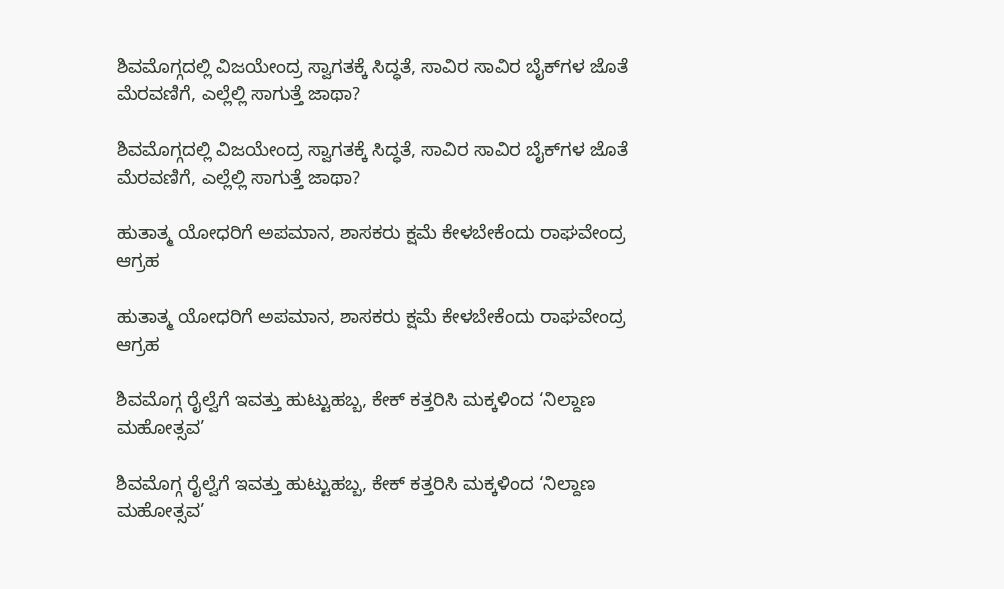ಶಿವಮೊಗ್ಗದಲ್ಲಿ ವಿಜಯೇಂದ್ರ ಸ್ವಾಗತಕ್ಕೆ ಸಿದ್ಧತೆ, ಸಾವಿರ ಸಾವಿರ ಬೈಕ್‌ಗಳ ಜೊತೆ ಮೆರವಣಿಗೆ, ಎಲ್ಲೆಲ್ಲಿ ಸಾಗುತ್ತೆ ಜಾಥಾ?

ಶಿವಮೊಗ್ಗದಲ್ಲಿ ವಿಜಯೇಂದ್ರ ಸ್ವಾಗತಕ್ಕೆ ಸಿದ್ಧತೆ, ಸಾವಿರ ಸಾವಿರ ಬೈಕ್‌ಗಳ ಜೊತೆ ಮೆರವಣಿಗೆ, ಎಲ್ಲೆಲ್ಲಿ ಸಾಗುತ್ತೆ ಜಾಥಾ?

ಹುತಾತ್ಮ ಯೋಧರಿಗೆ ಅಪಮಾನ, ಶಾಸಕರು ಕ್ಷಮೆ ಕೇಳಬೇಕೆಂದು ರಾಘವೇಂದ್ರ ಆಗ್ರಹ

ಹುತಾತ್ಮ ಯೋಧರಿಗೆ ಅಪಮಾನ, ಶಾಸಕರು ಕ್ಷಮೆ ಕೇಳಬೇಕೆಂದು ರಾಘವೇಂದ್ರ ಆಗ್ರಹ

ಶಿವಮೊಗ್ಗ ರೈಲ್ವೆಗೆ ಇವತ್ತು ಹುಟ್ಟುಹಬ್ಬ, ಕೇಕ್‌ ಕತ್ತರಿಸಿ ಮಕ್ಕಳಿಂದ ‘ನಿಲ್ದಾಣ ಮಹೋತ್ಸವ’

ಶಿವಮೊಗ್ಗ ರೈಲ್ವೆಗೆ ಇವತ್ತು ಹುಟ್ಟುಹಬ್ಬ, ಕೇಕ್‌ ಕತ್ತರಿಸಿ ಮಕ್ಕಳಿಂದ ‘ನಿಲ್ದಾಣ ಮಹೋತ್ಸವ’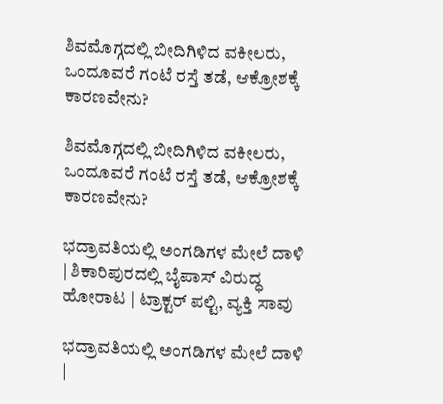ಶಿವಮೊಗ್ಗದಲ್ಲಿ ಬೀದಿಗಿಳಿದ ವಕೀಲರು, ಒಂದೂವರೆ ಗಂಟೆ ರಸ್ತೆ ತಡೆ, ಆಕ್ರೋಶಕ್ಕೆ ಕಾರಣವೇನು?

ಶಿವಮೊಗ್ಗದಲ್ಲಿ ಬೀದಿಗಿಳಿದ ವಕೀಲರು, ಒಂದೂವರೆ ಗಂಟೆ ರಸ್ತೆ ತಡೆ, ಆಕ್ರೋಶಕ್ಕೆ ಕಾರಣವೇನು?

ಭದ್ರಾವತಿಯಲ್ಲಿ ಅಂಗಡಿಗಳ ಮೇಲೆ ದಾಳಿ | ಶಿಕಾರಿಪುರದಲ್ಲಿ ಬೈಪಾಸ್‌ ವಿರುದ್ಧ ಹೋರಾಟ | ಟ್ರಾಕ್ಟರ್‌ ಪಲ್ಟಿ, ವ್ಯಕ್ತಿ ಸಾವು

ಭದ್ರಾವತಿಯಲ್ಲಿ ಅಂಗಡಿಗಳ ಮೇಲೆ ದಾಳಿ |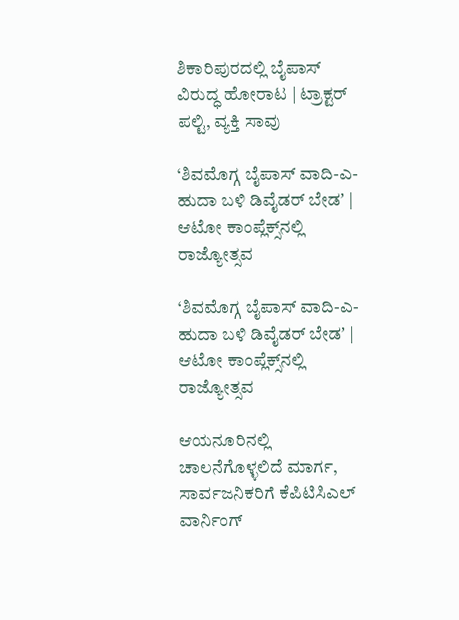ಶಿಕಾರಿಪುರದಲ್ಲಿ ಬೈಪಾಸ್‌ ವಿರುದ್ಧ ಹೋರಾಟ | ಟ್ರಾಕ್ಟರ್‌ ಪಲ್ಟಿ, ವ್ಯಕ್ತಿ ಸಾವು

‘ಶಿವಮೊಗ್ಗ ಬೈಪಾಸ್‌ ವಾದಿ-ಎ-ಹುದಾ ಬಳಿ ಡಿವೈಡರ್‌ ಬೇಡʼ | ಆಟೋ ಕಾಂಪ್ಲೆಕ್ಸ್‌ನಲ್ಲಿ ರಾಜ್ಯೋತ್ಸವ

‘ಶಿವಮೊಗ್ಗ ಬೈಪಾಸ್‌ ವಾದಿ-ಎ-ಹುದಾ ಬಳಿ ಡಿವೈಡರ್‌ ಬೇಡʼ | ಆಟೋ ಕಾಂಪ್ಲೆಕ್ಸ್‌ನಲ್ಲಿ ರಾಜ್ಯೋತ್ಸವ

ಆಯನೂರಿನಲ್ಲಿ ಚಾಲನೆಗೊಳ್ಳಲಿದೆ ಮಾರ್ಗ, ಸಾರ್ವಜನಿಕರಿಗೆ ಕೆಪಿಟಿಸಿಎಲ್‌ ವಾರ್ನಿಂಗ್‌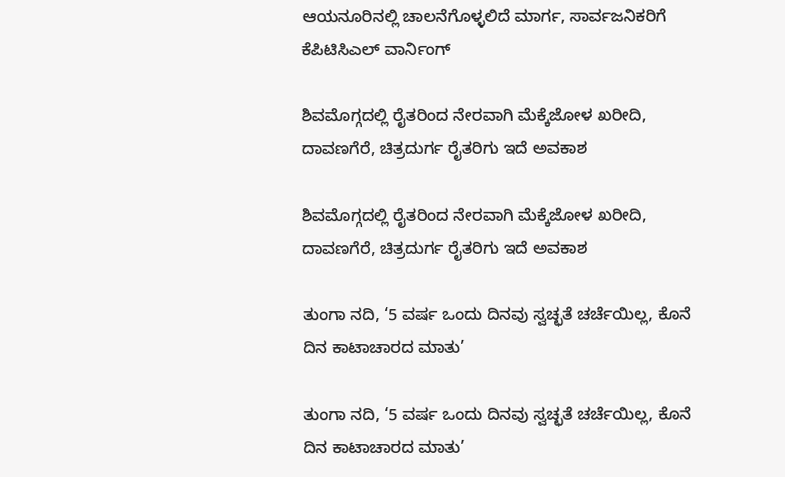ಆಯನೂರಿನಲ್ಲಿ ಚಾಲನೆಗೊಳ್ಳಲಿದೆ ಮಾರ್ಗ, ಸಾರ್ವಜನಿಕರಿಗೆ ಕೆಪಿಟಿಸಿಎಲ್‌ ವಾರ್ನಿಂಗ್‌

ಶಿವಮೊಗ್ಗದಲ್ಲಿ ರೈತರಿಂದ ನೇರವಾಗಿ ಮೆಕ್ಕೆಜೋಳ ಖರೀದಿ, ದಾವಣಗೆರೆ, ಚಿತ್ರದುರ್ಗ ರೈತರಿಗು ಇದೆ ಅವಕಾಶ

ಶಿವಮೊಗ್ಗದಲ್ಲಿ ರೈತರಿಂದ ನೇರವಾಗಿ ಮೆಕ್ಕೆಜೋಳ ಖರೀದಿ, ದಾವಣಗೆರೆ, ಚಿತ್ರದುರ್ಗ ರೈತರಿಗು ಇದೆ ಅವಕಾಶ

ತುಂಗಾ ನದಿ, ‘5 ವರ್ಷ ಒಂದು ದಿನವು ಸ್ವಚ್ಛತೆ ಚರ್ಚೆಯಿಲ್ಲ, ಕೊನೆ ದಿನ ಕಾಟಾಚಾರದ ಮಾತು’

ತುಂಗಾ ನದಿ, ‘5 ವರ್ಷ ಒಂದು ದಿನವು ಸ್ವಚ್ಛತೆ ಚರ್ಚೆಯಿಲ್ಲ, ಕೊನೆ ದಿನ ಕಾಟಾಚಾರದ ಮಾತು’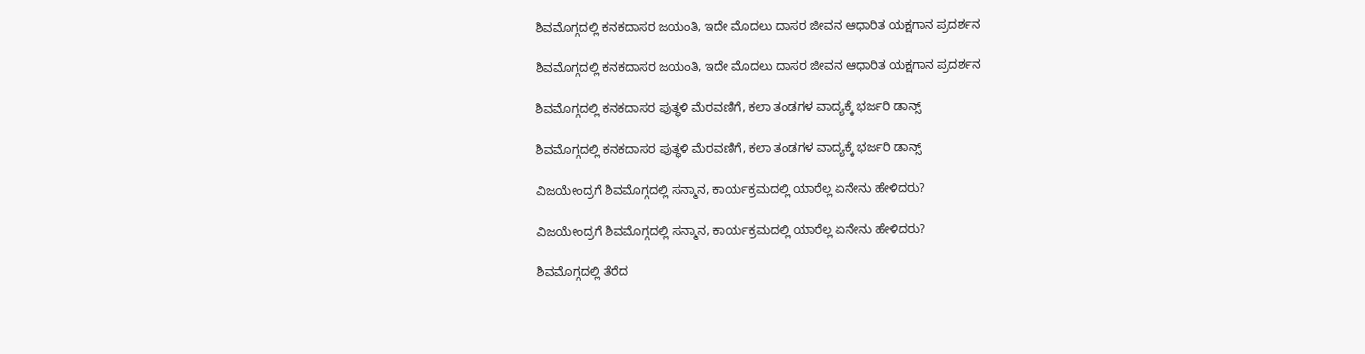ಶಿವಮೊಗ್ಗದಲ್ಲಿ ಕನಕದಾಸರ ಜಯಂತಿ, ಇದೇ ಮೊದಲು ದಾಸರ ಜೀವನ ಆಧಾರಿತ ಯಕ್ಷಗಾನ ಪ್ರದರ್ಶನ

ಶಿವಮೊಗ್ಗದಲ್ಲಿ ಕನಕದಾಸರ ಜಯಂತಿ, ಇದೇ ಮೊದಲು ದಾಸರ ಜೀವನ ಆಧಾರಿತ ಯಕ್ಷಗಾನ ಪ್ರದರ್ಶನ

ಶಿವಮೊಗ್ಗದಲ್ಲಿ ಕನಕದಾಸರ ಪುತ್ಥಳಿ ಮೆರವಣಿಗೆ, ಕಲಾ ತಂಡಗಳ ವಾದ್ಯಕ್ಕೆ ಭರ್ಜರಿ ಡಾನ್ಸ್

ಶಿವಮೊಗ್ಗದಲ್ಲಿ ಕನಕದಾಸರ ಪುತ್ಥಳಿ ಮೆರವಣಿಗೆ, ಕಲಾ ತಂಡಗಳ ವಾದ್ಯಕ್ಕೆ ಭರ್ಜರಿ ಡಾನ್ಸ್

ವಿಜಯೇಂದ್ರಗೆ ಶಿವಮೊಗ್ಗದಲ್ಲಿ ಸನ್ಮಾನ, ಕಾರ್ಯಕ್ರಮದಲ್ಲಿ ಯಾರೆಲ್ಲ ಏನೇನು ಹೇಳಿದರು?

ವಿಜಯೇಂದ್ರಗೆ ಶಿವಮೊಗ್ಗದಲ್ಲಿ ಸನ್ಮಾನ, ಕಾರ್ಯಕ್ರಮದಲ್ಲಿ ಯಾರೆಲ್ಲ ಏನೇನು ಹೇಳಿದರು?

ಶಿವಮೊಗ್ಗದಲ್ಲಿ ತೆರೆದ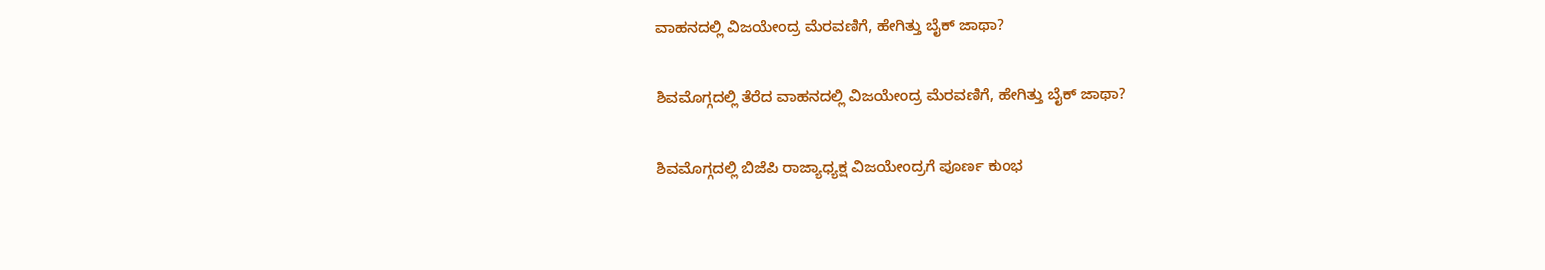ವಾಹನದಲ್ಲಿ ವಿಜಯೇಂದ್ರ ಮೆರವಣಿಗೆ, ಹೇಗಿತ್ತು ಬೈಕ್ ಜಾಥಾ?

ಶಿವಮೊಗ್ಗದಲ್ಲಿ ತೆರೆದ ವಾಹನದಲ್ಲಿ ವಿಜಯೇಂದ್ರ ಮೆರವಣಿಗೆ, ಹೇಗಿತ್ತು ಬೈಕ್ ಜಾಥಾ?

ಶಿವಮೊಗ್ಗದಲ್ಲಿ ಬಿಜೆಪಿ ರಾಜ್ಯಾಧ್ಯಕ್ಷ ವಿಜಯೇಂದ್ರಗೆ ಪೂರ್ಣ ಕುಂಭ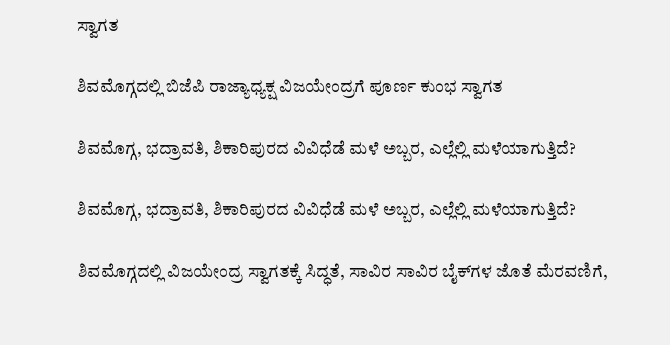ಸ್ವಾಗತ

ಶಿವಮೊಗ್ಗದಲ್ಲಿ ಬಿಜೆಪಿ ರಾಜ್ಯಾಧ್ಯಕ್ಷ ವಿಜಯೇಂದ್ರಗೆ ಪೂರ್ಣ ಕುಂಭ ಸ್ವಾಗತ

ಶಿವಮೊಗ್ಗ, ಭದ್ರಾವತಿ, ಶಿಕಾರಿಪುರದ ವಿವಿಧೆಡೆ ಮಳೆ ಅಬ್ಬರ, ಎಲ್ಲೆಲ್ಲಿ ಮಳೆಯಾಗುತ್ತಿದೆ?

ಶಿವಮೊಗ್ಗ, ಭದ್ರಾವತಿ, ಶಿಕಾರಿಪುರದ ವಿವಿಧೆಡೆ ಮಳೆ ಅಬ್ಬರ, ಎಲ್ಲೆಲ್ಲಿ ಮಳೆಯಾಗುತ್ತಿದೆ?

ಶಿವಮೊಗ್ಗದಲ್ಲಿ ವಿಜಯೇಂದ್ರ ಸ್ವಾಗತಕ್ಕೆ ಸಿದ್ಧತೆ, ಸಾವಿರ ಸಾವಿರ ಬೈಕ್‌ಗಳ ಜೊತೆ ಮೆರವಣಿಗೆ,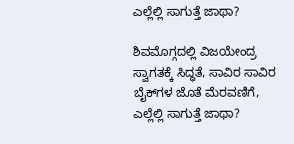ಎಲ್ಲೆಲ್ಲಿ ಸಾಗುತ್ತೆ ಜಾಥಾ?

ಶಿವಮೊಗ್ಗದಲ್ಲಿ ವಿಜಯೇಂದ್ರ ಸ್ವಾಗತಕ್ಕೆ ಸಿದ್ಧತೆ, ಸಾವಿರ ಸಾವಿರ ಬೈಕ್‌ಗಳ ಜೊತೆ ಮೆರವಣಿಗೆ, ಎಲ್ಲೆಲ್ಲಿ ಸಾಗುತ್ತೆ ಜಾಥಾ?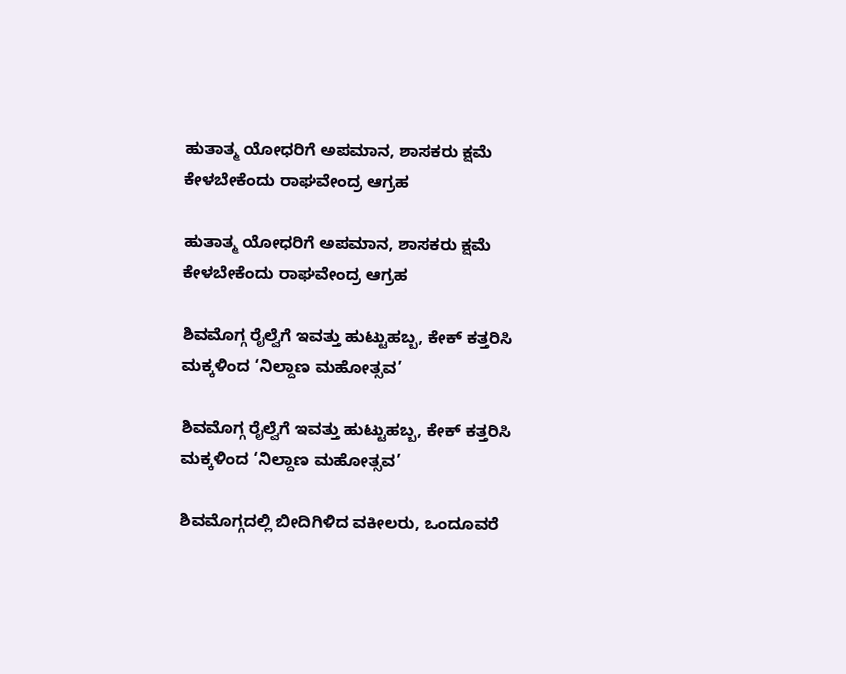ಹುತಾತ್ಮ ಯೋಧರಿಗೆ ಅಪಮಾನ, ಶಾಸಕರು ಕ್ಷಮೆ ಕೇಳಬೇಕೆಂದು ರಾಘವೇಂದ್ರ ಆಗ್ರಹ

ಹುತಾತ್ಮ ಯೋಧರಿಗೆ ಅಪಮಾನ, ಶಾಸಕರು ಕ್ಷಮೆ ಕೇಳಬೇಕೆಂದು ರಾಘವೇಂದ್ರ ಆಗ್ರಹ

ಶಿವಮೊಗ್ಗ ರೈಲ್ವೆಗೆ ಇವತ್ತು ಹುಟ್ಟುಹಬ್ಬ, ಕೇಕ್‌ ಕತ್ತರಿಸಿ ಮಕ್ಕಳಿಂದ ‘ನಿಲ್ದಾಣ ಮಹೋತ್ಸವ’

ಶಿವಮೊಗ್ಗ ರೈಲ್ವೆಗೆ ಇವತ್ತು ಹುಟ್ಟುಹಬ್ಬ, ಕೇಕ್‌ ಕತ್ತರಿಸಿ ಮಕ್ಕಳಿಂದ ‘ನಿಲ್ದಾಣ ಮಹೋತ್ಸವ’

ಶಿವಮೊಗ್ಗದಲ್ಲಿ ಬೀದಿಗಿಳಿದ ವಕೀಲರು, ಒಂದೂವರೆ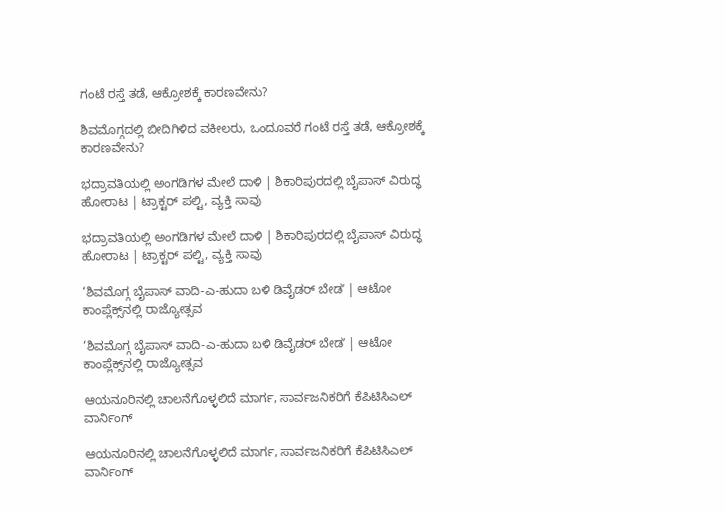ಗಂಟೆ ರಸ್ತೆ ತಡೆ, ಆಕ್ರೋಶಕ್ಕೆ ಕಾರಣವೇನು?

ಶಿವಮೊಗ್ಗದಲ್ಲಿ ಬೀದಿಗಿಳಿದ ವಕೀಲರು, ಒಂದೂವರೆ ಗಂಟೆ ರಸ್ತೆ ತಡೆ, ಆಕ್ರೋಶಕ್ಕೆ ಕಾರಣವೇನು?

ಭದ್ರಾವತಿಯಲ್ಲಿ ಅಂಗಡಿಗಳ ಮೇಲೆ ದಾಳಿ | ಶಿಕಾರಿಪುರದಲ್ಲಿ ಬೈಪಾಸ್‌ ವಿರುದ್ಧ ಹೋರಾಟ | ಟ್ರಾಕ್ಟರ್‌ ಪಲ್ಟಿ, ವ್ಯಕ್ತಿ ಸಾವು

ಭದ್ರಾವತಿಯಲ್ಲಿ ಅಂಗಡಿಗಳ ಮೇಲೆ ದಾಳಿ | ಶಿಕಾರಿಪುರದಲ್ಲಿ ಬೈಪಾಸ್‌ ವಿರುದ್ಧ ಹೋರಾಟ | ಟ್ರಾಕ್ಟರ್‌ ಪಲ್ಟಿ, ವ್ಯಕ್ತಿ ಸಾವು

‘ಶಿವಮೊಗ್ಗ ಬೈಪಾಸ್‌ ವಾದಿ-ಎ-ಹುದಾ ಬಳಿ ಡಿವೈಡರ್‌ ಬೇಡʼ | ಆಟೋ ಕಾಂಪ್ಲೆಕ್ಸ್‌ನಲ್ಲಿ ರಾಜ್ಯೋತ್ಸವ

‘ಶಿವಮೊಗ್ಗ ಬೈಪಾಸ್‌ ವಾದಿ-ಎ-ಹುದಾ ಬಳಿ ಡಿವೈಡರ್‌ ಬೇಡʼ | ಆಟೋ ಕಾಂಪ್ಲೆಕ್ಸ್‌ನಲ್ಲಿ ರಾಜ್ಯೋತ್ಸವ

ಆಯನೂರಿನಲ್ಲಿ ಚಾಲನೆಗೊಳ್ಳಲಿದೆ ಮಾರ್ಗ, ಸಾರ್ವಜನಿಕರಿಗೆ ಕೆಪಿಟಿಸಿಎಲ್‌ ವಾರ್ನಿಂಗ್‌

ಆಯನೂರಿನಲ್ಲಿ ಚಾಲನೆಗೊಳ್ಳಲಿದೆ ಮಾರ್ಗ, ಸಾರ್ವಜನಿಕರಿಗೆ ಕೆಪಿಟಿಸಿಎಲ್‌ ವಾರ್ನಿಂಗ್‌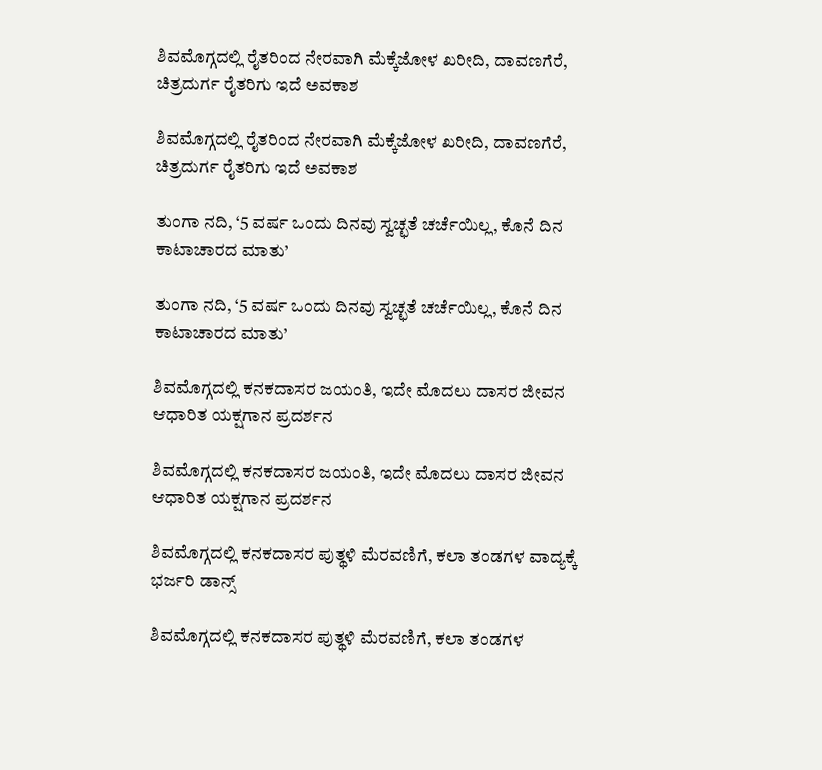ಶಿವಮೊಗ್ಗದಲ್ಲಿ ರೈತರಿಂದ ನೇರವಾಗಿ ಮೆಕ್ಕೆಜೋಳ ಖರೀದಿ, ದಾವಣಗೆರೆ, ಚಿತ್ರದುರ್ಗ ರೈತರಿಗು ಇದೆ ಅವಕಾಶ

ಶಿವಮೊಗ್ಗದಲ್ಲಿ ರೈತರಿಂದ ನೇರವಾಗಿ ಮೆಕ್ಕೆಜೋಳ ಖರೀದಿ, ದಾವಣಗೆರೆ, ಚಿತ್ರದುರ್ಗ ರೈತರಿಗು ಇದೆ ಅವಕಾಶ

ತುಂಗಾ ನದಿ, ‘5 ವರ್ಷ ಒಂದು ದಿನವು ಸ್ವಚ್ಛತೆ ಚರ್ಚೆಯಿಲ್ಲ, ಕೊನೆ ದಿನ ಕಾಟಾಚಾರದ ಮಾತು’

ತುಂಗಾ ನದಿ, ‘5 ವರ್ಷ ಒಂದು ದಿನವು ಸ್ವಚ್ಛತೆ ಚರ್ಚೆಯಿಲ್ಲ, ಕೊನೆ ದಿನ ಕಾಟಾಚಾರದ ಮಾತು’

ಶಿವಮೊಗ್ಗದಲ್ಲಿ ಕನಕದಾಸರ ಜಯಂತಿ, ಇದೇ ಮೊದಲು ದಾಸರ ಜೀವನ ಆಧಾರಿತ ಯಕ್ಷಗಾನ ಪ್ರದರ್ಶನ

ಶಿವಮೊಗ್ಗದಲ್ಲಿ ಕನಕದಾಸರ ಜಯಂತಿ, ಇದೇ ಮೊದಲು ದಾಸರ ಜೀವನ ಆಧಾರಿತ ಯಕ್ಷಗಾನ ಪ್ರದರ್ಶನ

ಶಿವಮೊಗ್ಗದಲ್ಲಿ ಕನಕದಾಸರ ಪುತ್ಥಳಿ ಮೆರವಣಿಗೆ, ಕಲಾ ತಂಡಗಳ ವಾದ್ಯಕ್ಕೆ ಭರ್ಜರಿ ಡಾನ್ಸ್

ಶಿವಮೊಗ್ಗದಲ್ಲಿ ಕನಕದಾಸರ ಪುತ್ಥಳಿ ಮೆರವಣಿಗೆ, ಕಲಾ ತಂಡಗಳ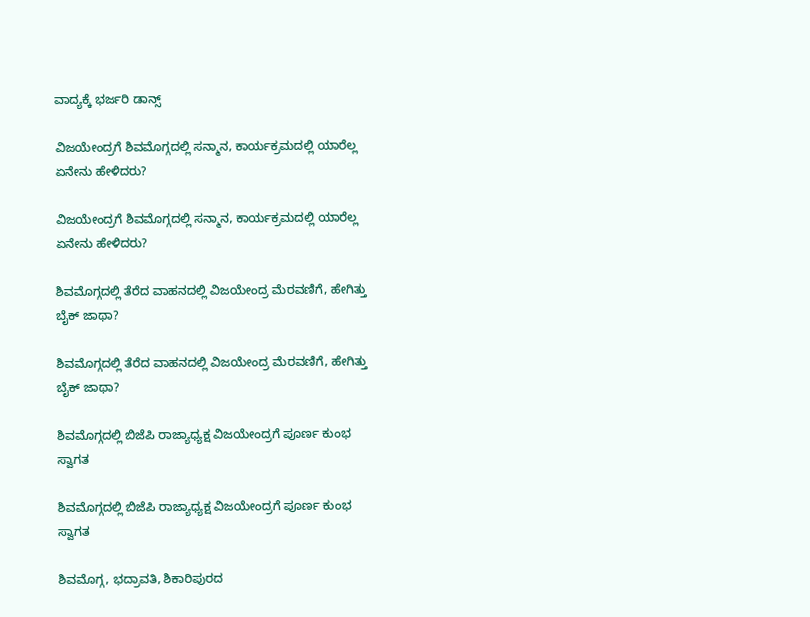ವಾದ್ಯಕ್ಕೆ ಭರ್ಜರಿ ಡಾನ್ಸ್

ವಿಜಯೇಂದ್ರಗೆ ಶಿವಮೊಗ್ಗದಲ್ಲಿ ಸನ್ಮಾನ, ಕಾರ್ಯಕ್ರಮದಲ್ಲಿ ಯಾರೆಲ್ಲ ಏನೇನು ಹೇಳಿದರು?

ವಿಜಯೇಂದ್ರಗೆ ಶಿವಮೊಗ್ಗದಲ್ಲಿ ಸನ್ಮಾನ, ಕಾರ್ಯಕ್ರಮದಲ್ಲಿ ಯಾರೆಲ್ಲ ಏನೇನು ಹೇಳಿದರು?

ಶಿವಮೊಗ್ಗದಲ್ಲಿ ತೆರೆದ ವಾಹನದಲ್ಲಿ ವಿಜಯೇಂದ್ರ ಮೆರವಣಿಗೆ, ಹೇಗಿತ್ತು ಬೈಕ್ ಜಾಥಾ?

ಶಿವಮೊಗ್ಗದಲ್ಲಿ ತೆರೆದ ವಾಹನದಲ್ಲಿ ವಿಜಯೇಂದ್ರ ಮೆರವಣಿಗೆ, ಹೇಗಿತ್ತು ಬೈಕ್ ಜಾಥಾ?

ಶಿವಮೊಗ್ಗದಲ್ಲಿ ಬಿಜೆಪಿ ರಾಜ್ಯಾಧ್ಯಕ್ಷ ವಿಜಯೇಂದ್ರಗೆ ಪೂರ್ಣ ಕುಂಭ ಸ್ವಾಗತ

ಶಿವಮೊಗ್ಗದಲ್ಲಿ ಬಿಜೆಪಿ ರಾಜ್ಯಾಧ್ಯಕ್ಷ ವಿಜಯೇಂದ್ರಗೆ ಪೂರ್ಣ ಕುಂಭ ಸ್ವಾಗತ

ಶಿವಮೊಗ್ಗ, ಭದ್ರಾವತಿ, ಶಿಕಾರಿಪುರದ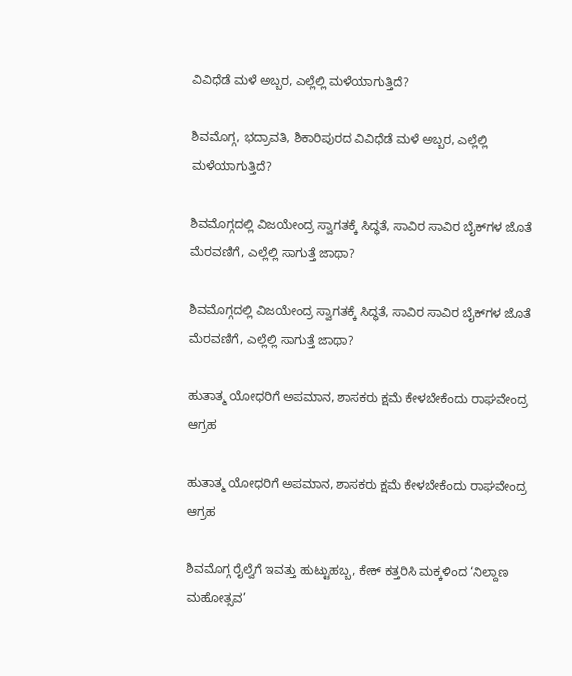ವಿವಿಧೆಡೆ ಮಳೆ ಅಬ್ಬರ, ಎಲ್ಲೆಲ್ಲಿ ಮಳೆಯಾಗುತ್ತಿದೆ?

ಶಿವಮೊಗ್ಗ, ಭದ್ರಾವತಿ, ಶಿಕಾರಿಪುರದ ವಿವಿಧೆಡೆ ಮಳೆ ಅಬ್ಬರ, ಎಲ್ಲೆಲ್ಲಿ ಮಳೆಯಾಗುತ್ತಿದೆ?

ಶಿವಮೊಗ್ಗದಲ್ಲಿ ವಿಜಯೇಂದ್ರ ಸ್ವಾಗತಕ್ಕೆ ಸಿದ್ಧತೆ, ಸಾವಿರ ಸಾವಿರ ಬೈಕ್‌ಗಳ ಜೊತೆ ಮೆರವಣಿಗೆ, ಎಲ್ಲೆಲ್ಲಿ ಸಾಗುತ್ತೆ ಜಾಥಾ?

ಶಿವಮೊಗ್ಗದಲ್ಲಿ ವಿಜಯೇಂದ್ರ ಸ್ವಾಗತಕ್ಕೆ ಸಿದ್ಧತೆ, ಸಾವಿರ ಸಾವಿರ ಬೈಕ್‌ಗಳ ಜೊತೆ ಮೆರವಣಿಗೆ, ಎಲ್ಲೆಲ್ಲಿ ಸಾಗುತ್ತೆ ಜಾಥಾ?

ಹುತಾತ್ಮ ಯೋಧರಿಗೆ ಅಪಮಾನ, ಶಾಸಕರು ಕ್ಷಮೆ ಕೇಳಬೇಕೆಂದು ರಾಘವೇಂದ್ರ ಆಗ್ರಹ

ಹುತಾತ್ಮ ಯೋಧರಿಗೆ ಅಪಮಾನ, ಶಾಸಕರು ಕ್ಷಮೆ ಕೇಳಬೇಕೆಂದು ರಾಘವೇಂದ್ರ ಆಗ್ರಹ

ಶಿವಮೊಗ್ಗ ರೈಲ್ವೆಗೆ ಇವತ್ತು ಹುಟ್ಟುಹಬ್ಬ, ಕೇಕ್‌ ಕತ್ತರಿಸಿ ಮಕ್ಕಳಿಂದ ‘ನಿಲ್ದಾಣ ಮಹೋತ್ಸವ’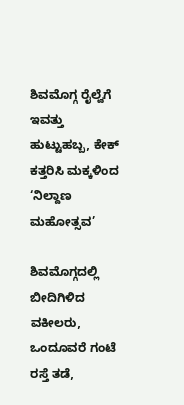ಶಿವಮೊಗ್ಗ ರೈಲ್ವೆಗೆ ಇವತ್ತು ಹುಟ್ಟುಹಬ್ಬ, ಕೇಕ್‌ ಕತ್ತರಿಸಿ ಮಕ್ಕಳಿಂದ ‘ನಿಲ್ದಾಣ ಮಹೋತ್ಸವ’

ಶಿವಮೊಗ್ಗದಲ್ಲಿ ಬೀದಿಗಿಳಿದ ವಕೀಲರು, ಒಂದೂವರೆ ಗಂಟೆ ರಸ್ತೆ ತಡೆ,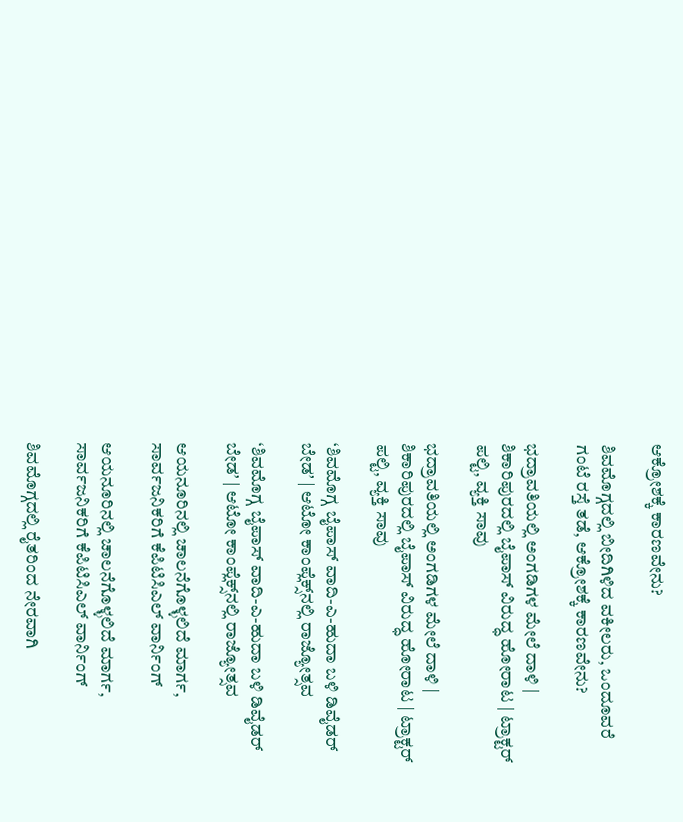ಆಕ್ರೋಶಕ್ಕೆ ಕಾರಣವೇನು?

ಶಿವಮೊಗ್ಗದಲ್ಲಿ ಬೀದಿಗಿಳಿದ ವಕೀಲರು, ಒಂದೂವರೆ ಗಂಟೆ ರಸ್ತೆ ತಡೆ, ಆಕ್ರೋಶಕ್ಕೆ ಕಾರಣವೇನು?

ಭದ್ರಾವತಿಯಲ್ಲಿ ಅಂಗಡಿಗಳ ಮೇಲೆ ದಾಳಿ | ಶಿಕಾರಿಪುರದಲ್ಲಿ ಬೈಪಾಸ್‌ ವಿರುದ್ಧ ಹೋರಾಟ | ಟ್ರಾಕ್ಟರ್‌ ಪಲ್ಟಿ, ವ್ಯಕ್ತಿ ಸಾವು

ಭದ್ರಾವತಿಯಲ್ಲಿ ಅಂಗಡಿಗಳ ಮೇಲೆ ದಾಳಿ | ಶಿಕಾರಿಪುರದಲ್ಲಿ ಬೈಪಾಸ್‌ ವಿರುದ್ಧ ಹೋರಾಟ | ಟ್ರಾಕ್ಟರ್‌ ಪಲ್ಟಿ, ವ್ಯಕ್ತಿ ಸಾವು

‘ಶಿವಮೊಗ್ಗ ಬೈಪಾಸ್‌ ವಾದಿ-ಎ-ಹುದಾ ಬಳಿ ಡಿವೈಡರ್‌ ಬೇಡʼ | ಆಟೋ ಕಾಂಪ್ಲೆಕ್ಸ್‌ನಲ್ಲಿ ರಾಜ್ಯೋತ್ಸವ

‘ಶಿವಮೊಗ್ಗ ಬೈಪಾಸ್‌ ವಾದಿ-ಎ-ಹುದಾ ಬಳಿ ಡಿವೈಡರ್‌ ಬೇಡʼ | ಆಟೋ ಕಾಂಪ್ಲೆಕ್ಸ್‌ನಲ್ಲಿ ರಾಜ್ಯೋತ್ಸವ

ಆಯನೂರಿನಲ್ಲಿ ಚಾಲನೆಗೊಳ್ಳಲಿದೆ ಮಾರ್ಗ, ಸಾರ್ವಜನಿಕರಿಗೆ ಕೆಪಿಟಿಸಿಎಲ್‌ ವಾರ್ನಿಂಗ್‌

ಆಯನೂರಿನಲ್ಲಿ ಚಾಲನೆಗೊಳ್ಳಲಿದೆ ಮಾರ್ಗ, ಸಾರ್ವಜನಿಕರಿಗೆ ಕೆಪಿಟಿಸಿಎಲ್‌ ವಾರ್ನಿಂಗ್‌

ಶಿವಮೊಗ್ಗದಲ್ಲಿ ರೈತರಿಂದ ನೇರವಾಗಿ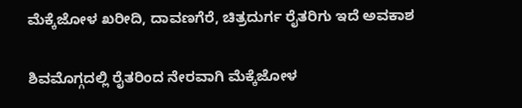ಮೆಕ್ಕೆಜೋಳ ಖರೀದಿ, ದಾವಣಗೆರೆ, ಚಿತ್ರದುರ್ಗ ರೈತರಿಗು ಇದೆ ಅವಕಾಶ

ಶಿವಮೊಗ್ಗದಲ್ಲಿ ರೈತರಿಂದ ನೇರವಾಗಿ ಮೆಕ್ಕೆಜೋಳ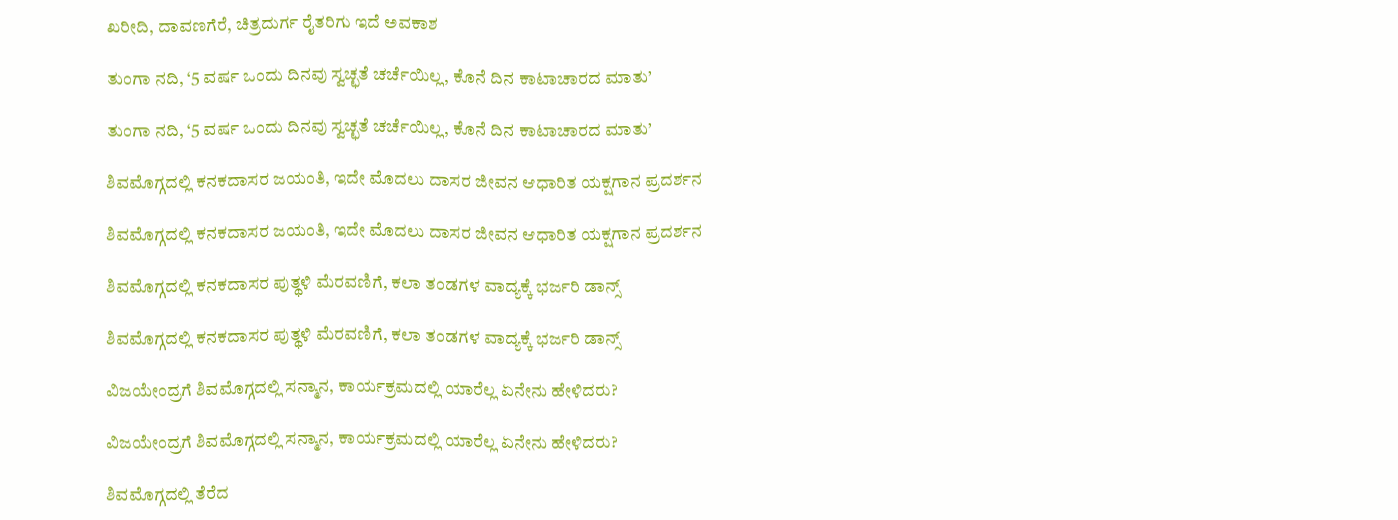ಖರೀದಿ, ದಾವಣಗೆರೆ, ಚಿತ್ರದುರ್ಗ ರೈತರಿಗು ಇದೆ ಅವಕಾಶ

ತುಂಗಾ ನದಿ, ‘5 ವರ್ಷ ಒಂದು ದಿನವು ಸ್ವಚ್ಛತೆ ಚರ್ಚೆಯಿಲ್ಲ, ಕೊನೆ ದಿನ ಕಾಟಾಚಾರದ ಮಾತು’

ತುಂಗಾ ನದಿ, ‘5 ವರ್ಷ ಒಂದು ದಿನವು ಸ್ವಚ್ಛತೆ ಚರ್ಚೆಯಿಲ್ಲ, ಕೊನೆ ದಿನ ಕಾಟಾಚಾರದ ಮಾತು’

ಶಿವಮೊಗ್ಗದಲ್ಲಿ ಕನಕದಾಸರ ಜಯಂತಿ, ಇದೇ ಮೊದಲು ದಾಸರ ಜೀವನ ಆಧಾರಿತ ಯಕ್ಷಗಾನ ಪ್ರದರ್ಶನ

ಶಿವಮೊಗ್ಗದಲ್ಲಿ ಕನಕದಾಸರ ಜಯಂತಿ, ಇದೇ ಮೊದಲು ದಾಸರ ಜೀವನ ಆಧಾರಿತ ಯಕ್ಷಗಾನ ಪ್ರದರ್ಶನ

ಶಿವಮೊಗ್ಗದಲ್ಲಿ ಕನಕದಾಸರ ಪುತ್ಥಳಿ ಮೆರವಣಿಗೆ, ಕಲಾ ತಂಡಗಳ ವಾದ್ಯಕ್ಕೆ ಭರ್ಜರಿ ಡಾನ್ಸ್

ಶಿವಮೊಗ್ಗದಲ್ಲಿ ಕನಕದಾಸರ ಪುತ್ಥಳಿ ಮೆರವಣಿಗೆ, ಕಲಾ ತಂಡಗಳ ವಾದ್ಯಕ್ಕೆ ಭರ್ಜರಿ ಡಾನ್ಸ್

ವಿಜಯೇಂದ್ರಗೆ ಶಿವಮೊಗ್ಗದಲ್ಲಿ ಸನ್ಮಾನ, ಕಾರ್ಯಕ್ರಮದಲ್ಲಿ ಯಾರೆಲ್ಲ ಏನೇನು ಹೇಳಿದರು?

ವಿಜಯೇಂದ್ರಗೆ ಶಿವಮೊಗ್ಗದಲ್ಲಿ ಸನ್ಮಾನ, ಕಾರ್ಯಕ್ರಮದಲ್ಲಿ ಯಾರೆಲ್ಲ ಏನೇನು ಹೇಳಿದರು?

ಶಿವಮೊಗ್ಗದಲ್ಲಿ ತೆರೆದ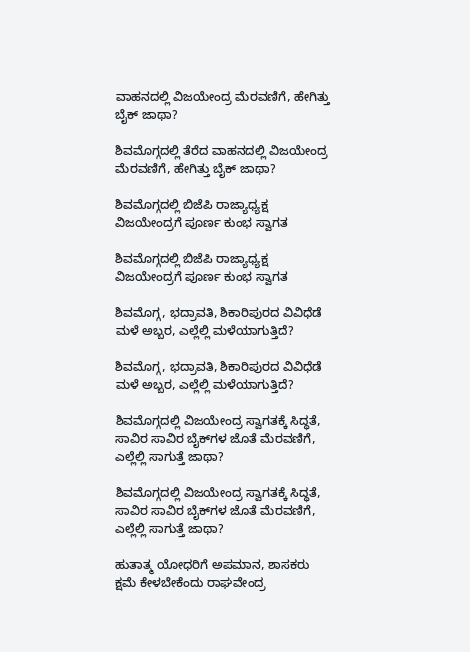ವಾಹನದಲ್ಲಿ ವಿಜಯೇಂದ್ರ ಮೆರವಣಿಗೆ, ಹೇಗಿತ್ತು ಬೈಕ್ ಜಾಥಾ?

ಶಿವಮೊಗ್ಗದಲ್ಲಿ ತೆರೆದ ವಾಹನದಲ್ಲಿ ವಿಜಯೇಂದ್ರ ಮೆರವಣಿಗೆ, ಹೇಗಿತ್ತು ಬೈಕ್ ಜಾಥಾ?

ಶಿವಮೊಗ್ಗದಲ್ಲಿ ಬಿಜೆಪಿ ರಾಜ್ಯಾಧ್ಯಕ್ಷ ವಿಜಯೇಂದ್ರಗೆ ಪೂರ್ಣ ಕುಂಭ ಸ್ವಾಗತ

ಶಿವಮೊಗ್ಗದಲ್ಲಿ ಬಿಜೆಪಿ ರಾಜ್ಯಾಧ್ಯಕ್ಷ ವಿಜಯೇಂದ್ರಗೆ ಪೂರ್ಣ ಕುಂಭ ಸ್ವಾಗತ

ಶಿವಮೊಗ್ಗ, ಭದ್ರಾವತಿ, ಶಿಕಾರಿಪುರದ ವಿವಿಧೆಡೆ ಮಳೆ ಅಬ್ಬರ, ಎಲ್ಲೆಲ್ಲಿ ಮಳೆಯಾಗುತ್ತಿದೆ?

ಶಿವಮೊಗ್ಗ, ಭದ್ರಾವತಿ, ಶಿಕಾರಿಪುರದ ವಿವಿಧೆಡೆ ಮಳೆ ಅಬ್ಬರ, ಎಲ್ಲೆಲ್ಲಿ ಮಳೆಯಾಗುತ್ತಿದೆ?

ಶಿವಮೊಗ್ಗದಲ್ಲಿ ವಿಜಯೇಂದ್ರ ಸ್ವಾಗತಕ್ಕೆ ಸಿದ್ಧತೆ, ಸಾವಿರ ಸಾವಿರ ಬೈಕ್‌ಗಳ ಜೊತೆ ಮೆರವಣಿಗೆ, ಎಲ್ಲೆಲ್ಲಿ ಸಾಗುತ್ತೆ ಜಾಥಾ?

ಶಿವಮೊಗ್ಗದಲ್ಲಿ ವಿಜಯೇಂದ್ರ ಸ್ವಾಗತಕ್ಕೆ ಸಿದ್ಧತೆ, ಸಾವಿರ ಸಾವಿರ ಬೈಕ್‌ಗಳ ಜೊತೆ ಮೆರವಣಿಗೆ, ಎಲ್ಲೆಲ್ಲಿ ಸಾಗುತ್ತೆ ಜಾಥಾ?

ಹುತಾತ್ಮ ಯೋಧರಿಗೆ ಅಪಮಾನ, ಶಾಸಕರು ಕ್ಷಮೆ ಕೇಳಬೇಕೆಂದು ರಾಘವೇಂದ್ರ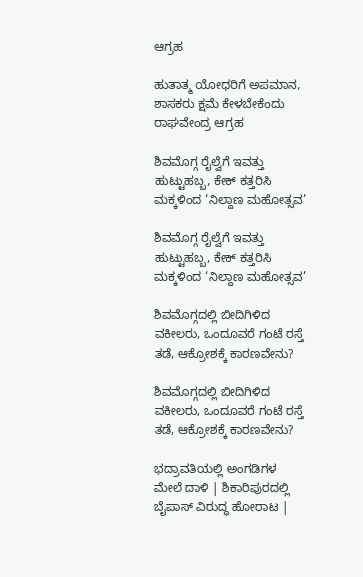ಆಗ್ರಹ

ಹುತಾತ್ಮ ಯೋಧರಿಗೆ ಅಪಮಾನ, ಶಾಸಕರು ಕ್ಷಮೆ ಕೇಳಬೇಕೆಂದು ರಾಘವೇಂದ್ರ ಆಗ್ರಹ

ಶಿವಮೊಗ್ಗ ರೈಲ್ವೆಗೆ ಇವತ್ತು ಹುಟ್ಟುಹಬ್ಬ, ಕೇಕ್‌ ಕತ್ತರಿಸಿ ಮಕ್ಕಳಿಂದ ‘ನಿಲ್ದಾಣ ಮಹೋತ್ಸವ’

ಶಿವಮೊಗ್ಗ ರೈಲ್ವೆಗೆ ಇವತ್ತು ಹುಟ್ಟುಹಬ್ಬ, ಕೇಕ್‌ ಕತ್ತರಿಸಿ ಮಕ್ಕಳಿಂದ ‘ನಿಲ್ದಾಣ ಮಹೋತ್ಸವ’

ಶಿವಮೊಗ್ಗದಲ್ಲಿ ಬೀದಿಗಿಳಿದ ವಕೀಲರು, ಒಂದೂವರೆ ಗಂಟೆ ರಸ್ತೆ ತಡೆ, ಆಕ್ರೋಶಕ್ಕೆ ಕಾರಣವೇನು?

ಶಿವಮೊಗ್ಗದಲ್ಲಿ ಬೀದಿಗಿಳಿದ ವಕೀಲರು, ಒಂದೂವರೆ ಗಂಟೆ ರಸ್ತೆ ತಡೆ, ಆಕ್ರೋಶಕ್ಕೆ ಕಾರಣವೇನು?

ಭದ್ರಾವತಿಯಲ್ಲಿ ಅಂಗಡಿಗಳ ಮೇಲೆ ದಾಳಿ | ಶಿಕಾರಿಪುರದಲ್ಲಿ ಬೈಪಾಸ್‌ ವಿರುದ್ಧ ಹೋರಾಟ |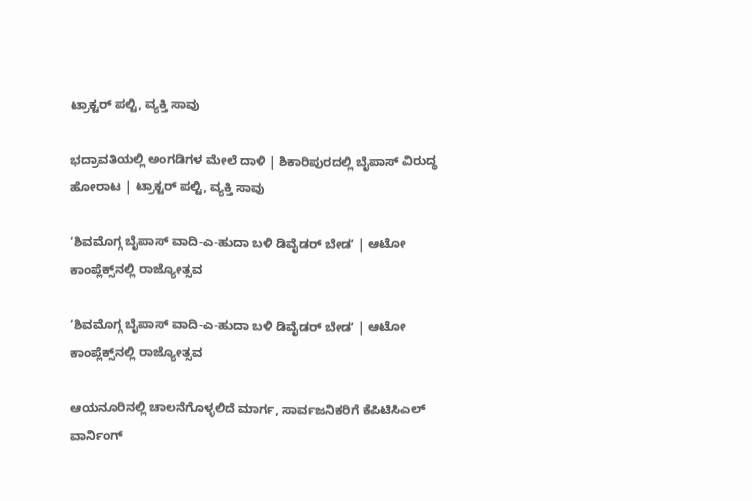ಟ್ರಾಕ್ಟರ್‌ ಪಲ್ಟಿ, ವ್ಯಕ್ತಿ ಸಾವು

ಭದ್ರಾವತಿಯಲ್ಲಿ ಅಂಗಡಿಗಳ ಮೇಲೆ ದಾಳಿ | ಶಿಕಾರಿಪುರದಲ್ಲಿ ಬೈಪಾಸ್‌ ವಿರುದ್ಧ ಹೋರಾಟ | ಟ್ರಾಕ್ಟರ್‌ ಪಲ್ಟಿ, ವ್ಯಕ್ತಿ ಸಾವು

‘ಶಿವಮೊಗ್ಗ ಬೈಪಾಸ್‌ ವಾದಿ-ಎ-ಹುದಾ ಬಳಿ ಡಿವೈಡರ್‌ ಬೇಡʼ | ಆಟೋ ಕಾಂಪ್ಲೆಕ್ಸ್‌ನಲ್ಲಿ ರಾಜ್ಯೋತ್ಸವ

‘ಶಿವಮೊಗ್ಗ ಬೈಪಾಸ್‌ ವಾದಿ-ಎ-ಹುದಾ ಬಳಿ ಡಿವೈಡರ್‌ ಬೇಡʼ | ಆಟೋ ಕಾಂಪ್ಲೆಕ್ಸ್‌ನಲ್ಲಿ ರಾಜ್ಯೋತ್ಸವ

ಆಯನೂರಿನಲ್ಲಿ ಚಾಲನೆಗೊಳ್ಳಲಿದೆ ಮಾರ್ಗ, ಸಾರ್ವಜನಿಕರಿಗೆ ಕೆಪಿಟಿಸಿಎಲ್‌ ವಾರ್ನಿಂಗ್‌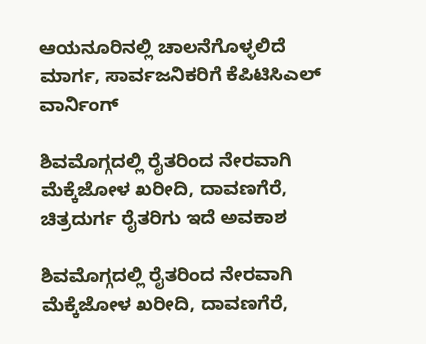ಆಯನೂರಿನಲ್ಲಿ ಚಾಲನೆಗೊಳ್ಳಲಿದೆ ಮಾರ್ಗ, ಸಾರ್ವಜನಿಕರಿಗೆ ಕೆಪಿಟಿಸಿಎಲ್‌ ವಾರ್ನಿಂಗ್‌

ಶಿವಮೊಗ್ಗದಲ್ಲಿ ರೈತರಿಂದ ನೇರವಾಗಿ ಮೆಕ್ಕೆಜೋಳ ಖರೀದಿ, ದಾವಣಗೆರೆ, ಚಿತ್ರದುರ್ಗ ರೈತರಿಗು ಇದೆ ಅವಕಾಶ

ಶಿವಮೊಗ್ಗದಲ್ಲಿ ರೈತರಿಂದ ನೇರವಾಗಿ ಮೆಕ್ಕೆಜೋಳ ಖರೀದಿ, ದಾವಣಗೆರೆ,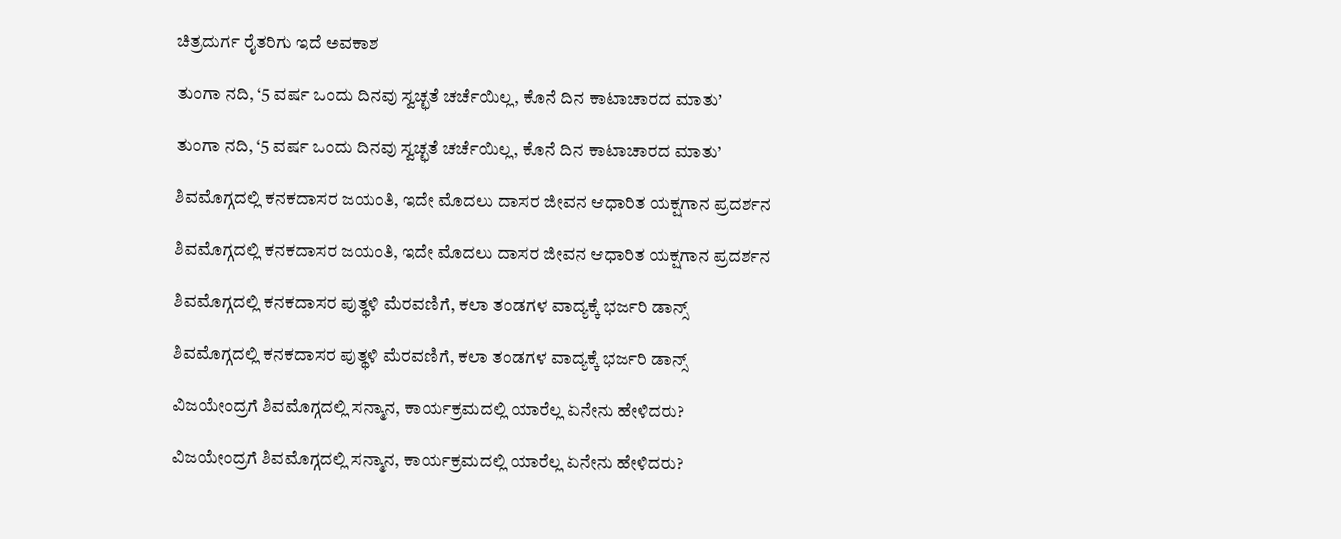ಚಿತ್ರದುರ್ಗ ರೈತರಿಗು ಇದೆ ಅವಕಾಶ

ತುಂಗಾ ನದಿ, ‘5 ವರ್ಷ ಒಂದು ದಿನವು ಸ್ವಚ್ಛತೆ ಚರ್ಚೆಯಿಲ್ಲ, ಕೊನೆ ದಿನ ಕಾಟಾಚಾರದ ಮಾತು’

ತುಂಗಾ ನದಿ, ‘5 ವರ್ಷ ಒಂದು ದಿನವು ಸ್ವಚ್ಛತೆ ಚರ್ಚೆಯಿಲ್ಲ, ಕೊನೆ ದಿನ ಕಾಟಾಚಾರದ ಮಾತು’

ಶಿವಮೊಗ್ಗದಲ್ಲಿ ಕನಕದಾಸರ ಜಯಂತಿ, ಇದೇ ಮೊದಲು ದಾಸರ ಜೀವನ ಆಧಾರಿತ ಯಕ್ಷಗಾನ ಪ್ರದರ್ಶನ

ಶಿವಮೊಗ್ಗದಲ್ಲಿ ಕನಕದಾಸರ ಜಯಂತಿ, ಇದೇ ಮೊದಲು ದಾಸರ ಜೀವನ ಆಧಾರಿತ ಯಕ್ಷಗಾನ ಪ್ರದರ್ಶನ

ಶಿವಮೊಗ್ಗದಲ್ಲಿ ಕನಕದಾಸರ ಪುತ್ಥಳಿ ಮೆರವಣಿಗೆ, ಕಲಾ ತಂಡಗಳ ವಾದ್ಯಕ್ಕೆ ಭರ್ಜರಿ ಡಾನ್ಸ್

ಶಿವಮೊಗ್ಗದಲ್ಲಿ ಕನಕದಾಸರ ಪುತ್ಥಳಿ ಮೆರವಣಿಗೆ, ಕಲಾ ತಂಡಗಳ ವಾದ್ಯಕ್ಕೆ ಭರ್ಜರಿ ಡಾನ್ಸ್

ವಿಜಯೇಂದ್ರಗೆ ಶಿವಮೊಗ್ಗದಲ್ಲಿ ಸನ್ಮಾನ, ಕಾರ್ಯಕ್ರಮದಲ್ಲಿ ಯಾರೆಲ್ಲ ಏನೇನು ಹೇಳಿದರು?

ವಿಜಯೇಂದ್ರಗೆ ಶಿವಮೊಗ್ಗದಲ್ಲಿ ಸನ್ಮಾನ, ಕಾರ್ಯಕ್ರಮದಲ್ಲಿ ಯಾರೆಲ್ಲ ಏನೇನು ಹೇಳಿದರು?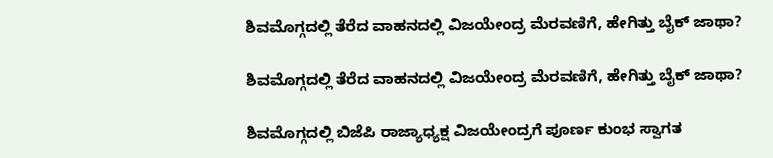ಶಿವಮೊಗ್ಗದಲ್ಲಿ ತೆರೆದ ವಾಹನದಲ್ಲಿ ವಿಜಯೇಂದ್ರ ಮೆರವಣಿಗೆ, ಹೇಗಿತ್ತು ಬೈಕ್ ಜಾಥಾ?

ಶಿವಮೊಗ್ಗದಲ್ಲಿ ತೆರೆದ ವಾಹನದಲ್ಲಿ ವಿಜಯೇಂದ್ರ ಮೆರವಣಿಗೆ, ಹೇಗಿತ್ತು ಬೈಕ್ ಜಾಥಾ?

ಶಿವಮೊಗ್ಗದಲ್ಲಿ ಬಿಜೆಪಿ ರಾಜ್ಯಾಧ್ಯಕ್ಷ ವಿಜಯೇಂದ್ರಗೆ ಪೂರ್ಣ ಕುಂಭ ಸ್ವಾಗತ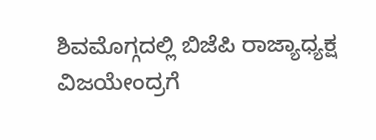ಶಿವಮೊಗ್ಗದಲ್ಲಿ ಬಿಜೆಪಿ ರಾಜ್ಯಾಧ್ಯಕ್ಷ ವಿಜಯೇಂದ್ರಗೆ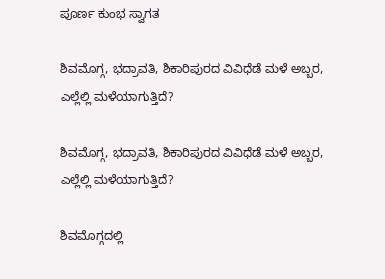ಪೂರ್ಣ ಕುಂಭ ಸ್ವಾಗತ

ಶಿವಮೊಗ್ಗ, ಭದ್ರಾವತಿ, ಶಿಕಾರಿಪುರದ ವಿವಿಧೆಡೆ ಮಳೆ ಅಬ್ಬರ, ಎಲ್ಲೆಲ್ಲಿ ಮಳೆಯಾಗುತ್ತಿದೆ?

ಶಿವಮೊಗ್ಗ, ಭದ್ರಾವತಿ, ಶಿಕಾರಿಪುರದ ವಿವಿಧೆಡೆ ಮಳೆ ಅಬ್ಬರ, ಎಲ್ಲೆಲ್ಲಿ ಮಳೆಯಾಗುತ್ತಿದೆ?

ಶಿವಮೊಗ್ಗದಲ್ಲಿ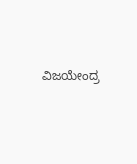ವಿಜಯೇಂದ್ರ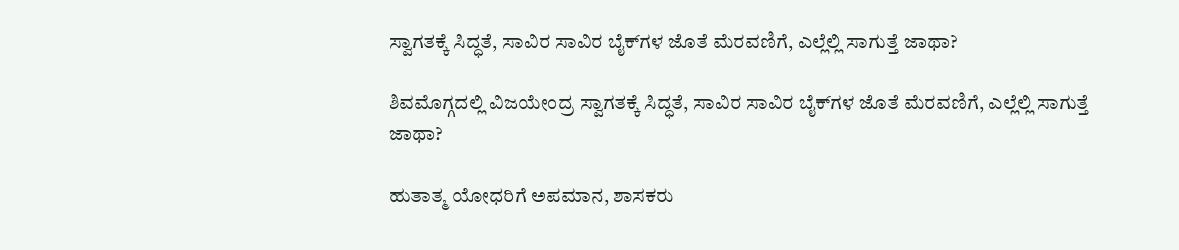ಸ್ವಾಗತಕ್ಕೆ ಸಿದ್ಧತೆ, ಸಾವಿರ ಸಾವಿರ ಬೈಕ್‌ಗಳ ಜೊತೆ ಮೆರವಣಿಗೆ, ಎಲ್ಲೆಲ್ಲಿ ಸಾಗುತ್ತೆ ಜಾಥಾ?

ಶಿವಮೊಗ್ಗದಲ್ಲಿ ವಿಜಯೇಂದ್ರ ಸ್ವಾಗತಕ್ಕೆ ಸಿದ್ಧತೆ, ಸಾವಿರ ಸಾವಿರ ಬೈಕ್‌ಗಳ ಜೊತೆ ಮೆರವಣಿಗೆ, ಎಲ್ಲೆಲ್ಲಿ ಸಾಗುತ್ತೆ ಜಾಥಾ?

ಹುತಾತ್ಮ ಯೋಧರಿಗೆ ಅಪಮಾನ, ಶಾಸಕರು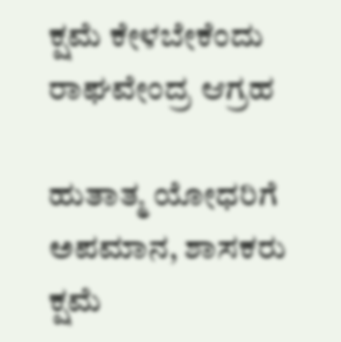ಕ್ಷಮೆ ಕೇಳಬೇಕೆಂದು ರಾಘವೇಂದ್ರ ಆಗ್ರಹ

ಹುತಾತ್ಮ ಯೋಧರಿಗೆ ಅಪಮಾನ, ಶಾಸಕರು ಕ್ಷಮೆ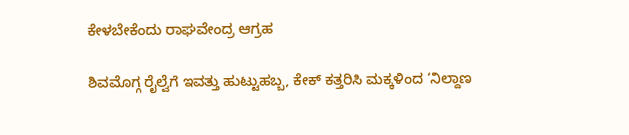ಕೇಳಬೇಕೆಂದು ರಾಘವೇಂದ್ರ ಆಗ್ರಹ

ಶಿವಮೊಗ್ಗ ರೈಲ್ವೆಗೆ ಇವತ್ತು ಹುಟ್ಟುಹಬ್ಬ, ಕೇಕ್‌ ಕತ್ತರಿಸಿ ಮಕ್ಕಳಿಂದ ‘ನಿಲ್ದಾಣ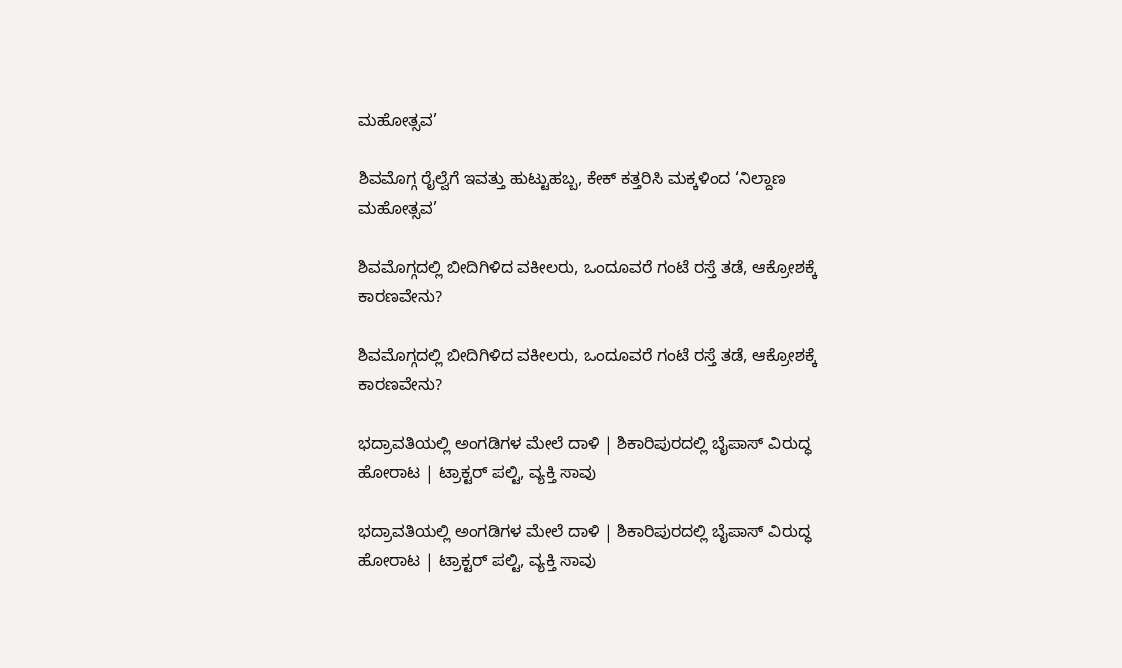ಮಹೋತ್ಸವ’

ಶಿವಮೊಗ್ಗ ರೈಲ್ವೆಗೆ ಇವತ್ತು ಹುಟ್ಟುಹಬ್ಬ, ಕೇಕ್‌ ಕತ್ತರಿಸಿ ಮಕ್ಕಳಿಂದ ‘ನಿಲ್ದಾಣ ಮಹೋತ್ಸವ’

ಶಿವಮೊಗ್ಗದಲ್ಲಿ ಬೀದಿಗಿಳಿದ ವಕೀಲರು, ಒಂದೂವರೆ ಗಂಟೆ ರಸ್ತೆ ತಡೆ, ಆಕ್ರೋಶಕ್ಕೆ ಕಾರಣವೇನು?

ಶಿವಮೊಗ್ಗದಲ್ಲಿ ಬೀದಿಗಿಳಿದ ವಕೀಲರು, ಒಂದೂವರೆ ಗಂಟೆ ರಸ್ತೆ ತಡೆ, ಆಕ್ರೋಶಕ್ಕೆ ಕಾರಣವೇನು?

ಭದ್ರಾವತಿಯಲ್ಲಿ ಅಂಗಡಿಗಳ ಮೇಲೆ ದಾಳಿ | ಶಿಕಾರಿಪುರದಲ್ಲಿ ಬೈಪಾಸ್‌ ವಿರುದ್ಧ ಹೋರಾಟ | ಟ್ರಾಕ್ಟರ್‌ ಪಲ್ಟಿ, ವ್ಯಕ್ತಿ ಸಾವು

ಭದ್ರಾವತಿಯಲ್ಲಿ ಅಂಗಡಿಗಳ ಮೇಲೆ ದಾಳಿ | ಶಿಕಾರಿಪುರದಲ್ಲಿ ಬೈಪಾಸ್‌ ವಿರುದ್ಧ ಹೋರಾಟ | ಟ್ರಾಕ್ಟರ್‌ ಪಲ್ಟಿ, ವ್ಯಕ್ತಿ ಸಾವು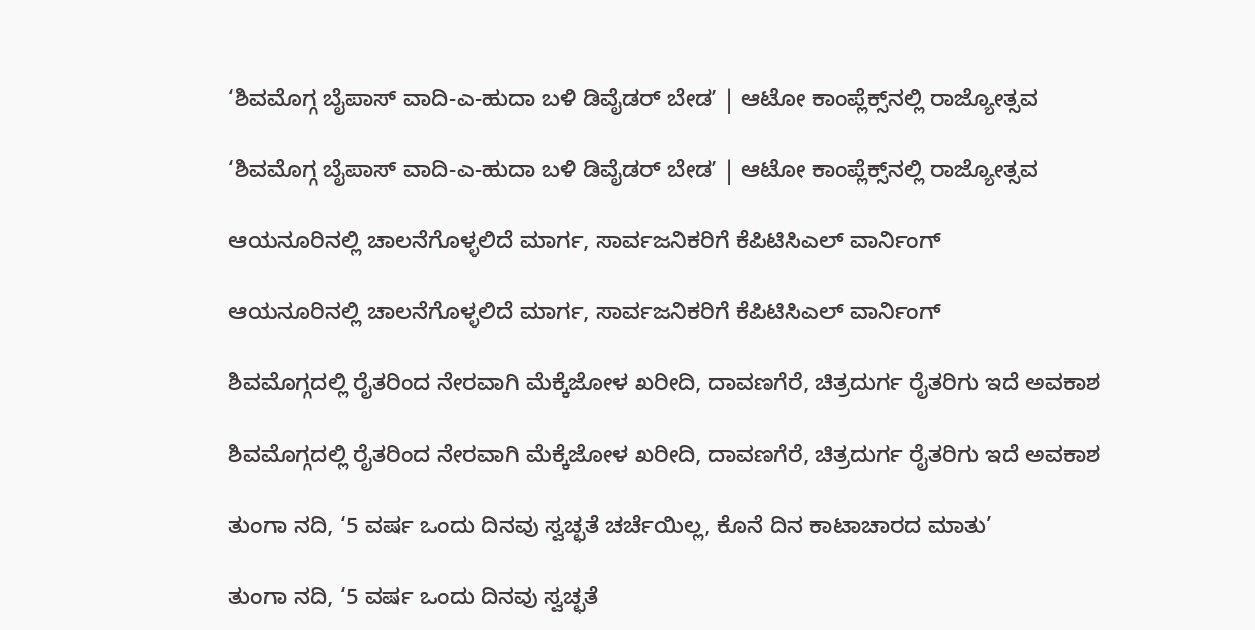‘ಶಿವಮೊಗ್ಗ ಬೈಪಾಸ್‌ ವಾದಿ-ಎ-ಹುದಾ ಬಳಿ ಡಿವೈಡರ್‌ ಬೇಡʼ | ಆಟೋ ಕಾಂಪ್ಲೆಕ್ಸ್‌ನಲ್ಲಿ ರಾಜ್ಯೋತ್ಸವ

‘ಶಿವಮೊಗ್ಗ ಬೈಪಾಸ್‌ ವಾದಿ-ಎ-ಹುದಾ ಬಳಿ ಡಿವೈಡರ್‌ ಬೇಡʼ | ಆಟೋ ಕಾಂಪ್ಲೆಕ್ಸ್‌ನಲ್ಲಿ ರಾಜ್ಯೋತ್ಸವ

ಆಯನೂರಿನಲ್ಲಿ ಚಾಲನೆಗೊಳ್ಳಲಿದೆ ಮಾರ್ಗ, ಸಾರ್ವಜನಿಕರಿಗೆ ಕೆಪಿಟಿಸಿಎಲ್‌ ವಾರ್ನಿಂಗ್‌

ಆಯನೂರಿನಲ್ಲಿ ಚಾಲನೆಗೊಳ್ಳಲಿದೆ ಮಾರ್ಗ, ಸಾರ್ವಜನಿಕರಿಗೆ ಕೆಪಿಟಿಸಿಎಲ್‌ ವಾರ್ನಿಂಗ್‌

ಶಿವಮೊಗ್ಗದಲ್ಲಿ ರೈತರಿಂದ ನೇರವಾಗಿ ಮೆಕ್ಕೆಜೋಳ ಖರೀದಿ, ದಾವಣಗೆರೆ, ಚಿತ್ರದುರ್ಗ ರೈತರಿಗು ಇದೆ ಅವಕಾಶ

ಶಿವಮೊಗ್ಗದಲ್ಲಿ ರೈತರಿಂದ ನೇರವಾಗಿ ಮೆಕ್ಕೆಜೋಳ ಖರೀದಿ, ದಾವಣಗೆರೆ, ಚಿತ್ರದುರ್ಗ ರೈತರಿಗು ಇದೆ ಅವಕಾಶ

ತುಂಗಾ ನದಿ, ‘5 ವರ್ಷ ಒಂದು ದಿನವು ಸ್ವಚ್ಛತೆ ಚರ್ಚೆಯಿಲ್ಲ, ಕೊನೆ ದಿನ ಕಾಟಾಚಾರದ ಮಾತು’

ತುಂಗಾ ನದಿ, ‘5 ವರ್ಷ ಒಂದು ದಿನವು ಸ್ವಚ್ಛತೆ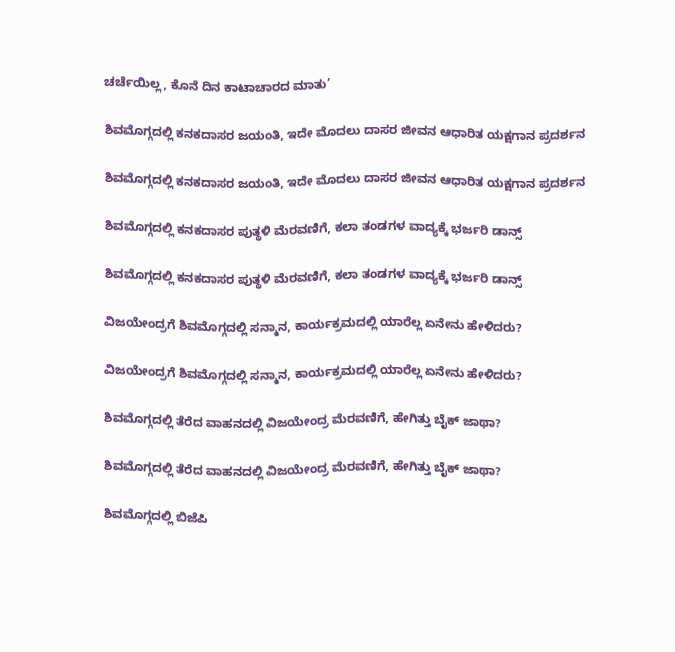ಚರ್ಚೆಯಿಲ್ಲ, ಕೊನೆ ದಿನ ಕಾಟಾಚಾರದ ಮಾತು’

ಶಿವಮೊಗ್ಗದಲ್ಲಿ ಕನಕದಾಸರ ಜಯಂತಿ, ಇದೇ ಮೊದಲು ದಾಸರ ಜೀವನ ಆಧಾರಿತ ಯಕ್ಷಗಾನ ಪ್ರದರ್ಶನ

ಶಿವಮೊಗ್ಗದಲ್ಲಿ ಕನಕದಾಸರ ಜಯಂತಿ, ಇದೇ ಮೊದಲು ದಾಸರ ಜೀವನ ಆಧಾರಿತ ಯಕ್ಷಗಾನ ಪ್ರದರ್ಶನ

ಶಿವಮೊಗ್ಗದಲ್ಲಿ ಕನಕದಾಸರ ಪುತ್ಥಳಿ ಮೆರವಣಿಗೆ, ಕಲಾ ತಂಡಗಳ ವಾದ್ಯಕ್ಕೆ ಭರ್ಜರಿ ಡಾನ್ಸ್

ಶಿವಮೊಗ್ಗದಲ್ಲಿ ಕನಕದಾಸರ ಪುತ್ಥಳಿ ಮೆರವಣಿಗೆ, ಕಲಾ ತಂಡಗಳ ವಾದ್ಯಕ್ಕೆ ಭರ್ಜರಿ ಡಾನ್ಸ್

ವಿಜಯೇಂದ್ರಗೆ ಶಿವಮೊಗ್ಗದಲ್ಲಿ ಸನ್ಮಾನ, ಕಾರ್ಯಕ್ರಮದಲ್ಲಿ ಯಾರೆಲ್ಲ ಏನೇನು ಹೇಳಿದರು?

ವಿಜಯೇಂದ್ರಗೆ ಶಿವಮೊಗ್ಗದಲ್ಲಿ ಸನ್ಮಾನ, ಕಾರ್ಯಕ್ರಮದಲ್ಲಿ ಯಾರೆಲ್ಲ ಏನೇನು ಹೇಳಿದರು?

ಶಿವಮೊಗ್ಗದಲ್ಲಿ ತೆರೆದ ವಾಹನದಲ್ಲಿ ವಿಜಯೇಂದ್ರ ಮೆರವಣಿಗೆ, ಹೇಗಿತ್ತು ಬೈಕ್ ಜಾಥಾ?

ಶಿವಮೊಗ್ಗದಲ್ಲಿ ತೆರೆದ ವಾಹನದಲ್ಲಿ ವಿಜಯೇಂದ್ರ ಮೆರವಣಿಗೆ, ಹೇಗಿತ್ತು ಬೈಕ್ ಜಾಥಾ?

ಶಿವಮೊಗ್ಗದಲ್ಲಿ ಬಿಜೆಪಿ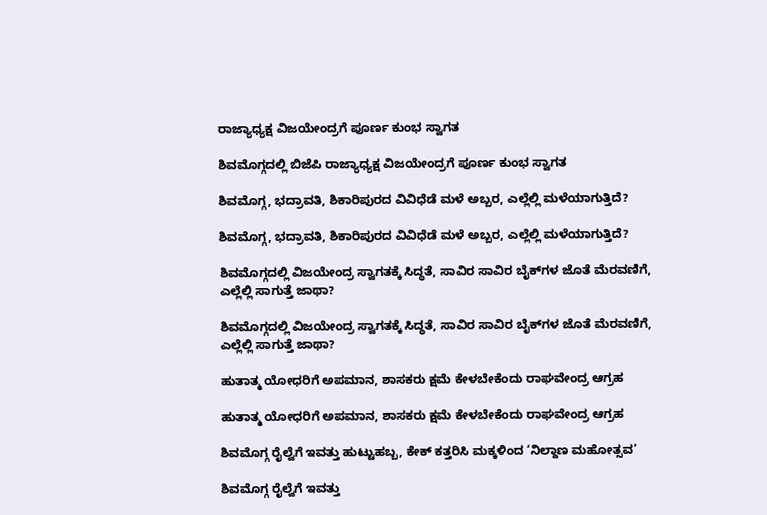ರಾಜ್ಯಾಧ್ಯಕ್ಷ ವಿಜಯೇಂದ್ರಗೆ ಪೂರ್ಣ ಕುಂಭ ಸ್ವಾಗತ

ಶಿವಮೊಗ್ಗದಲ್ಲಿ ಬಿಜೆಪಿ ರಾಜ್ಯಾಧ್ಯಕ್ಷ ವಿಜಯೇಂದ್ರಗೆ ಪೂರ್ಣ ಕುಂಭ ಸ್ವಾಗತ

ಶಿವಮೊಗ್ಗ, ಭದ್ರಾವತಿ, ಶಿಕಾರಿಪುರದ ವಿವಿಧೆಡೆ ಮಳೆ ಅಬ್ಬರ, ಎಲ್ಲೆಲ್ಲಿ ಮಳೆಯಾಗುತ್ತಿದೆ?

ಶಿವಮೊಗ್ಗ, ಭದ್ರಾವತಿ, ಶಿಕಾರಿಪುರದ ವಿವಿಧೆಡೆ ಮಳೆ ಅಬ್ಬರ, ಎಲ್ಲೆಲ್ಲಿ ಮಳೆಯಾಗುತ್ತಿದೆ?

ಶಿವಮೊಗ್ಗದಲ್ಲಿ ವಿಜಯೇಂದ್ರ ಸ್ವಾಗತಕ್ಕೆ ಸಿದ್ಧತೆ, ಸಾವಿರ ಸಾವಿರ ಬೈಕ್‌ಗಳ ಜೊತೆ ಮೆರವಣಿಗೆ, ಎಲ್ಲೆಲ್ಲಿ ಸಾಗುತ್ತೆ ಜಾಥಾ?

ಶಿವಮೊಗ್ಗದಲ್ಲಿ ವಿಜಯೇಂದ್ರ ಸ್ವಾಗತಕ್ಕೆ ಸಿದ್ಧತೆ, ಸಾವಿರ ಸಾವಿರ ಬೈಕ್‌ಗಳ ಜೊತೆ ಮೆರವಣಿಗೆ, ಎಲ್ಲೆಲ್ಲಿ ಸಾಗುತ್ತೆ ಜಾಥಾ?

ಹುತಾತ್ಮ ಯೋಧರಿಗೆ ಅಪಮಾನ, ಶಾಸಕರು ಕ್ಷಮೆ ಕೇಳಬೇಕೆಂದು ರಾಘವೇಂದ್ರ ಆಗ್ರಹ

ಹುತಾತ್ಮ ಯೋಧರಿಗೆ ಅಪಮಾನ, ಶಾಸಕರು ಕ್ಷಮೆ ಕೇಳಬೇಕೆಂದು ರಾಘವೇಂದ್ರ ಆಗ್ರಹ

ಶಿವಮೊಗ್ಗ ರೈಲ್ವೆಗೆ ಇವತ್ತು ಹುಟ್ಟುಹಬ್ಬ, ಕೇಕ್‌ ಕತ್ತರಿಸಿ ಮಕ್ಕಳಿಂದ ‘ನಿಲ್ದಾಣ ಮಹೋತ್ಸವ’

ಶಿವಮೊಗ್ಗ ರೈಲ್ವೆಗೆ ಇವತ್ತು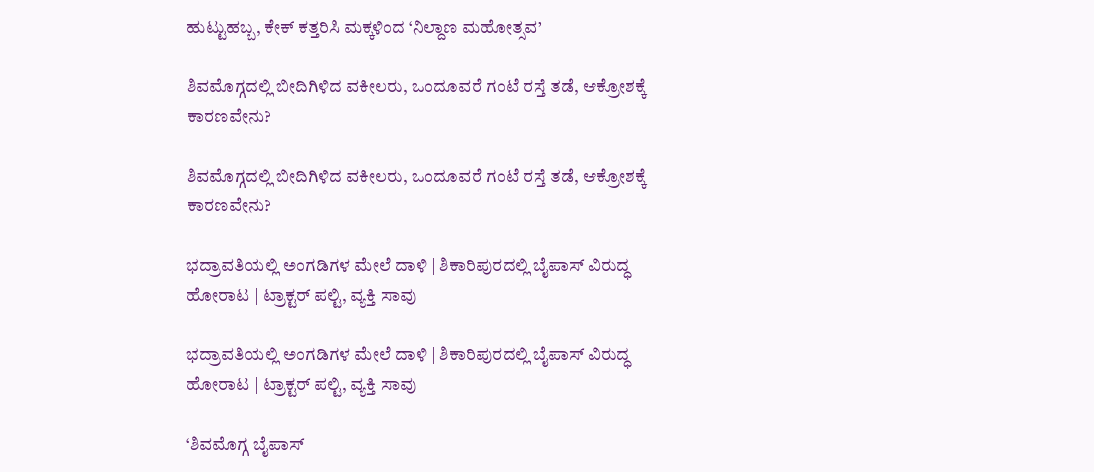ಹುಟ್ಟುಹಬ್ಬ, ಕೇಕ್‌ ಕತ್ತರಿಸಿ ಮಕ್ಕಳಿಂದ ‘ನಿಲ್ದಾಣ ಮಹೋತ್ಸವ’

ಶಿವಮೊಗ್ಗದಲ್ಲಿ ಬೀದಿಗಿಳಿದ ವಕೀಲರು, ಒಂದೂವರೆ ಗಂಟೆ ರಸ್ತೆ ತಡೆ, ಆಕ್ರೋಶಕ್ಕೆ ಕಾರಣವೇನು?

ಶಿವಮೊಗ್ಗದಲ್ಲಿ ಬೀದಿಗಿಳಿದ ವಕೀಲರು, ಒಂದೂವರೆ ಗಂಟೆ ರಸ್ತೆ ತಡೆ, ಆಕ್ರೋಶಕ್ಕೆ ಕಾರಣವೇನು?

ಭದ್ರಾವತಿಯಲ್ಲಿ ಅಂಗಡಿಗಳ ಮೇಲೆ ದಾಳಿ | ಶಿಕಾರಿಪುರದಲ್ಲಿ ಬೈಪಾಸ್‌ ವಿರುದ್ಧ ಹೋರಾಟ | ಟ್ರಾಕ್ಟರ್‌ ಪಲ್ಟಿ, ವ್ಯಕ್ತಿ ಸಾವು

ಭದ್ರಾವತಿಯಲ್ಲಿ ಅಂಗಡಿಗಳ ಮೇಲೆ ದಾಳಿ | ಶಿಕಾರಿಪುರದಲ್ಲಿ ಬೈಪಾಸ್‌ ವಿರುದ್ಧ ಹೋರಾಟ | ಟ್ರಾಕ್ಟರ್‌ ಪಲ್ಟಿ, ವ್ಯಕ್ತಿ ಸಾವು

‘ಶಿವಮೊಗ್ಗ ಬೈಪಾಸ್‌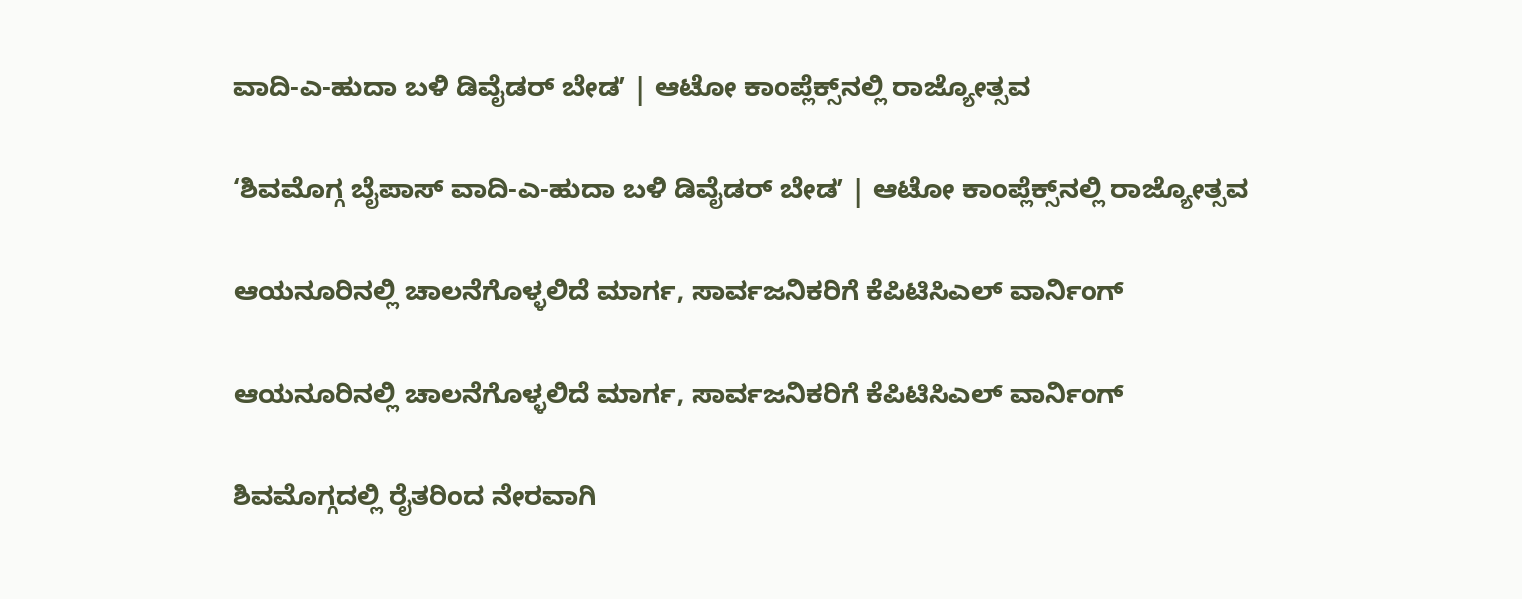ವಾದಿ-ಎ-ಹುದಾ ಬಳಿ ಡಿವೈಡರ್‌ ಬೇಡʼ | ಆಟೋ ಕಾಂಪ್ಲೆಕ್ಸ್‌ನಲ್ಲಿ ರಾಜ್ಯೋತ್ಸವ

‘ಶಿವಮೊಗ್ಗ ಬೈಪಾಸ್‌ ವಾದಿ-ಎ-ಹುದಾ ಬಳಿ ಡಿವೈಡರ್‌ ಬೇಡʼ | ಆಟೋ ಕಾಂಪ್ಲೆಕ್ಸ್‌ನಲ್ಲಿ ರಾಜ್ಯೋತ್ಸವ

ಆಯನೂರಿನಲ್ಲಿ ಚಾಲನೆಗೊಳ್ಳಲಿದೆ ಮಾರ್ಗ, ಸಾರ್ವಜನಿಕರಿಗೆ ಕೆಪಿಟಿಸಿಎಲ್‌ ವಾರ್ನಿಂಗ್‌

ಆಯನೂರಿನಲ್ಲಿ ಚಾಲನೆಗೊಳ್ಳಲಿದೆ ಮಾರ್ಗ, ಸಾರ್ವಜನಿಕರಿಗೆ ಕೆಪಿಟಿಸಿಎಲ್‌ ವಾರ್ನಿಂಗ್‌

ಶಿವಮೊಗ್ಗದಲ್ಲಿ ರೈತರಿಂದ ನೇರವಾಗಿ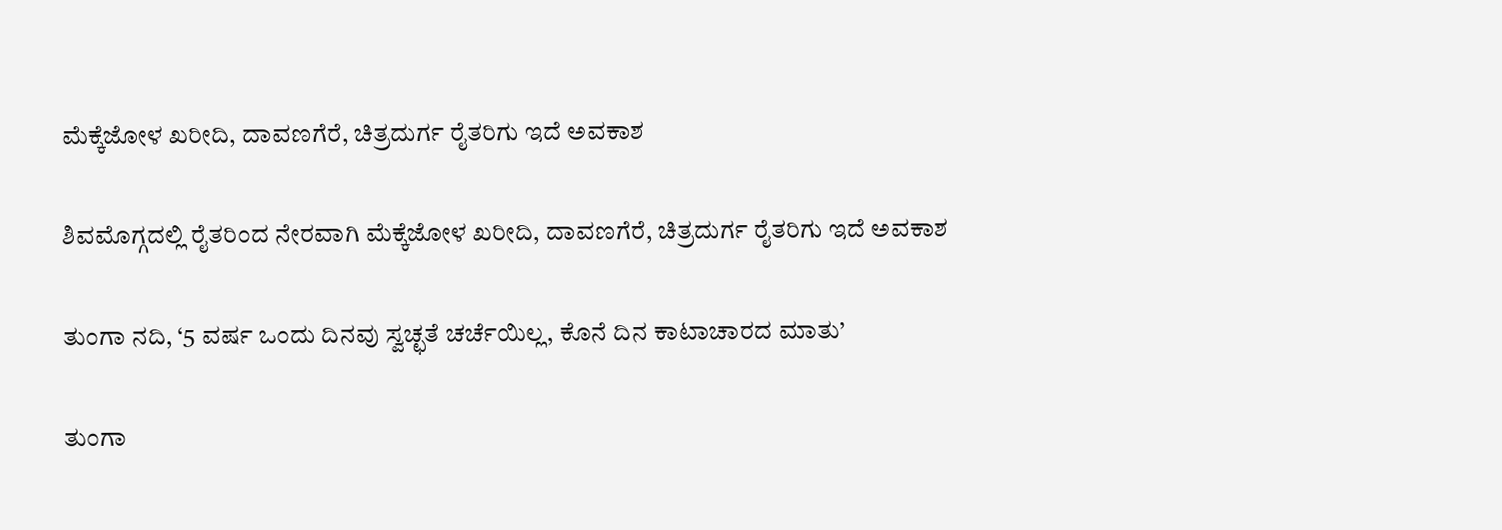ಮೆಕ್ಕೆಜೋಳ ಖರೀದಿ, ದಾವಣಗೆರೆ, ಚಿತ್ರದುರ್ಗ ರೈತರಿಗು ಇದೆ ಅವಕಾಶ

ಶಿವಮೊಗ್ಗದಲ್ಲಿ ರೈತರಿಂದ ನೇರವಾಗಿ ಮೆಕ್ಕೆಜೋಳ ಖರೀದಿ, ದಾವಣಗೆರೆ, ಚಿತ್ರದುರ್ಗ ರೈತರಿಗು ಇದೆ ಅವಕಾಶ

ತುಂಗಾ ನದಿ, ‘5 ವರ್ಷ ಒಂದು ದಿನವು ಸ್ವಚ್ಛತೆ ಚರ್ಚೆಯಿಲ್ಲ, ಕೊನೆ ದಿನ ಕಾಟಾಚಾರದ ಮಾತು’

ತುಂಗಾ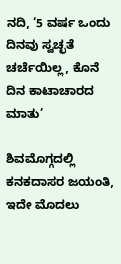ನದಿ, ‘5 ವರ್ಷ ಒಂದು ದಿನವು ಸ್ವಚ್ಛತೆ ಚರ್ಚೆಯಿಲ್ಲ, ಕೊನೆ ದಿನ ಕಾಟಾಚಾರದ ಮಾತು’

ಶಿವಮೊಗ್ಗದಲ್ಲಿ ಕನಕದಾಸರ ಜಯಂತಿ, ಇದೇ ಮೊದಲು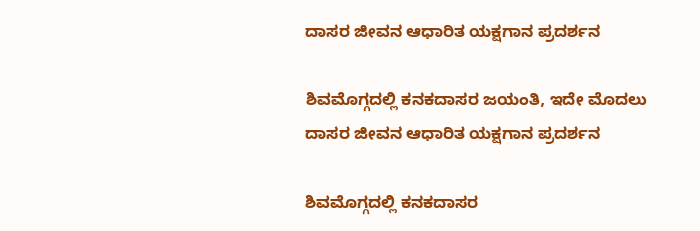ದಾಸರ ಜೀವನ ಆಧಾರಿತ ಯಕ್ಷಗಾನ ಪ್ರದರ್ಶನ

ಶಿವಮೊಗ್ಗದಲ್ಲಿ ಕನಕದಾಸರ ಜಯಂತಿ, ಇದೇ ಮೊದಲು ದಾಸರ ಜೀವನ ಆಧಾರಿತ ಯಕ್ಷಗಾನ ಪ್ರದರ್ಶನ

ಶಿವಮೊಗ್ಗದಲ್ಲಿ ಕನಕದಾಸರ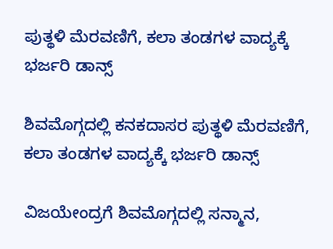ಪುತ್ಥಳಿ ಮೆರವಣಿಗೆ, ಕಲಾ ತಂಡಗಳ ವಾದ್ಯಕ್ಕೆ ಭರ್ಜರಿ ಡಾನ್ಸ್

ಶಿವಮೊಗ್ಗದಲ್ಲಿ ಕನಕದಾಸರ ಪುತ್ಥಳಿ ಮೆರವಣಿಗೆ, ಕಲಾ ತಂಡಗಳ ವಾದ್ಯಕ್ಕೆ ಭರ್ಜರಿ ಡಾನ್ಸ್

ವಿಜಯೇಂದ್ರಗೆ ಶಿವಮೊಗ್ಗದಲ್ಲಿ ಸನ್ಮಾನ,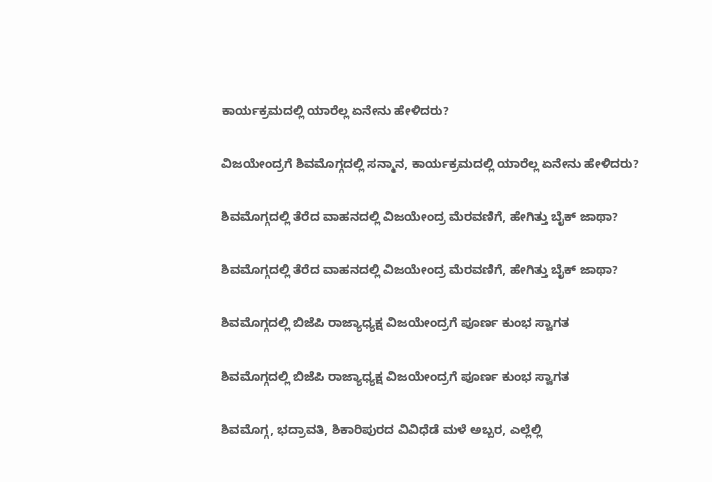ಕಾರ್ಯಕ್ರಮದಲ್ಲಿ ಯಾರೆಲ್ಲ ಏನೇನು ಹೇಳಿದರು?

ವಿಜಯೇಂದ್ರಗೆ ಶಿವಮೊಗ್ಗದಲ್ಲಿ ಸನ್ಮಾನ, ಕಾರ್ಯಕ್ರಮದಲ್ಲಿ ಯಾರೆಲ್ಲ ಏನೇನು ಹೇಳಿದರು?

ಶಿವಮೊಗ್ಗದಲ್ಲಿ ತೆರೆದ ವಾಹನದಲ್ಲಿ ವಿಜಯೇಂದ್ರ ಮೆರವಣಿಗೆ, ಹೇಗಿತ್ತು ಬೈಕ್ ಜಾಥಾ?

ಶಿವಮೊಗ್ಗದಲ್ಲಿ ತೆರೆದ ವಾಹನದಲ್ಲಿ ವಿಜಯೇಂದ್ರ ಮೆರವಣಿಗೆ, ಹೇಗಿತ್ತು ಬೈಕ್ ಜಾಥಾ?

ಶಿವಮೊಗ್ಗದಲ್ಲಿ ಬಿಜೆಪಿ ರಾಜ್ಯಾಧ್ಯಕ್ಷ ವಿಜಯೇಂದ್ರಗೆ ಪೂರ್ಣ ಕುಂಭ ಸ್ವಾಗತ

ಶಿವಮೊಗ್ಗದಲ್ಲಿ ಬಿಜೆಪಿ ರಾಜ್ಯಾಧ್ಯಕ್ಷ ವಿಜಯೇಂದ್ರಗೆ ಪೂರ್ಣ ಕುಂಭ ಸ್ವಾಗತ

ಶಿವಮೊಗ್ಗ, ಭದ್ರಾವತಿ, ಶಿಕಾರಿಪುರದ ವಿವಿಧೆಡೆ ಮಳೆ ಅಬ್ಬರ, ಎಲ್ಲೆಲ್ಲಿ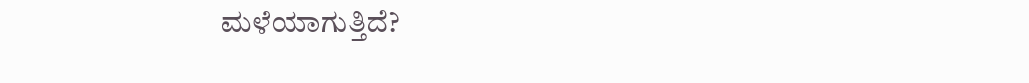ಮಳೆಯಾಗುತ್ತಿದೆ?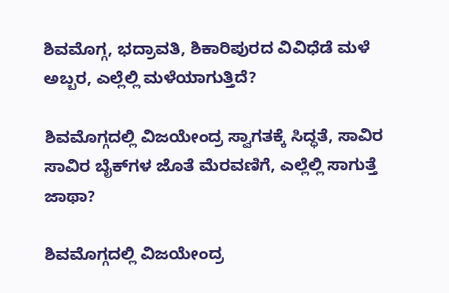ಶಿವಮೊಗ್ಗ, ಭದ್ರಾವತಿ, ಶಿಕಾರಿಪುರದ ವಿವಿಧೆಡೆ ಮಳೆ ಅಬ್ಬರ, ಎಲ್ಲೆಲ್ಲಿ ಮಳೆಯಾಗುತ್ತಿದೆ?

ಶಿವಮೊಗ್ಗದಲ್ಲಿ ವಿಜಯೇಂದ್ರ ಸ್ವಾಗತಕ್ಕೆ ಸಿದ್ಧತೆ, ಸಾವಿರ ಸಾವಿರ ಬೈಕ್‌ಗಳ ಜೊತೆ ಮೆರವಣಿಗೆ, ಎಲ್ಲೆಲ್ಲಿ ಸಾಗುತ್ತೆ ಜಾಥಾ?

ಶಿವಮೊಗ್ಗದಲ್ಲಿ ವಿಜಯೇಂದ್ರ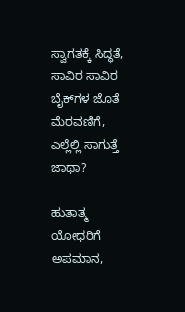ಸ್ವಾಗತಕ್ಕೆ ಸಿದ್ಧತೆ, ಸಾವಿರ ಸಾವಿರ ಬೈಕ್‌ಗಳ ಜೊತೆ ಮೆರವಣಿಗೆ, ಎಲ್ಲೆಲ್ಲಿ ಸಾಗುತ್ತೆ ಜಾಥಾ?

ಹುತಾತ್ಮ ಯೋಧರಿಗೆ ಅಪಮಾನ,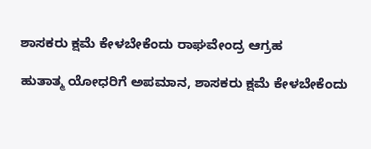ಶಾಸಕರು ಕ್ಷಮೆ ಕೇಳಬೇಕೆಂದು ರಾಘವೇಂದ್ರ ಆಗ್ರಹ

ಹುತಾತ್ಮ ಯೋಧರಿಗೆ ಅಪಮಾನ, ಶಾಸಕರು ಕ್ಷಮೆ ಕೇಳಬೇಕೆಂದು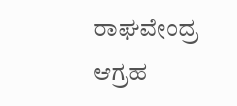ರಾಘವೇಂದ್ರ ಆಗ್ರಹ